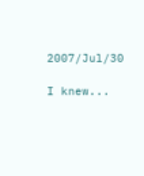2007/Jul/30

I knew...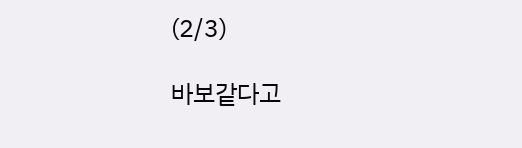(2/3)

바보같다고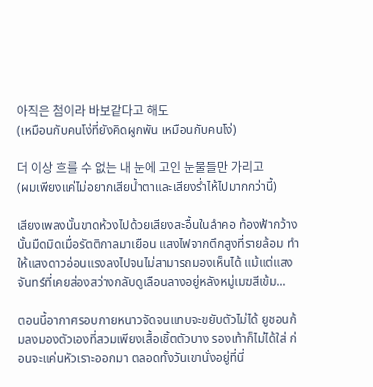아직은 첨이라 바보같다고 해도
(เหมือนกับคนโง่ที่ยังคิดผูกพัน เหมือนกับคนโง่)

더 이상 흐를 수 없는 내 눈에 고인 눈물들만 가리고
(ผมเพียงแค่ไม่อยากเสียน้ำตาและเสียงร่ำไห้ไปมากกว่านี้)

เสียงเพลงนั้นขาดห้วงไปด้วยเสียงสะอื้นในลำคอ ท้องฟ้ากว้างนั้นมืดมิดเมื่อรัตติกาลมาเยือน แสงไฟจากตึกสูงที่รายล้อม ทำให้แสงดาวอ่อนแรงลงไปจนไม่สามารถมองเห็นได้ แม้แต่แสงจันทร์ที่เคยส่องสว่างกลับดูเลือนลางอยู่หลังหมู่เมฆสีเข้ม...

ตอนนี้อากาศรอบกายหนาวจัดจนแทบจะขยับตัวไม่ได้ ยูชอนก้มลงมองตัวเองที่สวมเพียงเสื้อเชิ้ตตัวบาง รองเท้าก็ไม่ได้ใส่ ก่อนจะแค่นหัวเราะออกมา ตลอดทั้งวันเขานั่งอยู่ที่นี่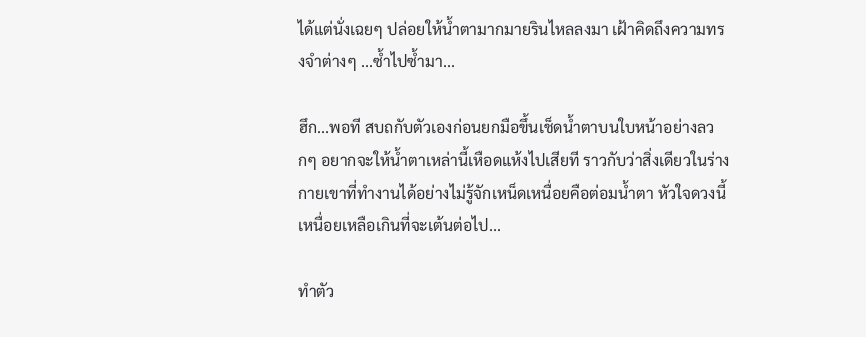ได้แต่นั่งเฉยๆ ปล่อยให้น้ำตามากมายรินไหลลงมา เฝ้าคิดถึงความทรงจำต่างๆ ...ซ้ำไปซ้ำมา...

ฮึก...พอที สบถกับตัวเองก่อนยกมือขึ้นเช็ดน้ำตาบนใบหน้าอย่างลวกๆ อยากจะให้น้ำตาเหล่านี้เหือดแห้งไปเสียที ราวกับว่าสิ่งเดียวในร่างกายเขาที่ทำงานได้อย่างไม่รู้จักเหน็ดเหนื่อยคือต่อมน้ำตา หัวใจดวงนี้เหนื่อยเหลือเกินที่จะเต้นต่อไป...

ทำตัว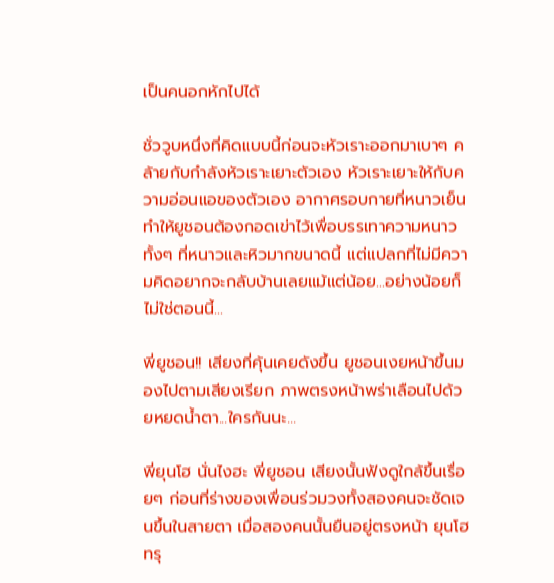เป็นคนอกหักไปได้

ชั่ววูบหนึ่งที่คิดแบบนี้ก่อนจะหัวเราะออกมาเบาๆ คล้ายกับกำลังหัวเราะเยาะตัวเอง หัวเราะเยาะให้กับความอ่อนแอของตัวเอง อากาศรอบกายที่หนาวเย็นทำให้ยูชอนต้องกอดเข่าไว้เพื่อบรรเทาความหนาว ทั้งๆ ที่หนาวและหิวมากขนาดนี้ แต่แปลกที่ไม่มีความคิดอยากจะกลับบ้านเลยแม้แต่น้อย...อย่างน้อยก็ไม่ใช่ตอนนี้...

พี่ยูชอน!! เสียงที่คุ้นเคยดังขึ้น ยูชอนเงยหน้าขึ้นมองไปตามเสียงเรียก ภาพตรงหน้าพร่าเลือนไปด้วยหยดน้ำตา...ใครกันนะ...

พี่ยุนโฮ นั่นไงฮะ พี่ยูชอน เสียงนั้นฟังดูใกล้ขึ้นเรื่อยๆ ก่อนที่ร่างของเพื่อนร่วมวงทั้งสองคนจะชัดเจนขึ้นในสายตา เมื่อสองคนนั้นยืนอยู่ตรงหน้า ยุนโฮทรุ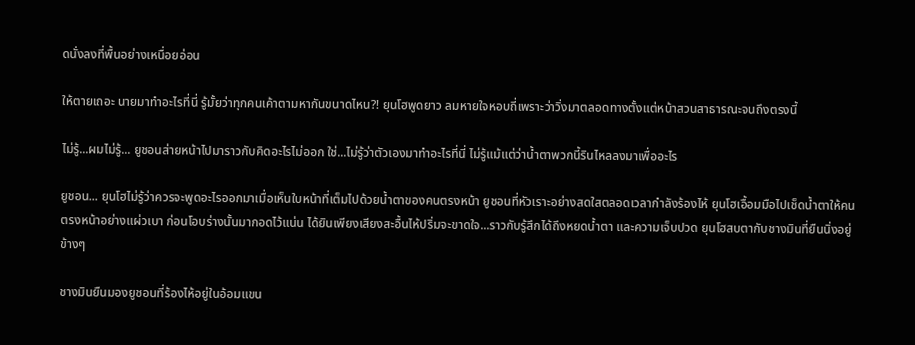ดนั่งลงที่พื้นอย่างเหนื่อยอ่อน

ให้ตายเถอะ นายมาทำอะไรที่นี่ รู้มั้ยว่าทุกคนเค้าตามหากันขนาดไหน?! ยุนโฮพูดยาว ลมหายใจหอบถี่เพราะว่าวิ่งมาตลอดทางตั้งแต่หน้าสวนสาธารณะจนถึงตรงนี้

ไม่รู้...ผมไม่รู้... ยูชอนส่ายหน้าไปมาราวกับคิดอะไรไม่ออก ใช่...ไม่รู้ว่าตัวเองมาทำอะไรที่นี่ ไม่รู้แม้แต่ว่าน้ำตาพวกนี้รินไหลลงมาเพื่ออะไร

ยูชอน... ยุนโฮไม่รู้ว่าควรจะพูดอะไรออกมาเมื่อเห็นใบหน้าที่เต็มไปด้วยน้ำตาของคนตรงหน้า ยูชอนที่หัวเราะอย่างสดใสตลอดเวลากำลังร้องไห้ ยุนโฮเอื้อมมือไปเช็ดน้ำตาให้คนตรงหน้าอย่างแผ่วเบา ก่อนโอบร่างนั้นมากอดไว้แน่น ได้ยินเพียงเสียงสะอื้นไห้ปริ่มจะขาดใจ...ราวกับรู้สึกได้ถึงหยดน้ำตา และความเจ็บปวด ยุนโฮสบตากับชางมินที่ยืนนิ่งอยู่ข้างๆ

ชางมินยืนมองยูชอนที่ร้องไห้อยู่ในอ้อมแขน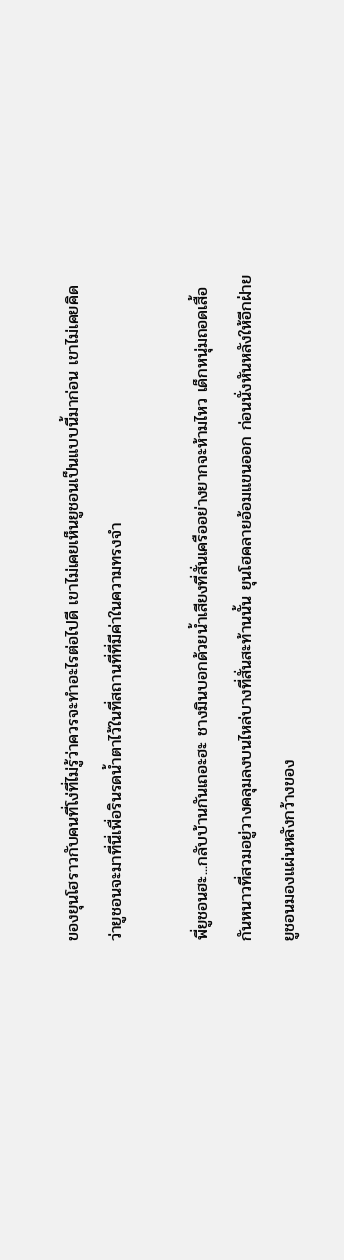ของยุนโฮราวกับคนที่โง่ที่ไม่รู้ว่าควรจะทำอะไรต่อไปดี เขาไม่เคยเห็นยูชอนเป็นแบบนี้มาก่อน เขาไม่เคยคิดว่ายูชอนจะมาที่นี่เพื่อรินรดน้ำตาไว้ในที่สถานที่ที่มีค่าในความทรงจำ

พี่ยูชอนฮะ...กลับบ้านกันเถอะฮะ ชางมินบอกด้วยน้ำเสียงที่สั่นเครืออย่างยากจะห้ามไหว เด็กหนุ่มถอดเสื้อกันหนาวที่สวมอยู่วางคลุมลงบนไหล่บางที่สั่นสะท้านนั้น ยุนโฮคลายอ้อมแขนออก ก่อนนั่งหันหลังให้อีกฝ่าย ยูชอนมองแผ่นหลังกว้างของ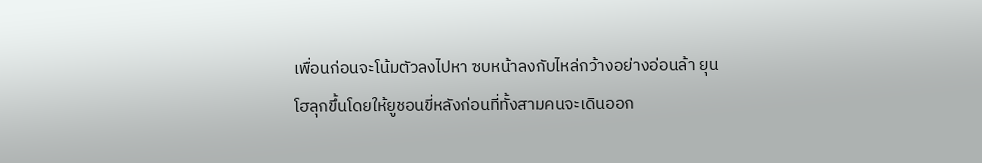เพื่อนก่อนจะโน้มตัวลงไปหา ซบหน้าลงกับไหล่กว้างอย่างอ่อนล้า ยุนโฮลุกขึ้นโดยให้ยูชอนขี่หลังก่อนที่ทั้งสามคนจะเดินออก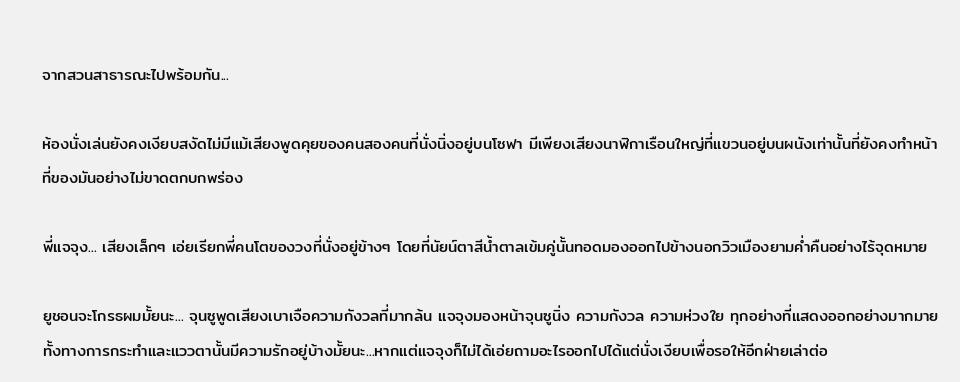จากสวนสาธารณะไปพร้อมกัน...

ห้องนั่งเล่นยังคงเงียบสงัดไม่มีแม้เสียงพูดคุยของคนสองคนที่นั่งนิ่งอยู่บนโซฟา มีเพียงเสียงนาฬิกาเรือนใหญ่ที่แขวนอยู่บนผนังเท่านั้นที่ยังคงทำหน้าที่ของมันอย่างไม่ขาดตกบกพร่อง

พี่แจจุง... เสียงเล็กๆ เอ่ยเรียกพี่คนโตของวงที่นั่งอยู่ข้างๆ โดยที่นัยน์ตาสีน้ำตาลเข้มคู่นั้นทอดมองออกไปข้างนอกวิวเมืองยามค่ำคืนอย่างไร้จุดหมาย

ยูชอนจะโกรธผมมั้ยนะ... จุนซูพูดเสียงเบาเจือความกังวลที่มากล้น แจจุงมองหน้าจุนซูนิ่ง ความกังวล ความห่วงใย ทุกอย่างที่แสดงออกอย่างมากมายทั้งทางการกระทำและแววตานั้นมีความรักอยู่บ้างมั้ยนะ...หากแต่แจจุงก็ไม่ได้เอ่ยถามอะไรออกไปได้แต่นั่งเงียบเพื่อรอให้อีกฝ่ายเล่าต่อ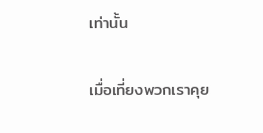เท่านั้น

เมื่อเที่ยงพวกเราคุย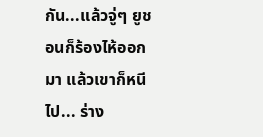กัน...แล้วจู่ๆ ยูชอนก็ร้องไห้ออกมา แล้วเขาก็หนีไป... ร่าง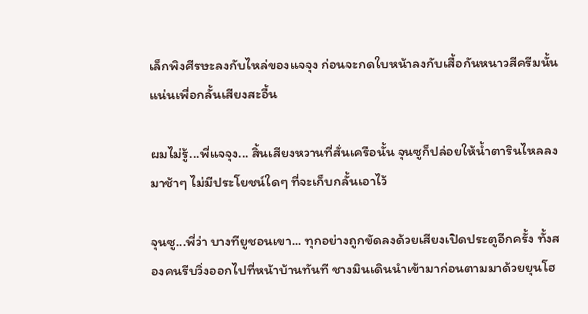เล็กพิงศีรษะลงกับไหล่ของแจจุง ก่อนจะกดใบหน้าลงกับเสื้อกันหนาวสีครีมนั้นแน่นเพื่อกลั้นเสียงสะอื้น

ผมไม่รู้...พี่แจจุง... สิ้นเสียงหวานที่สั่นเครือนั้น จุนซูก็ปล่อยให้น้ำตารินไหลลงมาช้าๆ ไม่มีประโยชน์ใดๆ ที่จะเก็บกลั้นเอาไว้

จุนซู...พี่ว่า บางทียูชอนเขา... ทุกอย่างถูกขัดลงด้วยเสียงเปิดประตูอีกครั้ง ทั้งสองคนรีบวิ่งออกไปที่หน้าบ้านทันที ชางมินเดินนำเข้ามาก่อนตามมาด้วยยุนโฮ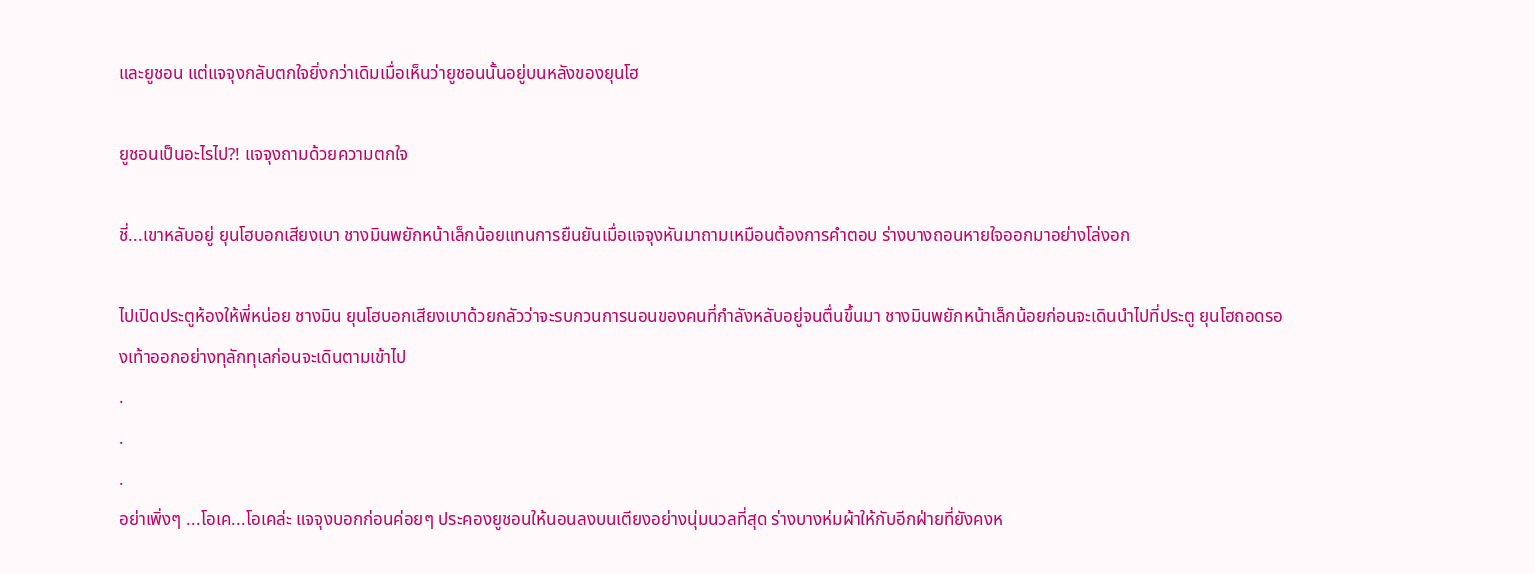และยูชอน แต่แจจุงกลับตกใจยิ่งกว่าเดิมเมื่อเห็นว่ายูชอนนั้นอยู่บนหลังของยุนโฮ

ยูชอนเป็นอะไรไป?! แจจุงถามด้วยความตกใจ

ชี่...เขาหลับอยู่ ยุนโฮบอกเสียงเบา ชางมินพยักหน้าเล็กน้อยแทนการยืนยันเมื่อแจจุงหันมาถามเหมือนต้องการคำตอบ ร่างบางถอนหายใจออกมาอย่างโล่งอก

ไปเปิดประตูห้องให้พี่หน่อย ชางมิน ยุนโฮบอกเสียงเบาด้วยกลัวว่าจะรบกวนการนอนของคนที่กำลังหลับอยู่จนตื่นขึ้นมา ชางมินพยักหน้าเล็กน้อยก่อนจะเดินนำไปที่ประตู ยุนโฮถอดรองเท้าออกอย่างทุลักทุเลก่อนจะเดินตามเข้าไป
.
.
.
อย่าเพิ่งๆ ...โอเค...โอเคล่ะ แจจุงบอกก่อนค่อยๆ ประคองยูชอนให้นอนลงบนเตียงอย่างนุ่มนวลที่สุด ร่างบางห่มผ้าให้กับอีกฝ่ายที่ยังคงห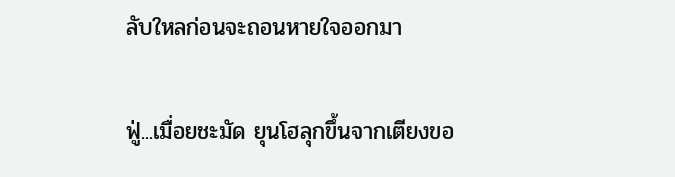ลับใหลก่อนจะถอนหายใจออกมา

ฟู่...เมื่อยชะมัด ยุนโฮลุกขึ้นจากเตียงขอ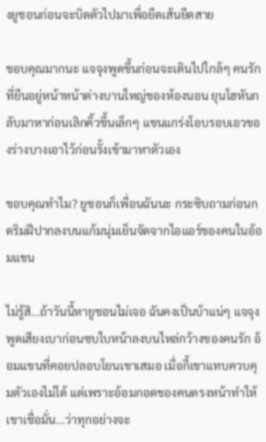งยูชอนก่อนจะบิดตัวไปมาเพื่อยืดเส้นยืดสาย

ขอบคุณมากนะ แจจุงพูดขึ้นก่อนจะเดินไปใกล้ๆ คนรักที่ยืนอยู่หน้าหน้าต่างบานใหญ่ของห้องนอน ยุนโฮหันกลับมาหาก่อนเลิกคิ้วขึ้นเล็กๆ แขนแกร่งโอบรอบเอวของร่างบางเอาไว้ก่อนรั้งเข้ามาหาตัวเอง

ขอบคุณทำไม? ยูชอนก็เพื่อนฉันนะ กระซิบถามก่อนกดริมฝีปากลงบนแก้มนุ่มเย็นจัดจากไอแอร์ของคนในอ้อมแขน

ไม่รู้สิ...ถ้าวันนี้หายูชอนไม่เจอ ฉันคงเป็นบ้าแน่ๆ แจจุงพูดเสียงเบาก่อนซบใบหน้าลงบนไหล่กว้างของคนรัก อ้อมแขนที่คอยปลอบโยนเขาเสมอ เมื่อกี้เขาแทบควบคุมตัวเองไม่ได้ แต่เพราะอ้อมกอดของคนตรงหน้าทำให้เขาเชื่อมั่น...ว่าทุกอย่างจะ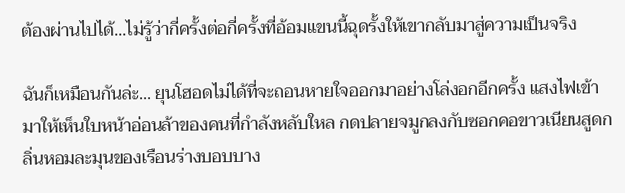ต้องผ่านไปได้...ไม่รู้ว่ากี่ครั้งต่อกี่ครั้งที่อ้อมแขนนี้ฉุดรั้งให้เขากลับมาสู่ความเป็นจริง

ฉันก็เหมือนกันล่ะ... ยุนโฮอดไม่ได้ที่จะถอนหายใจออกมาอย่างโล่งอกอีกครั้ง แสงไฟเข้ามาให้เห็นใบหน้าอ่อนล้าของคนที่กำลังหลับใหล กดปลายจมูกลงกับซอกคอขาวเนียนสูดกลิ่นหอมละมุนของเรือนร่างบอบบาง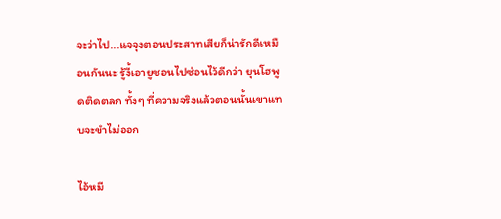จะว่าไป...แจจุงตอนประสาทเสียก็น่ารักดีเหมือนกันนะ รู้งี้เอายูชอนไปซ่อนไว้ดีกว่า ยุนโฮพูดติดตลก ทั้งๆ ที่ความจริงแล้วตอนนั้นเขาแทบจะขำไม่ออก

ไอ้หมี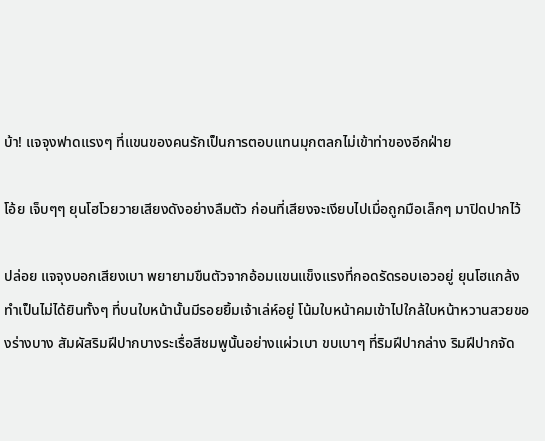บ้า! แจจุงฟาดแรงๆ ที่แขนของคนรักเป็นการตอบแทนมุกตลกไม่เข้าท่าของอีกฝ่าย

โอ้ย เจ็บๆๆ ยุนโฮโวยวายเสียงดังอย่างลืมตัว ก่อนที่เสียงจะเงียบไปเมื่อถูกมือเล็กๆ มาปิดปากไว้

ปล่อย แจจุงบอกเสียงเบา พยายามขืนตัวจากอ้อมแขนแข็งแรงที่กอดรัดรอบเอวอยู่ ยุนโฮแกล้งทำเป็นไม่ได้ยินทั้งๆ ที่บนใบหน้านั้นมีรอยยิ้มเจ้าเล่ห์อยู่ โน้มใบหน้าคมเข้าไปใกล้ใบหน้าหวานสวยของร่างบาง สัมผัสริมฝีปากบางระเรื่อสีชมพูนั้นอย่างแผ่วเบา ขบเบาๆ ที่ริมฝีปากล่าง ริมฝีปากจัด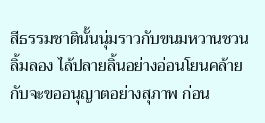สีธรรมชาตินั้นนุ่มราวกับขนมหวานชวนลิ้มลอง ไล้ปลายลิ้นอย่างอ่อนโยนคล้ายกับจะขออนุญาตอย่างสุภาพ ก่อน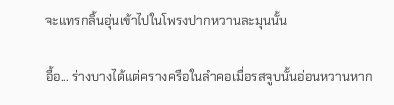จะแทรกลิ้นอุ่นเข้าไปในโพรงปากหวานละมุนนั้น

อื้อ... ร่างบางได้แต่ครางครือในลำคอเมื่อรสจูบนั้นอ่อนหวานหาก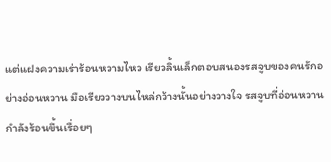แต่แฝงความเร่าร้อนหวามไหว เรียวลิ้นเล็กตอบสนองรสจูบของคนรักอย่างอ่อนหวาน มือเรียววางบนไหล่กว้างนั้นอย่างวางใจ รสจูบที่อ่อนหวานกำลังร้อนขึ้นเรื่อยๆ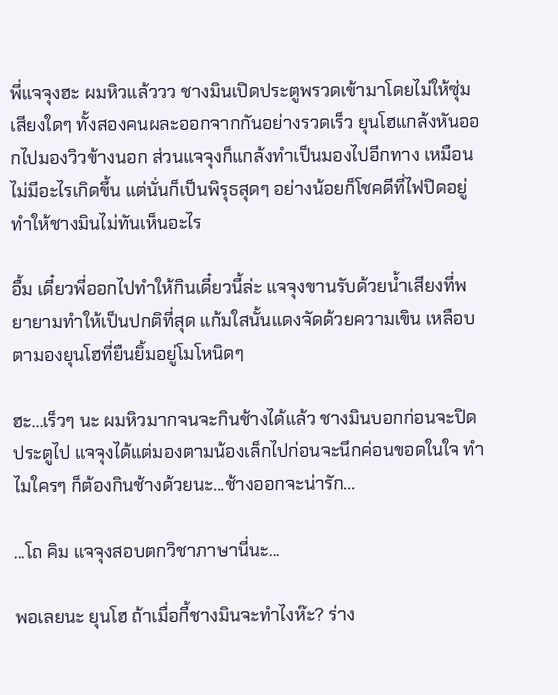พี่แจจุงฮะ ผมหิวแล้ววว ชางมินเปิดประตูพรวดเข้ามาโดยไม่ให้ซุ่มเสียงใดๆ ทั้งสองคนผละออกจากกันอย่างรวดเร็ว ยุนโฮแกล้งหันออกไปมองวิวข้างนอก ส่วนแจจุงก็แกล้งทำเป็นมองไปอีกทาง เหมือนไม่มีอะไรเกิดขึ้น แต่นั่นก็เป็นพิรุธสุดๆ อย่างน้อยก็โชคดีที่ไฟปิดอยู่ทำให้ชางมินไม่ทันเห็นอะไร

อื้ม เดี๋ยวพี่ออกไปทำให้กินเดี๋ยวนี้ล่ะ แจจุงขานรับด้วยน้ำเสียงที่พยายามทำให้เป็นปกติที่สุด แก้มใสนั้นแดงจัดด้วยความเขิน เหลือบตามองยุนโฮที่ยืนยิ้มอยู่โมโหนิดๆ

ฮะ...เร็วๆ นะ ผมหิวมากจนจะกินช้างได้แล้ว ชางมินบอกก่อนจะปิดประตูไป แจจุงได้แต่มองตามน้องเล็กไปก่อนจะนึกค่อนขอดในใจ ทำไมใครๆ ก็ต้องกินช้างด้วยนะ...ช้างออกจะน่ารัก...

...โถ คิม แจจุงสอบตกวิชาภาษานี่นะ...

พอเลยนะ ยุนโฮ ถ้าเมื่อกี้ชางมินจะทำไงห๊ะ? ร่าง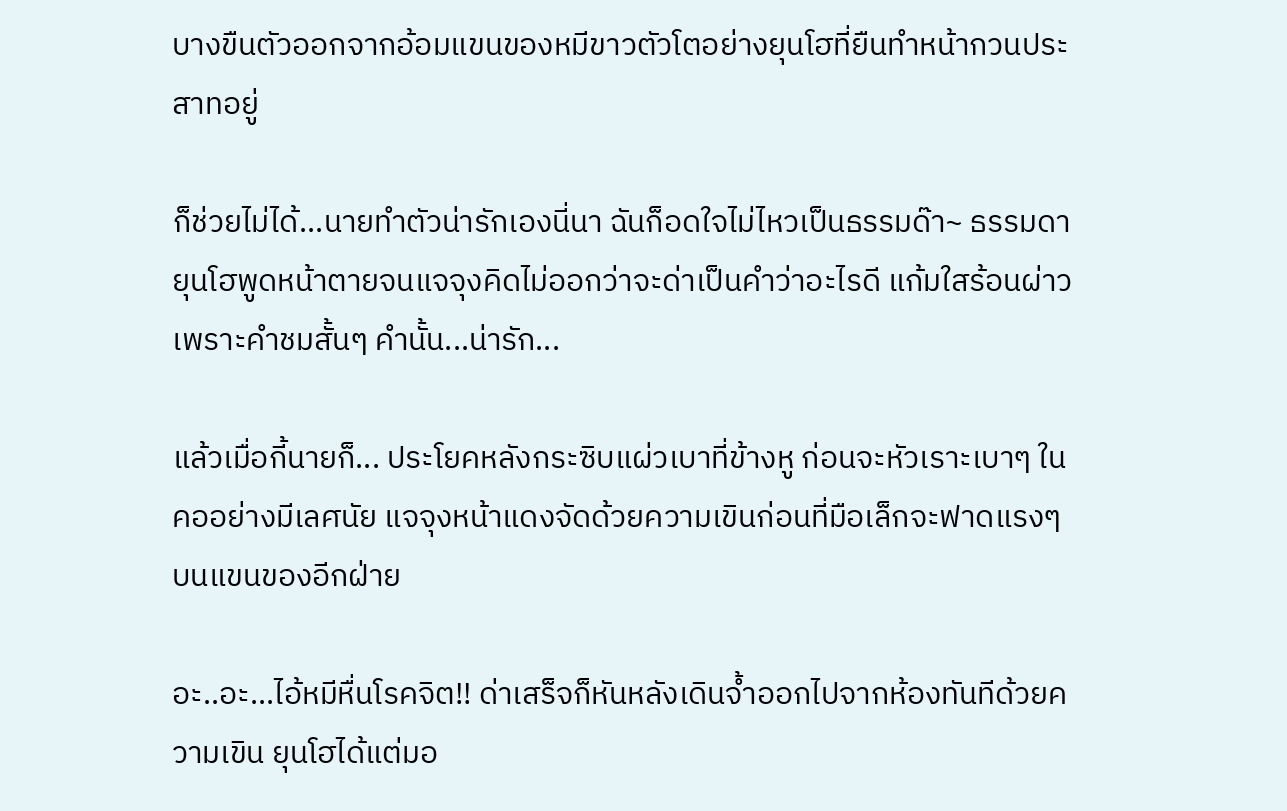บางขืนตัวออกจากอ้อมแขนของหมีขาวตัวโตอย่างยุนโฮที่ยืนทำหน้ากวนประสาทอยู่

ก็ช่วยไม่ได้...นายทำตัวน่ารักเองนี่นา ฉันก็อดใจไม่ไหวเป็นธรรมด๊า~ ธรรมดา ยุนโฮพูดหน้าตายจนแจจุงคิดไม่ออกว่าจะด่าเป็นคำว่าอะไรดี แก้มใสร้อนผ่าวเพราะคำชมสั้นๆ คำนั้น...น่ารัก...

แล้วเมื่อกี้นายก็... ประโยคหลังกระซิบแผ่วเบาที่ข้างหู ก่อนจะหัวเราะเบาๆ ในคออย่างมีเลศนัย แจจุงหน้าแดงจัดด้วยความเขินก่อนที่มือเล็กจะฟาดแรงๆ บนแขนของอีกฝ่าย

อะ..อะ...ไอ้หมีหื่นโรคจิต!! ด่าเสร็จก็หันหลังเดินจ้ำออกไปจากห้องทันทีด้วยความเขิน ยุนโฮได้แต่มอ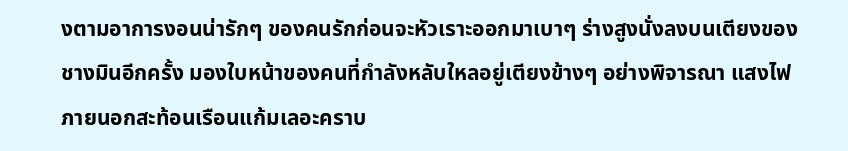งตามอาการงอนน่ารักๆ ของคนรักก่อนจะหัวเราะออกมาเบาๆ ร่างสูงนั่งลงบนเตียงของชางมินอีกครั้ง มองใบหน้าของคนที่กำลังหลับใหลอยู่เตียงข้างๆ อย่างพิจารณา แสงไฟภายนอกสะท้อนเรือนแก้มเลอะคราบ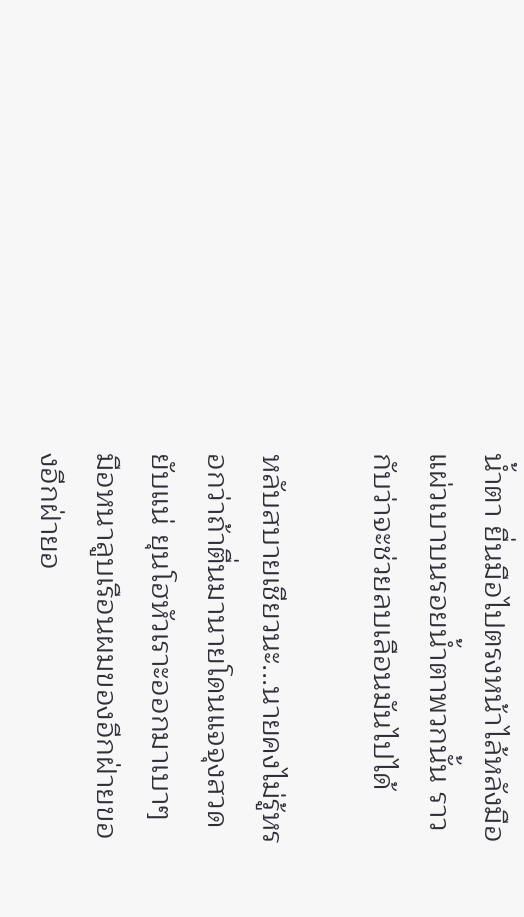น้ำตา ยื่นมือไปตรงหน้าไล้หลังมือแผ่วเบาบนรอยน้ำตาพวกนั้น ราวกับว่าจะช่วยลบเลือนมันไปได้

หลับสบายเชียวนะ...นายคงไม่รู้หรอกว่าถ้าตื่นมานายโดนแจจุงสวดยับแน่ ยุนโฮหัวเราะออกมาเบาๆ มือหนาลูบเรือนผมของอีกฝ่ายของอีกฝ่ายอ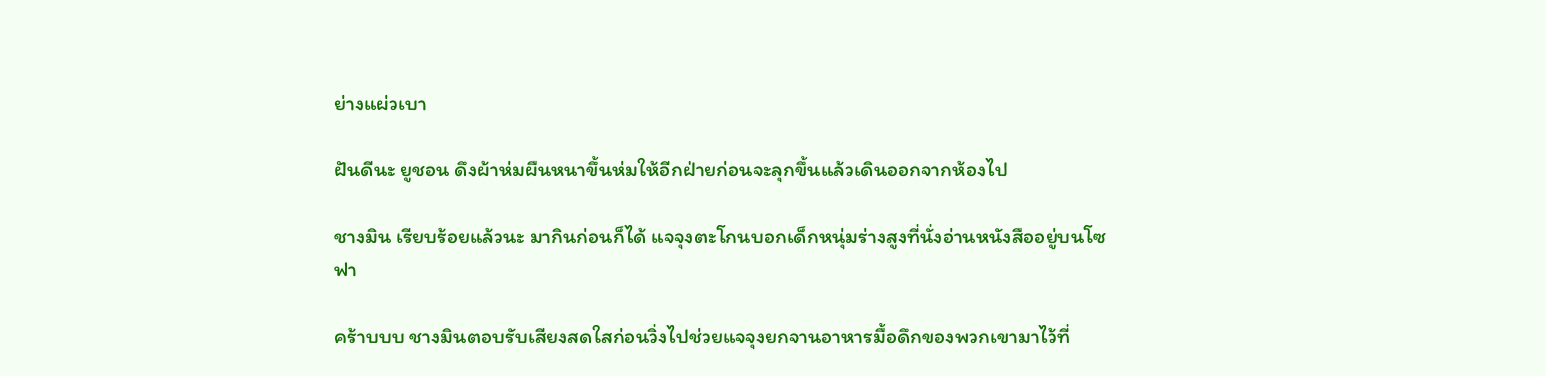ย่างแผ่วเบา

ฝันดีนะ ยูชอน ดึงผ้าห่มผืนหนาขึ้นห่มให้อีกฝ่ายก่อนจะลุกขึ้นแล้วเดินออกจากห้องไป

ชางมิน เรียบร้อยแล้วนะ มากินก่อนก็ได้ แจจุงตะโกนบอกเด็กหนุ่มร่างสูงที่นั่งอ่านหนังสืออยู่บนโซฟา

คร้าบบบ ชางมินตอบรับเสียงสดใสก่อนวิ่งไปช่วยแจจุงยกจานอาหารมื้อดึกของพวกเขามาไว้ที่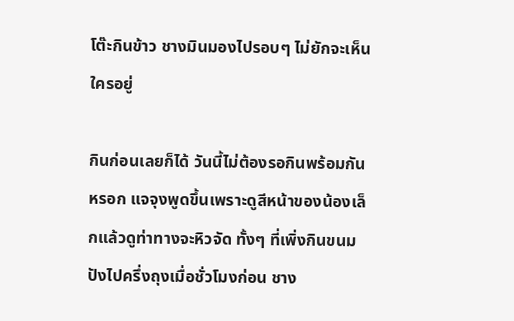โต๊ะกินข้าว ชางมินมองไปรอบๆ ไม่ยักจะเห็นใครอยู่

กินก่อนเลยก็ได้ วันนี้ไม่ต้องรอกินพร้อมกันหรอก แจจุงพูดขึ้นเพราะดูสีหน้าของน้องเล็กแล้วดูท่าทางจะหิวจัด ทั้งๆ ที่เพิ่งกินขนมปังไปครึ่งถุงเมื่อชั่วโมงก่อน ชาง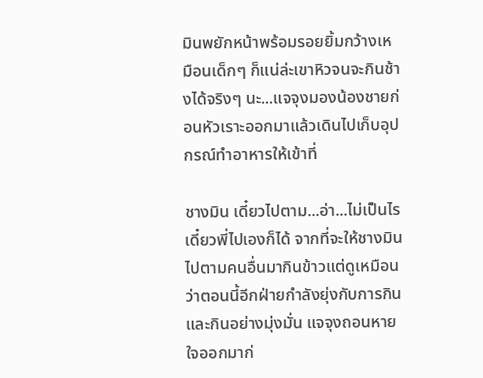มินพยักหน้าพร้อมรอยยิ้มกว้างเหมือนเด็กๆ ก็แน่ล่ะเขาหิวจนจะกินช้างได้จริงๆ นะ...แจจุงมองน้องชายก่อนหัวเราะออกมาแล้วเดินไปเก็บอุปกรณ์ทำอาหารให้เข้าที่

ชางมิน เดี๋ยวไปตาม...อ่า...ไม่เป็นไรเดี๋ยวพี่ไปเองก็ได้ จากที่จะให้ชางมินไปตามคนอื่นมากินข้าวแต่ดูเหมือนว่าตอนนี้อีกฝ่ายกำลังยุ่งกับการกินและกินอย่างมุ่งมั่น แจจุงถอนหายใจออกมาก่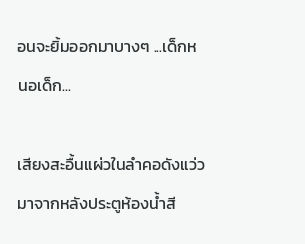อนจะยิ้มออกมาบางๆ ...เด็กหนอเด็ก...

เสียงสะอื้นแผ่วในลำคอดังแว่วมาจากหลังประตูห้องน้ำสี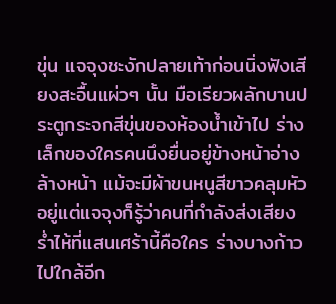ขุ่น แจจุงชะงักปลายเท้าก่อนนิ่งฟังเสียงสะอื้นแผ่วๆ นั้น มือเรียวผลักบานประตูกระจกสีขุ่นของห้องน้ำเข้าไป ร่างเล็กของใครคนนึงยื่นอยู่ข้างหน้าอ่างล้างหน้า แม้จะมีผ้าขนหนูสีขาวคลุมหัวอยู่แต่แจจุงก็รู้ว่าคนที่กำลังส่งเสียงร่ำไห้ที่แสนเศร้านี้คือใคร ร่างบางก้าวไปใกล้อีก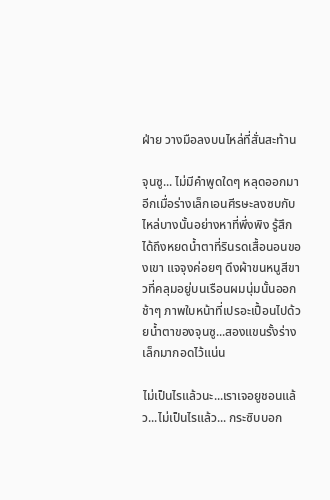ฝ่าย วางมือลงบนไหล่ที่สั่นสะท้าน

จุนซู... ไม่มีคำพูดใดๆ หลุดออกมาอีกเมื่อร่างเล็กเอนศีรษะลงซบกับไหล่บางนั้นอย่างหาที่พึ่งพิง รู้สึกได้ถึงหยดน้ำตาที่รินรดเสื้อนอนของเขา แจจุงค่อยๆ ดึงผ้าขนหนูสีขาวที่คลุมอยู่บนเรือนผมนุ่มนั้นออกช้าๆ ภาพใบหน้าที่เปรอะเปื้อนไปด้วยน้ำตาของจุนซู...สองแขนรั้งร่างเล็กมากอดไว้แน่น

ไม่เป็นไรแล้วนะ...เราเจอยูชอนแล้ว...ไม่เป็นไรแล้ว... กระซิบบอก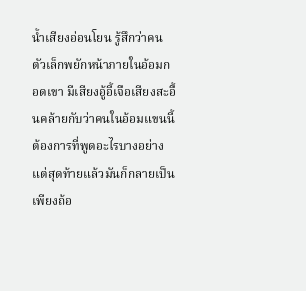น้ำเสียงอ่อนโยน รู้สึกว่าคนตัวเล็กพยักหน้าภายในอ้อมกอดเขา มีเสียงอู้อี้เจือเสียงสะอื้นคล้ายกับว่าคนในอ้อมแขนนี้ต้องการที่พูดอะไรบางอย่าง แต่สุดท้ายแล้วมันก็กลายเป็นเพียงถ้อ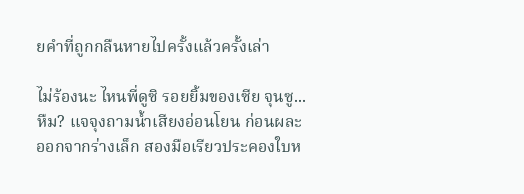ยคำที่ถูกกลืนหายไปครั้งแล้วครั้งเล่า

ไม่ร้องนะ ไหนพี่ดูซิ รอยยิ้มของเซีย จุนซู...หืม? แจจุงถามน้ำเสียงอ่อนโยน ก่อนผละออกจากร่างเล็ก สองมือเรียวประคองใบห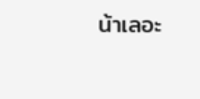น้าเลอะ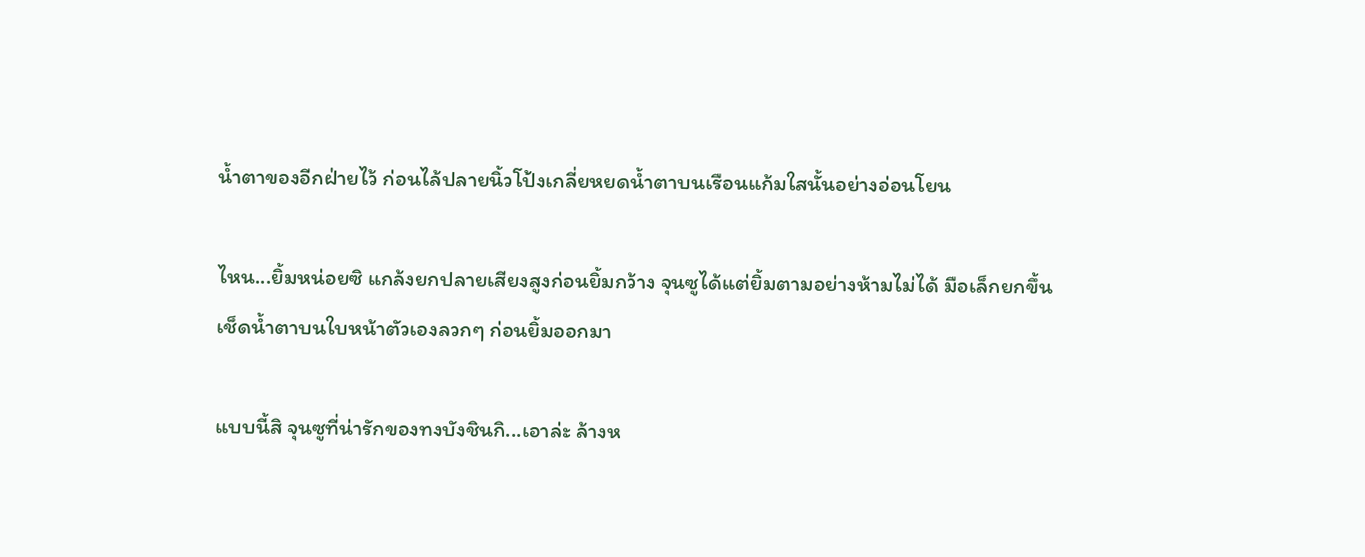น้ำตาของอีกฝ่ายไว้ ก่อนไล้ปลายนิ้วโป้งเกลี่ยหยดน้ำตาบนเรือนแก้มใสนั้นอย่างอ่อนโยน

ไหน...ยิ้มหน่อยซิ แกล้งยกปลายเสียงสูงก่อนยิ้มกว้าง จุนซูได้แต่ยิ้มตามอย่างห้ามไม่ได้ มือเล็กยกขึ้นเช็ดน้ำตาบนใบหน้าตัวเองลวกๆ ก่อนยิ้มออกมา

แบบนี้สิ จุนซูที่น่ารักของทงบังชินกิ...เอาล่ะ ล้างห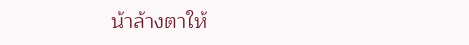น้าล้างตาให้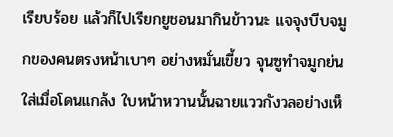เรียบร้อย แล้วก็ไปเรียกยูชอนมากินข้าวนะ แจจุงบีบจมูกของคนตรงหน้าเบาๆ อย่างหมั่นเขี้ยว จุนซูทำจมูกย่นใส่เมื่อโดนแกล้ง ใบหน้าหวานนั้นฉายแววกังวลอย่างเห็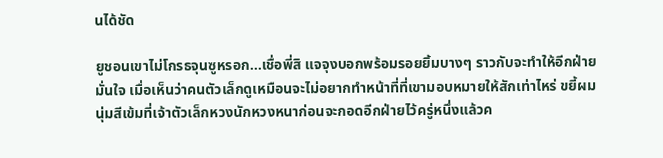นได้ชัด

ยูชอนเขาไม่โกรธจุนซูหรอก...เชื่อพี่สิ แจจุงบอกพร้อมรอยยิ้มบางๆ ราวกับจะทำให้อีกฝ่ายมั่นใจ เมื่อเห็นว่าคนตัวเล็กดูเหมือนจะไม่อยากทำหน้าที่ที่เขามอบหมายให้สักเท่าไหร่ ขยี้ผมนุ่มสีเข้มที่เจ้าตัวเล็กหวงนักหวงหนาก่อนจะกอดอีกฝ่ายไว้ครู่หนึ่งแล้วค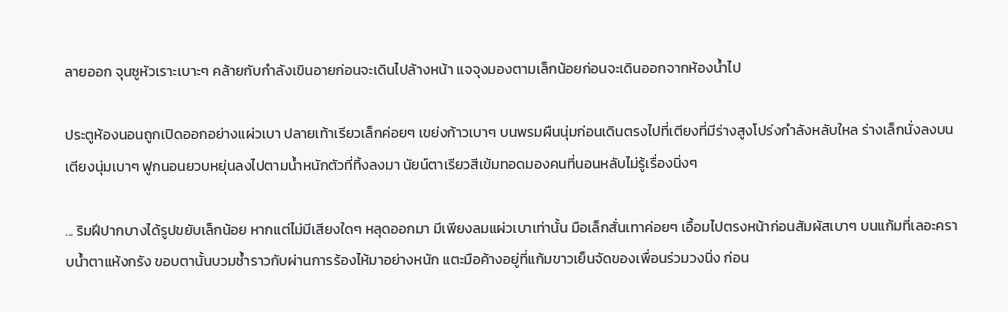ลายออก จุนซูหัวเราะเบาะๆ คล้ายกับกำลังเขินอายก่อนจะเดินไปล้างหน้า แจจุงมองตามเล็กน้อยก่อนจะเดินออกจากห้องน้ำไป

ประตูห้องนอนถูกเปิดออกอย่างแผ่วเบา ปลายเท้าเรียวเล็กค่อยๆ เขย่งก้าวเบาๆ บนพรมผืนนุ่มก่อนเดินตรงไปที่เตียงที่มีร่างสูงโปร่งกำลังหลับใหล ร่างเล็กนั่งลงบนเตียงนุ่มเบาๆ ฟูกนอนยวบหยุ่นลงไปตามน้ำหนักตัวที่ทิ้งลงมา นัยน์ตาเรียวสีเข้มทอดมองคนที่นอนหลับไม่รู้เรื่องนิ่งๆ

... ริมฝีปากบางได้รูปขยับเล็กน้อย หากแต่ไม่มีเสียงใดๆ หลุดออกมา มีเพียงลมแผ่วเบาเท่านั้น มือเล็กสั่นเทาค่อยๆ เอื้อมไปตรงหน้าก่อนสัมผัสเบาๆ บนแก้มที่เลอะคราบน้ำตาแห้งกรัง ขอบตานั้นบวมช้ำราวกับผ่านการร้องไห้มาอย่างหนัก แตะมือค้างอยู่ที่แก้มขาวเย็นจัดของเพื่อนร่วมวงนิ่ง ก่อน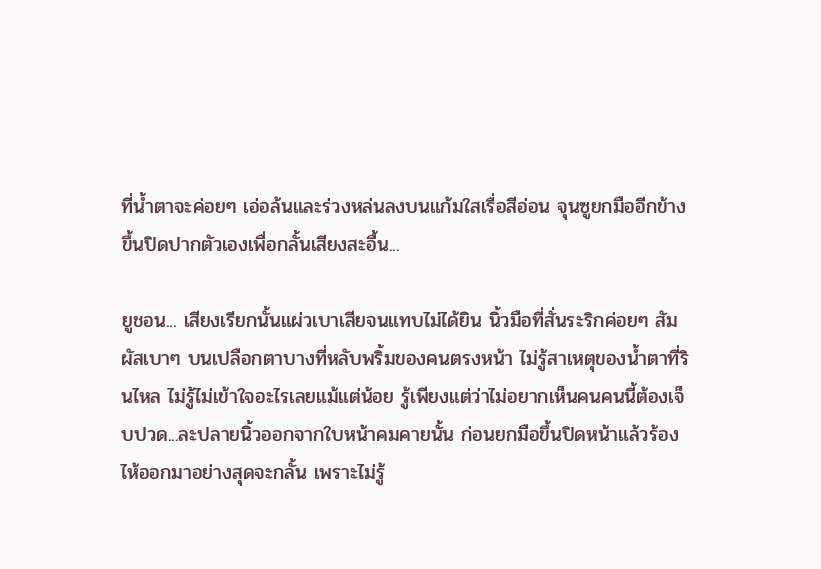ที่น้ำตาจะค่อยๆ เอ่อล้นและร่วงหล่นลงบนแก้มใสเรื่อสีอ่อน จุนซูยกมืออีกข้างขึ้นปิดปากตัวเองเพื่อกลั้นเสียงสะอื้น...

ยูชอน... เสียงเรียกนั้นแผ่วเบาเสียจนแทบไม่ได้ยิน นิ้วมือที่สั่นระริกค่อยๆ สัมผัสเบาๆ บนเปลือกตาบางที่หลับพริ้มของคนตรงหน้า ไม่รู้สาเหตุของน้ำตาที่รินไหล ไม่รู้ไม่เข้าใจอะไรเลยแม้แต่น้อย รู้เพียงแต่ว่าไม่อยากเห็นคนคนนี้ต้องเจ็บปวด...ละปลายนิ้วออกจากใบหน้าคมคายนั้น ก่อนยกมือขึ้นปิดหน้าแล้วร้องไห้ออกมาอย่างสุดจะกลั้น เพราะไม่รู้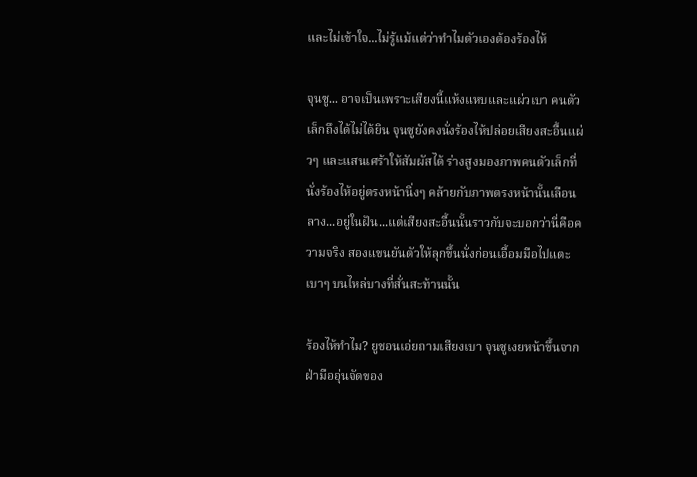และไม่เข้าใจ...ไม่รู้แม้แต่ว่าทำไมตัวเองต้องร้องไห้

จุนซู... อาจเป็นเพราะเสียงนี้แห้งแหบและแผ่วเบา คนตัวเล็กถึงได้ไม่ได้ยิน จุนซูยังคงนั่งร้องไห้ปล่อยเสียงสะอื้นแผ่วๆ และแสนเศร้าให้สัมผัสได้ ร่างสูงมองภาพคนตัวเล็กที่นั่งร้องไห้อยู่ตรงหน้านิ่งๆ คล้ายกับภาพตรงหน้านั้นเลือนลาง...อยู่ในฝัน...แต่เสียงสะอื้นนั้นราวกับจะบอกว่านี่คือความจริง สองแขนยันตัวให้ลุกขึ้นนั่งก่อนเอื้อมมือไปแตะเบาๆ บนไหล่บางที่สั่นสะท้านนั้น

ร้องไห้ทำไม? ยูชอนเอ่ยถามเสียงเบา จุนซูเงยหน้าขึ้นจากฝ่ามืออุ่นจัดของ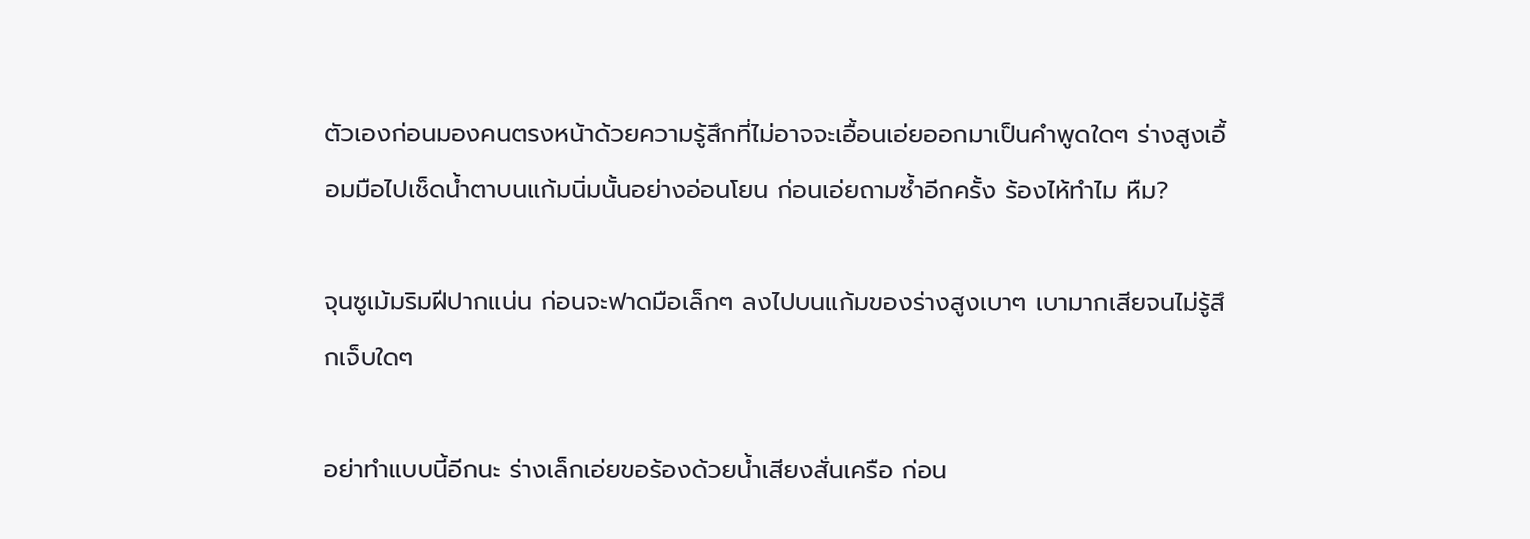ตัวเองก่อนมองคนตรงหน้าด้วยความรู้สึกที่ไม่อาจจะเอื้อนเอ่ยออกมาเป็นคำพูดใดๆ ร่างสูงเอื้อมมือไปเช็ดน้ำตาบนแก้มนิ่มนั้นอย่างอ่อนโยน ก่อนเอ่ยถามซ้ำอีกครั้ง ร้องไห้ทำไม หืม?

จุนซูเม้มริมฝีปากแน่น ก่อนจะฟาดมือเล็กๆ ลงไปบนแก้มของร่างสูงเบาๆ เบามากเสียจนไม่รู้สึกเจ็บใดๆ

อย่าทำแบบนี้อีกนะ ร่างเล็กเอ่ยขอร้องด้วยน้ำเสียงสั่นเครือ ก่อน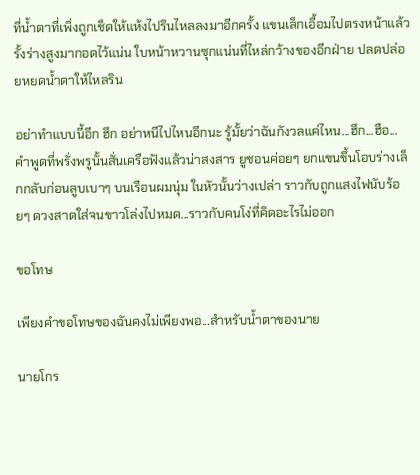ที่น้ำตาที่เพิ่งถูกเช็ดให้แห้งไปรินไหลลงมาอีกครั้ง แขนเล็กเอื้อมไปตรงหน้าแล้วรั้งร่างสูงมากอดไว้แน่น ใบหน้าหวานซุกแน่นที่ไหล่กว้างของอีกฝ่าย ปลดปล่อยหยดน้ำตาให้ไหลริน

อย่าทำแบบนี้อีก ฮึก อย่าหนีไปไหนอีกนะ รู้มั้ยว่าฉันกังวลแค่ไหน...ฮึก...ฮือ... คำพูดที่พรั่งพรูนั้นสั่นเครือฟังแล้วน่าสงสาร ยูชอนค่อยๆ ยกแขนขึ้นโอบร่างเล็กกลับก่อนลูบเบาๆ บนเรือนผมนุ่ม ในหัวนั้นว่างเปล่า ราวกับถูกแสงไฟนับร้อยๆ ดวงสาดใส่จนขาวโล่งไปหมด...ราวกับคนโง่ที่คิดอะไรไม่ออก

ขอโทษ

เพียงคำขอโทษของฉันคงไม่เพียงพอ...สำหรับน้ำตาของนาย

นายโกร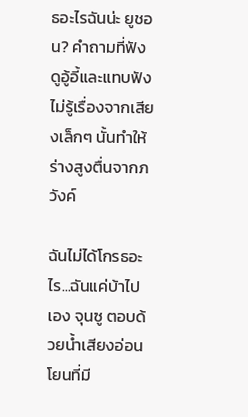ธอะไรฉันน่ะ ยูชอน? คำถามที่ฟังดูอู้อี้และแทบฟังไม่รู้เรื่องจากเสียงเล็กๆ นั้นทำให้ร่างสูงตื่นจากภวังค์

ฉันไม่ได้โกรธอะไร...ฉันแค่บ้าไปเอง จุนซู ตอบด้วยน้ำเสียงอ่อนโยนที่มี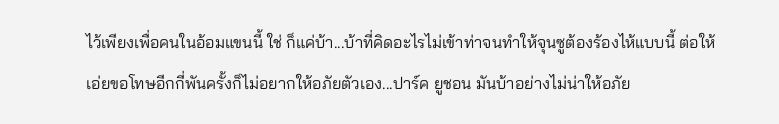ไว้เพียงเพื่อคนในอ้อมแขนนี้ ใช่ ก็แค่บ้า...บ้าที่คิดอะไรไม่เข้าท่าจนทำให้จุนซูต้องร้องไห้แบบนี้ ต่อให้เอ่ยขอโทษอีกกี่พันครั้งก็ไม่อยากให้อภัยตัวเอง...ปาร์ค ยูชอน มันบ้าอย่างไม่น่าให้อภัย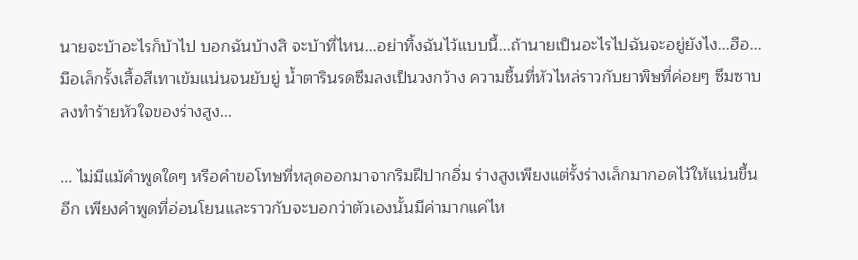นายจะบ้าอะไรก็บ้าไป บอกฉันบ้างสิ จะบ้าที่ไหน...อย่าทิ้งฉันไว้แบบนี้...ถ้านายเป็นอะไรไปฉันจะอยู่ยังไง...ฮือ... มือเล็กรั้งเสื้อสีเทาเข้มแน่นจนยับยู่ น้ำตารินรดซึมลงเป็นวงกว้าง ความชื้นที่หัวไหล่ราวกับยาพิษที่ค่อยๆ ซึมซาบลงทำร้ายหัวใจของร่างสูง...

... ไม่มีแม้คำพูดใดๆ หรือคำขอโทษที่หลุดออกมาจากริมฝีปากอิ่ม ร่างสูงเพียงแต่รั้งร่างเล็กมากอดไว้ให้แน่นขึ้นอีก เพียงคำพูดที่อ่อนโยนและราวกับจะบอกว่าตัวเองนั้นมีค่ามากแค่ไห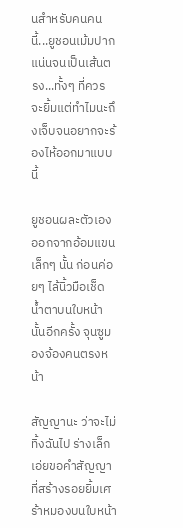นสำหรับคนคนนี้...ยูชอนเม้มปากแน่นจนเป็นเส้นตรง...ทั้งๆ ที่ควรจะยิ้มแต่ทำไมนะถึงเจ็บจนอยากจะร้องไห้ออกมาแบบนี้

ยูชอนผละตัวเองออกจากอ้อมแขนเล็กๆ นั้น ก่อนค่อยๆ ไล้นิ้วมือเช็ดน้ำตาบนใบหน้านั้นอีกครั้ง จุนซูมองจ้องคนตรงหน้า

สัญญานะ ว่าจะไม่ทิ้งฉันไป ร่างเล็กเอ่ยขอคำสัญญาที่สร้างรอยยิ้มเศร้าหมองบนใบหน้า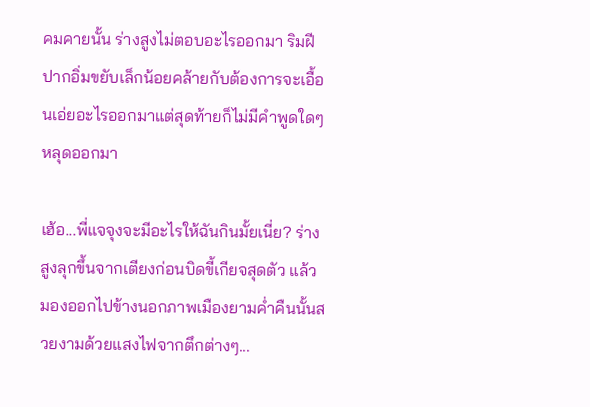คมคายนั้น ร่างสูงไม่ตอบอะไรออกมา ริมฝีปากอิ่มขยับเล็กน้อยคล้ายกับต้องการจะเอื้อนเอ่ยอะไรออกมาแต่สุดท้ายก็ไม่มีคำพูดใดๆ หลุดออกมา

เฮ้อ...พี่แจจุงจะมีอะไรให้ฉันกินมั้ยเนี่ย? ร่างสูงลุกขึ้นจากเตียงก่อนบิดขี้เกียจสุดตัว แล้วมองออกไปข้างนอกภาพเมืองยามค่ำคืนนั้นสวยงามด้วยแสงไฟจากตึกต่างๆ...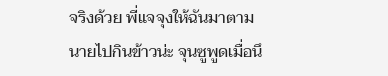จริงด้วย พี่แจจุงให้ฉันมาตามนายไปกินข้าวน่ะ จุนซูพูดเมื่อนึ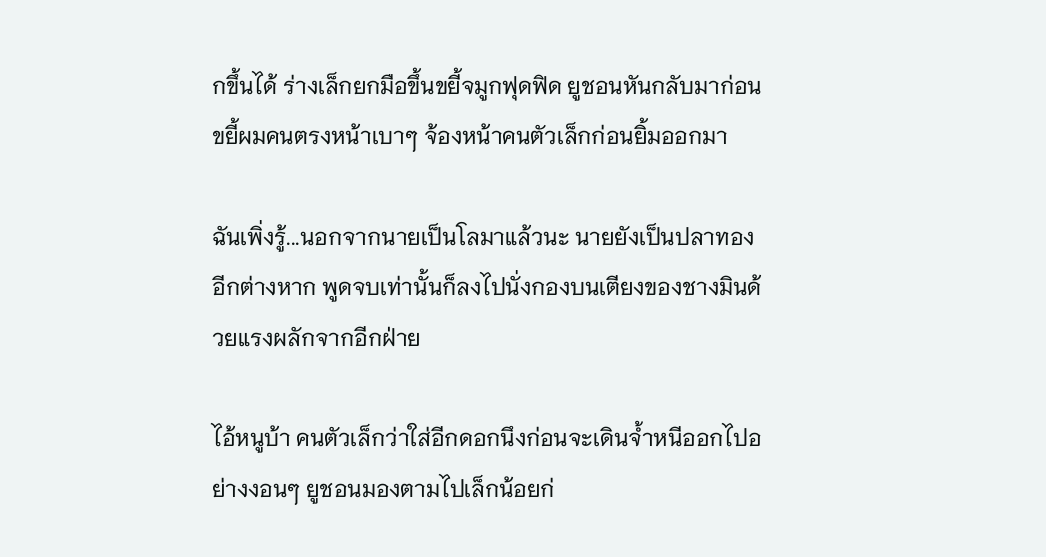กขึ้นได้ ร่างเล็กยกมือขึ้นขยี้จมูกฟุดฟิด ยูชอนหันกลับมาก่อนขยี้ผมคนตรงหน้าเบาๆ จ้องหน้าคนตัวเล็กก่อนยิ้มออกมา

ฉันเพิ่งรู้...นอกจากนายเป็นโลมาแล้วนะ นายยังเป็นปลาทองอีกต่างหาก พูดจบเท่านั้นก็ลงไปนั่งกองบนเตียงของชางมินด้วยแรงผลักจากอีกฝ่าย

ไอ้หนูบ้า คนตัวเล็กว่าใส่อีกดอกนึงก่อนจะเดินจ้ำหนีออกไปอย่างงอนๆ ยูชอนมองตามไปเล็กน้อยก่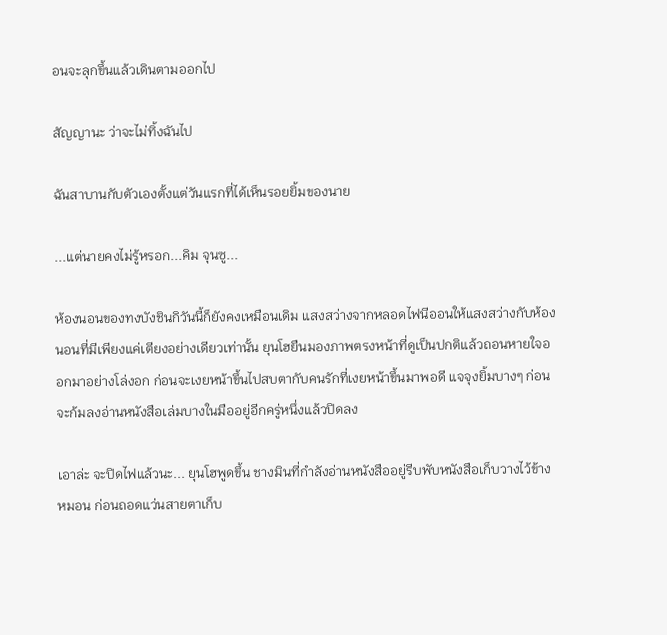อนจะลุกขึ้นแล้วเดินตามออกไป

สัญญานะ ว่าจะไม่ทิ้งฉันไป

ฉันสาบานกับตัวเองตั้งแต่วันแรกที่ได้เห็นรอยยิ้มของนาย

...แต่นายคงไม่รู้หรอก...คิม จุนซู...

ห้องนอนของทงบังชินกิวันนี้ก็ยังคงเหมือนเดิม แสงสว่างจากหลอดไฟนีออนให้แสงสว่างกับห้องนอนที่มีเพียงแค่เตียงอย่างเดียวเท่านั้น ยุนโฮยืนมองภาพตรงหน้าที่ดูเป็นปกติแล้วถอนหายใจออกมาอย่างโล่งอก ก่อนจะเงยหน้าขึ้นไปสบตากับคนรักที่เงยหน้าขึ้นมาพอดี แจจุงยิ้มบางๆ ก่อนจะก้มลงอ่านหนังสือเล่มบางในมืออยู่อีกครู่หนึ่งแล้วปิดลง

เอาล่ะ จะปิดไฟแล้วนะ... ยุนโฮพูดขึ้น ชางมินที่กำลังอ่านหนังสืออยู่รีบพับหนังสือเก็บวางไว้ข้างหมอน ก่อนถอดแว่นสายตาเก็บ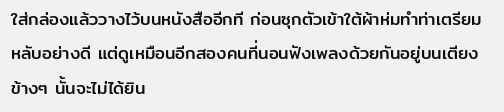ใส่กล่องแล้ววางไว้บนหนังสืออีกที ก่อนซุกตัวเข้าใต้ผ้าห่มทำท่าเตรียมหลับอย่างดี แต่ดูเหมือนอีกสองคนที่นอนฟังเพลงด้วยกันอยู่บนเตียงข้างๆ นั้นจะไม่ได้ยิน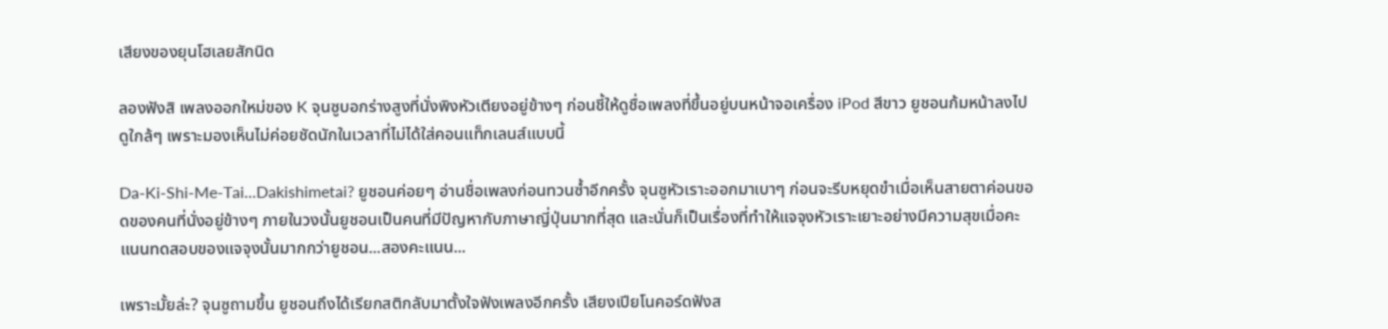เสียงของยุนโฮเลยสักนิด

ลองฟังสิ เพลงออกใหม่ของ K จุนซูบอกร่างสูงที่นั่งพิงหัวเตียงอยู่ข้างๆ ก่อนชี้ให้ดูชื่อเพลงที่ขึ้นอยู่บนหน้าจอเครื่อง iPod สีขาว ยูชอนก้มหน้าลงไปดูใกล้ๆ เพราะมองเห็นไม่ค่อยชัดนักในเวลาที่ไม่ได้ใส่คอนแท็กเลนส์แบบนี้

Da-Ki-Shi-Me-Tai...Dakishimetai? ยูชอนค่อยๆ อ่านชื่อเพลงก่อนทวนซ้ำอีกครั้ง จุนซูหัวเราะออกมาเบาๆ ก่อนจะรีบหยุดขำเมื่อเห็นสายตาค่อนขอดของคนที่นั่งอยู่ข้างๆ ภายในวงนั้นยูชอนเป็นคนที่มีปัญหากับภาษาญี่ปุ่นมากที่สุด และนั่นก็เป็นเรื่องที่ทำให้แจจุงหัวเราะเยาะอย่างมีความสุขเมื่อคะแนนทดสอบของแจจุงนั้นมากกว่ายูชอน...สองคะแนน...

เพราะมั้ยล่ะ? จุนซูถามขึ้น ยูชอนถึงได้เรียกสติกลับมาตั้งใจฟังเพลงอีกครั้ง เสียงเปียโนคอร์ดฟังส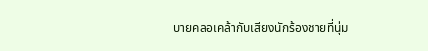บายคลอเคล้ากับเสียงนักร้องชายที่นุ่ม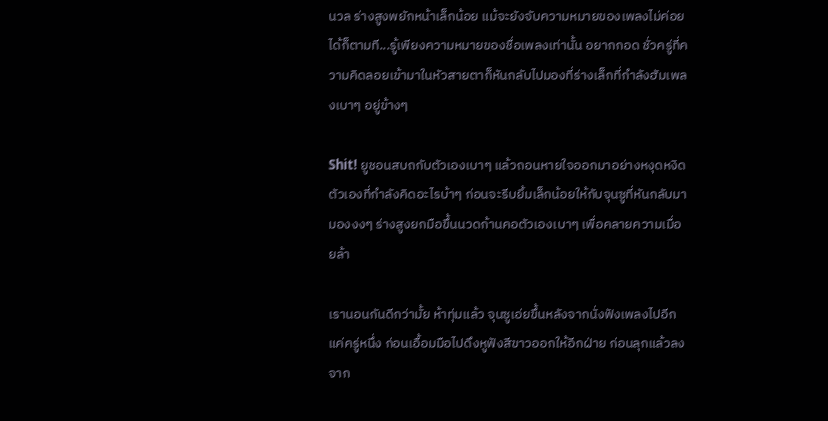นวล ร่างสูงพยักหน้าเล็กน้อย แม้จะยังจับความหมายของเพลงไม่ค่อยได้ก็ตามที...รู้เพียงความหมายของชื่อเพลงเท่านั้น อยากกอด ชั่วครู่ที่ความคิดลอยเข้ามาในหัวสายตาก็หันกลับไปมองที่ร่างเล็กที่กำลังฮัมเพลงเบาๆ อยู่ข้างๆ

Shit! ยูชอนสบถกับตัวเองเบาๆ แล้วถอนหายใจออกมาอย่างหงุดหงิดตัวเองที่กำลังคิดอะไรบ้าๆ ก่อนจะรีบยิ้มเล็กน้อยให้กับจุนซูที่หันกลับมามองงงๆ ร่างสูงยกมือขึ้นนวดก้านคอตัวเองเบาๆ เพื่อคลายความเมื่อยล้า

เรานอนกันดีกว่ามั้ย ห้าทุ่มแล้ว จุนซูเอ่ยขึ้นหลังจากนั่งฟังเพลงไปอีกแค่ครู่หนึ่ง ก่อนเอื้อมมือไปดึงหูฟังสีขาวออกให้อีกฝ่าย ก่อนลุกแล้วลงจาก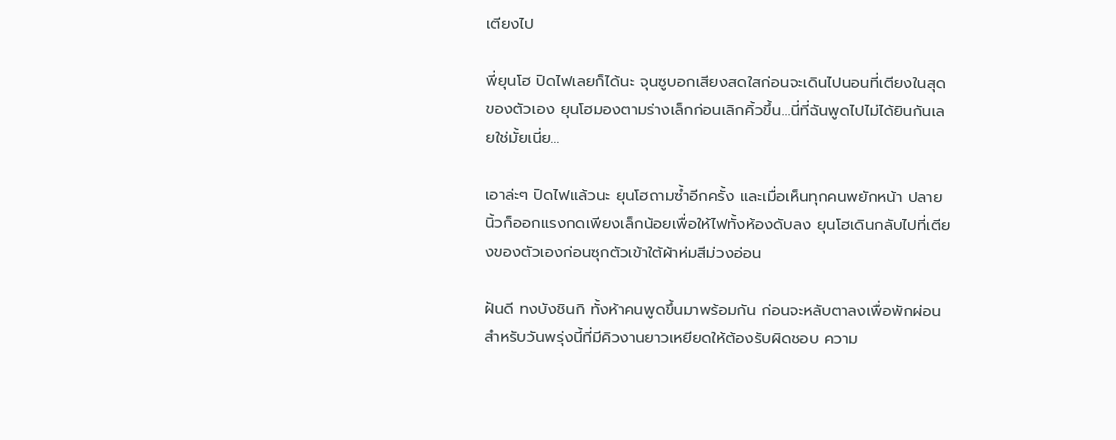เตียงไป

พี่ยุนโฮ ปิดไฟเลยก็ได้นะ จุนซูบอกเสียงสดใสก่อนจะเดินไปนอนที่เตียงในสุดของตัวเอง ยุนโฮมองตามร่างเล็กก่อนเลิกคิ้วขึ้น...นี่ที่ฉันพูดไปไม่ได้ยินกันเลยใช่มั้ยเนี่ย...

เอาล่ะๆ ปิดไฟแล้วนะ ยุนโฮถามซ้ำอีกครั้ง และเมื่อเห็นทุกคนพยักหน้า ปลายนิ้วก็ออกแรงกดเพียงเล็กน้อยเพื่อให้ไฟทั้งห้องดับลง ยุนโฮเดินกลับไปที่เตียงของตัวเองก่อนซุกตัวเข้าใต้ผ้าห่มสีม่วงอ่อน

ฝันดี ทงบังชินกิ ทั้งห้าคนพูดขึ้นมาพร้อมกัน ก่อนจะหลับตาลงเพื่อพักผ่อนสำหรับวันพรุ่งนี้ที่มีคิวงานยาวเหยียดให้ต้องรับผิดชอบ ความ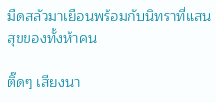มืดสลัวมาเยือนพร้อมกับนิทราที่แสนสุขของทั้งห้าคน

ติ๊ดๆ เสียงนา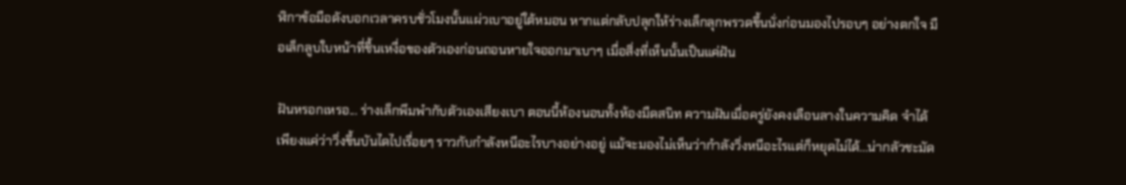ฬิกาข้อมือดังบอกเวลาครบชั่วโมงนั้นแผ่วเบาอยู่ใต้หมอน หากแต่กลับปลุกให้ร่างเล็กลุกพรวดขึ้นนั่งก่อนมองไปรอบๆ อย่างตกใจ มือเล็กลูบใบหน้าที่ชื้นเหงื่อของตัวเองก่อนถอนหายใจออกมาเบาๆ เมื่อสิ่งที่เห็นนั้นเป็นแค่ฝัน

ฝันหรอกเหรอ... ร่างเล็กพึมพำกับตัวเองเสียงเบา ตอนนี้ห้องนอนทั้งห้องมืดสนิท ความฝันเมื่อครู่ยังคงเลือนลางในความคิด จำได้เพียงแค่ว่าวิ่งขึ้นบันไดไปเรื่อยๆ ราวกับกำลังหนีอะไรบางอย่างอยู่ แม้จะมองไม่เห็นว่ากำลังวิ่งหนีอะไรแต่ก็หยุดไม่ได้...น่ากลัวชะมัด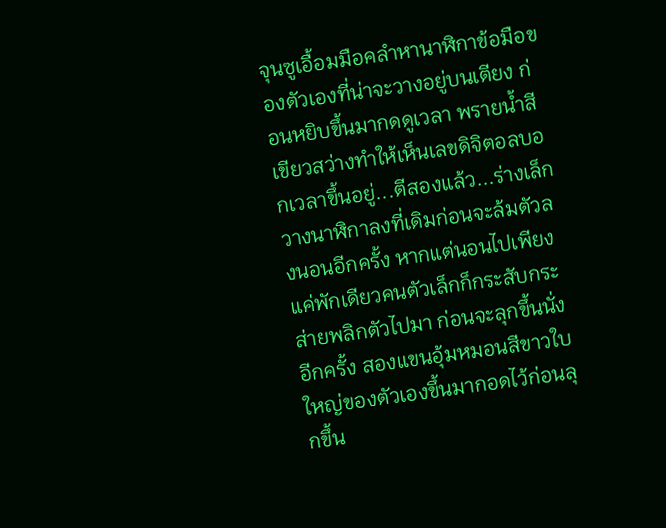จุนซูเอื้อมมือคลำหานาฬิกาข้อมือของตัวเองที่น่าจะวางอยู่บนเตียง ก่อนหยิบขึ้นมากดดูเวลา พรายน้ำสีเขียวสว่างทำให้เห็นเลขดิจิตอลบอกเวลาขึ้นอยู่...ตีสองแล้ว...ร่างเล็กวางนาฬิกาลงที่เดิมก่อนจะล้มตัวลงนอนอีกครั้ง หากแต่นอนไปเพียงแค่พักเดียวคนตัวเล็กก็กระสับกระส่ายพลิกตัวไปมา ก่อนจะลุกขึ้นนั่งอีกครั้ง สองแขนอุ้มหมอนสีขาวใบใหญ่ของตัวเองขึ้นมากอดไว้ก่อนลุกขึ้น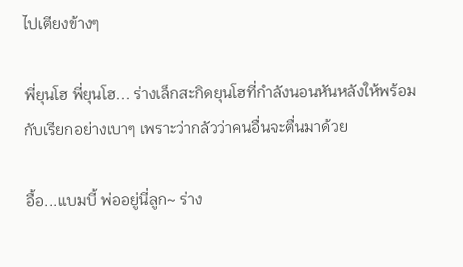ไปเตียงข้างๆ

พี่ยุนโฮ พี่ยุนโฮ... ร่างเล็กสะกิดยุนโฮที่กำลังนอนหันหลังให้พร้อมกับเรียกอย่างเบาๆ เพราะว่ากลัวว่าคนอื่นจะตื่นมาด้วย

อื้อ...แบมบี้ พ่ออยู่นี่ลูก~ ร่าง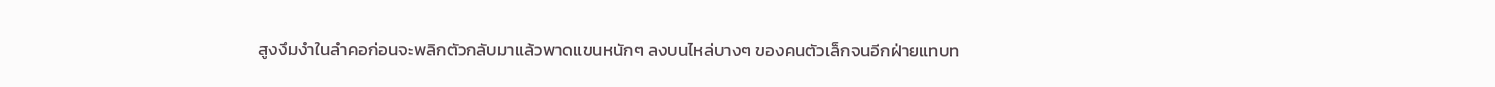สูงงึมงำในลำคอก่อนจะพลิกตัวกลับมาแล้วพาดแขนหนักๆ ลงบนไหล่บางๆ ของคนตัวเล็กจนอีกฝ่ายแทบท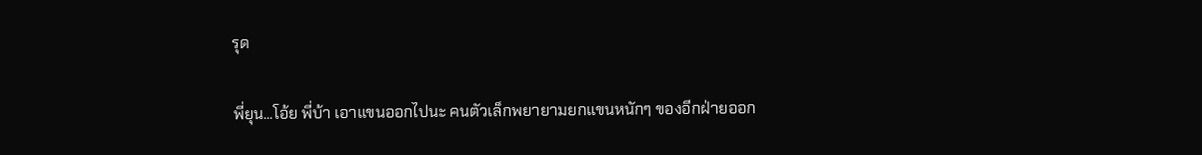รุด

พี่ยุน...โอ้ย พี่บ้า เอาแขนออกไปนะ คนตัวเล็กพยายามยกแขนหนักๆ ของอีกฝ่ายออก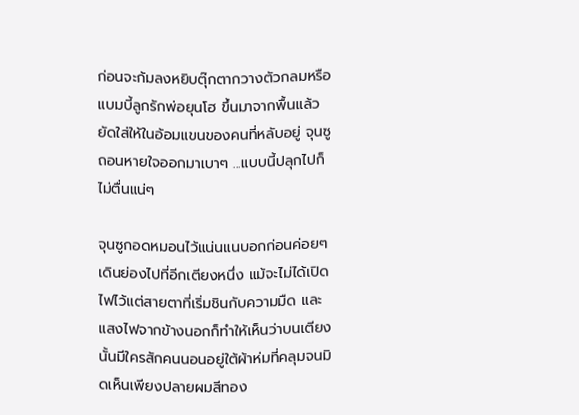ก่อนจะก้มลงหยิบตุ๊กตากวางตัวกลมหรือ แบมบี้ลูกรักพ่อยุนโฮ ขึ้นมาจากพื้นแล้วยัดใส่ให้ในอ้อมแขนของคนที่หลับอยู่ จุนซูถอนหายใจออกมาเบาๆ ...แบบนี้ปลุกไปก็ไม่ตื่นแน่ๆ

จุนซูกอดหมอนไว้แน่นแนบอกก่อนค่อยๆ เดินย่องไปที่อีกเตียงหนึ่ง แม้จะไม่ได้เปิดไฟไว้แต่สายตาที่เริ่มชินกับความมืด และแสงไฟจากข้างนอกก็ทำให้เห็นว่าบนเตียงนั้นมีใครสักคนนอนอยู่ใต้ผ้าห่มที่คลุมจนมิดเห็นเพียงปลายผมสีทอง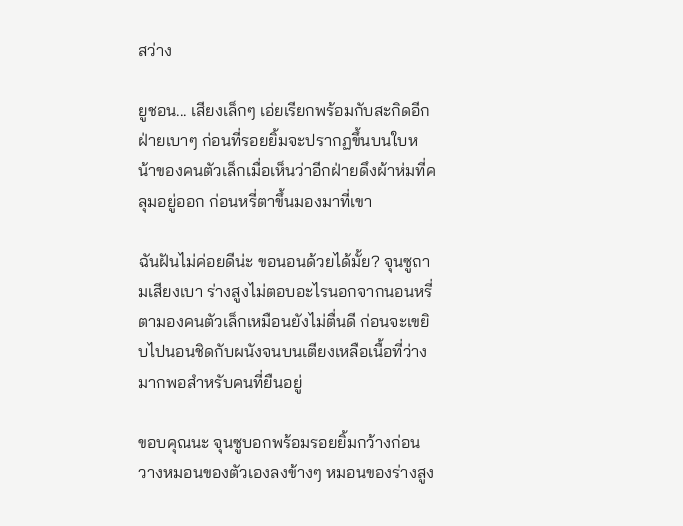สว่าง

ยูชอน... เสียงเล็กๆ เอ่ยเรียกพร้อมกับสะกิดอีกฝ่ายเบาๆ ก่อนที่รอยยิ้มจะปรากฏขึ้นบนใบหน้าของคนตัวเล็กเมื่อเห็นว่าอีกฝ่ายดึงผ้าห่มที่คลุมอยู่ออก ก่อนหรี่ตาขึ้นมองมาที่เขา

ฉันฝันไม่ค่อยดีน่ะ ขอนอนด้วยได้มั้ย? จุนซูถามเสียงเบา ร่างสูงไม่ตอบอะไรนอกจากนอนหรี่ตามองคนตัวเล็กเหมือนยังไม่ตื่นดี ก่อนจะเขยิบไปนอนชิดกับผนังจนบนเตียงเหลือเนื้อที่ว่างมากพอสำหรับคนที่ยืนอยู่

ขอบคุณนะ จุนซูบอกพร้อมรอยยิ้มกว้างก่อนวางหมอนของตัวเองลงข้างๆ หมอนของร่างสูง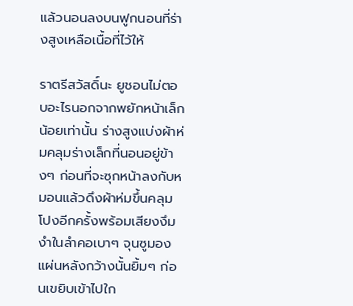แล้วนอนลงบนฟูกนอนที่ร่างสูงเหลือเนื้อที่ไว้ให้

ราตรีสวัสดิ์นะ ยูชอนไม่ตอบอะไรนอกจากพยักหน้าเล็กน้อยเท่านั้น ร่างสูงแบ่งผ้าห่มคลุมร่างเล็กที่นอนอยู่ข้างๆ ก่อนที่จะซุกหน้าลงกับหมอนแล้วดึงผ้าห่มขึ้นคลุมโปงอีกครั้งพร้อมเสียงงึมงำในลำคอเบาๆ จุนซูมองแผ่นหลังกว้างนั้นยิ้มๆ ก่อนเขยิบเข้าไปใก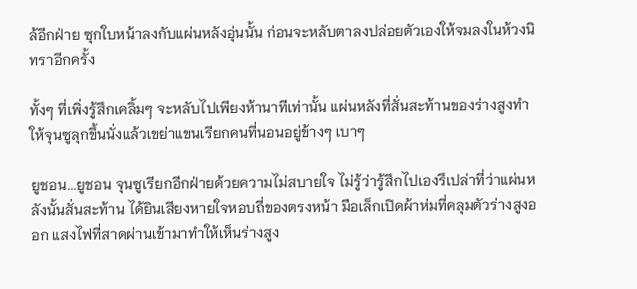ล้อีกฝ่าย ซุกใบหน้าลงกับแผ่นหลังอุ่นนั้น ก่อนจะหลับตาลงปล่อยตัวเองให้จมลงในห้วงนิทราอีกครั้ง

ทั้งๆ ที่เพิ่งรู้สึกเคลิ้มๆ จะหลับไปเพียงห้านาทีเท่านั้น แผ่นหลังที่สั่นสะท้านของร่างสูงทำให้จุนซูลุกขึ้นนั่งแล้วเขย่าแขนเรียกคนที่นอนอยู่ข้างๆ เบาๆ

ยูชอน...ยูชอน จุนซูเรียกอีกฝ่ายด้วยความไม่สบายใจ ไม่รู้ว่ารู้สึกไปเองรึเปล่าที่ว่าแผ่นหลังนั้นสั่นสะท้าน ได้ยินเสียงหายใจหอบถี่ของตรงหน้า มือเล็กเปิดผ้าห่มที่คลุมตัวร่างสูงออก แสงไฟที่สาดผ่านเข้ามาทำให้เห็นร่างสูง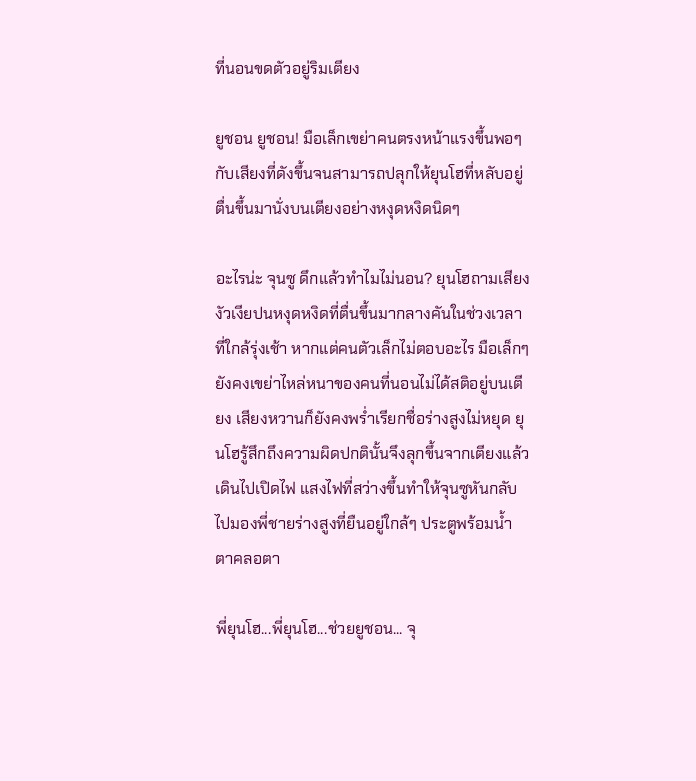ที่นอนขดตัวอยู่ริมเตียง

ยูชอน ยูชอน! มือเล็กเขย่าคนตรงหน้าแรงขึ้นพอๆ กับเสียงที่ดังขึ้นจนสามารถปลุกให้ยุนโฮที่หลับอยู่ตื่นขึ้นมานั่งบนเตียงอย่างหงุดหงิดนิดๆ

อะไรน่ะ จุนซู ดึกแล้วทำไมไม่นอน? ยุนโฮถามเสียงงัวเงียปนหงุดหงิดที่ตื่นขึ้นมากลางคันในช่วงเวลาที่ใกล้รุ่งเช้า หากแต่คนตัวเล็กไม่ตอบอะไร มือเล็กๆ ยังคงเขย่าไหล่หนาของคนที่นอนไม่ได้สติอยู่บนเตียง เสียงหวานก็ยังคงพร่ำเรียกชื่อร่างสูงไม่หยุด ยุนโฮรู้สึกถึงความผิดปกตินั้นจึงลุกขึ้นจากเตียงแล้วเดินไปเปิดไฟ แสงไฟที่สว่างขึ้นทำให้จุนซูหันกลับไปมองพี่ชายร่างสูงที่ยืนอยู่ใกล้ๆ ประตูพร้อมน้ำตาคลอตา

พี่ยุนโฮ...พี่ยุนโฮ...ช่วยยูชอน... จุ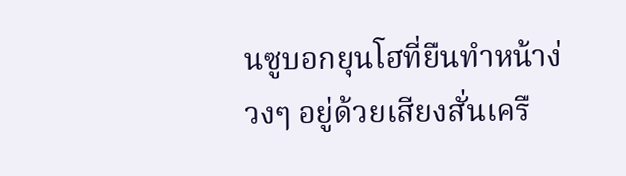นซูบอกยุนโฮที่ยืนทำหน้าง่วงๆ อยู่ด้วยเสียงสั่นเครื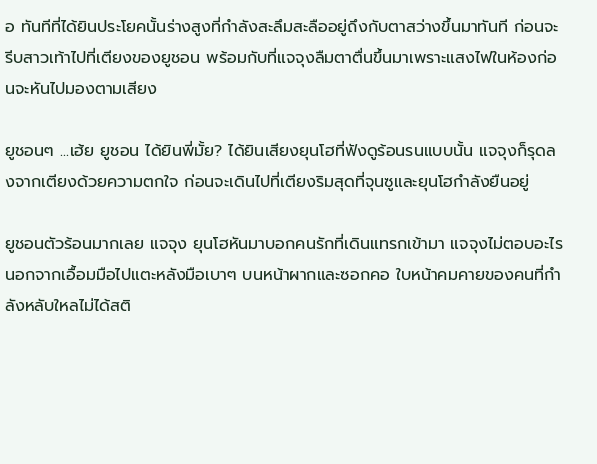อ ทันทีที่ได้ยินประโยคนั้นร่างสูงที่กำลังสะลึมสะลืออยู่ถึงกับตาสว่างขึ้นมาทันที ก่อนจะรีบสาวเท้าไปที่เตียงของยูชอน พร้อมกับที่แจจุงลืมตาตื่นขึ้นมาเพราะแสงไฟในห้องก่อนจะหันไปมองตามเสียง

ยูชอนๆ ...เฮ้ย ยูชอน ได้ยินพี่มั้ย? ได้ยินเสียงยุนโฮที่ฟังดูร้อนรนแบบนั้น แจจุงก็รุดลงจากเตียงด้วยความตกใจ ก่อนจะเดินไปที่เตียงริมสุดที่จุนซูและยุนโฮกำลังยืนอยู่

ยูชอนตัวร้อนมากเลย แจจุง ยุนโฮหันมาบอกคนรักที่เดินแทรกเข้ามา แจจุงไม่ตอบอะไรนอกจากเอื้อมมือไปแตะหลังมือเบาๆ บนหน้าผากและซอกคอ ใบหน้าคมคายของคนที่กำลังหลับใหลไม่ได้สติ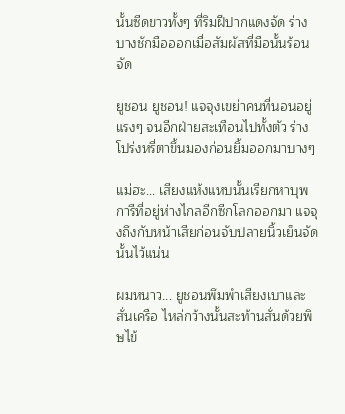นั้นซีดขาวทั้งๆ ที่ริมฝีปากแดงจัด ร่างบางชักมือออกเมื่อสัมผัสที่มือนั้นร้อนจัด

ยูชอน ยูชอน! แจจุงเขย่าคนที่นอนอยู่แรงๆ จนอีกฝ่ายสะเทือนไปทั้งตัว ร่างโปร่งหรี่ตาขึ้นมองก่อนยิ้มออกมาบางๆ

แม่ฮะ... เสียงแห้งแหบนั้นเรียกหาบุพการีที่อยู่ห่างไกลอีกซีกโลกออกมา แจจุงถึงกับหน้าเสียก่อนจับปลายนิ้วเย็นจัดนั้นไว้แน่น

ผมหนาว... ยูชอนพึมพำเสียงเบาและสั่นเครือ ไหล่กว้างนั้นสะท้านสั่นด้วยพิษไข้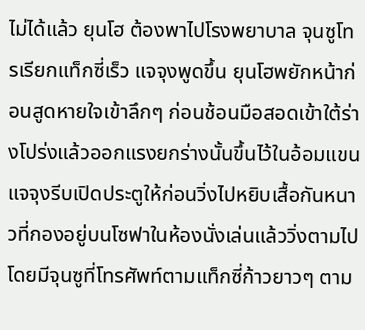ไม่ได้แล้ว ยุนโฮ ต้องพาไปโรงพยาบาล จุนซูโทรเรียกแท็กซี่เร็ว แจจุงพูดขึ้น ยุนโฮพยักหน้าก่อนสูดหายใจเข้าลึกๆ ก่อนช้อนมือสอดเข้าใต้ร่างโปร่งแล้วออกแรงยกร่างนั้นขึ้นไว้ในอ้อมแขน แจจุงรีบเปิดประตูให้ก่อนวิ่งไปหยิบเสื้อกันหนาวที่กองอยู่บนโซฟาในห้องนั่งเล่นแล้ววิ่งตามไป โดยมีจุนซูที่โทรศัพท์ตามแท็กซี่ก้าวยาวๆ ตาม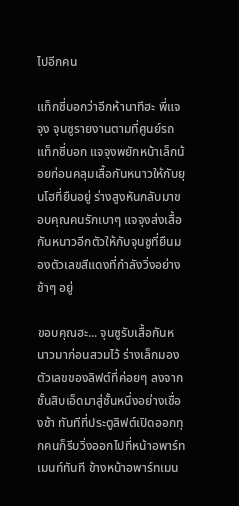ไปอีกคน

แท็กซี่บอกว่าอีกห้านาทีฮะ พี่แจจุง จุนซูรายงานตามที่ศูนย์รถแท็กซี่บอก แจจุงพยักหน้าเล็กน้อยก่อนคลุมเสื้อกันหนาวให้กับยุนโฮที่ยืนอยู่ ร่างสูงหันกลับมาขอบคุณคนรักเบาๆ แจจุงส่งเสื้อกันหนาวอีกตัวให้กับจุนซูที่ยืนมองตัวเลขสีแดงที่กำลังวิ่งอย่างช้าๆ อยู่

ขอบคุณฮะ... จุนซูรับเสื้อกันหนาวมาก่อนสวมไว้ ร่างเล็กมองตัวเลขของลิฟต์ที่ค่อยๆ ลงจากชั้นสิบเอ็ดมาสู่ชั้นหนึ่งอย่างเชื่องช้า ทันทีที่ประตูลิฟต์เปิดออกทุกคนก็รีบวิ่งออกไปที่หน้าอพาร์ทเมนท์ทันที ข้างหน้าอพาร์ทเมน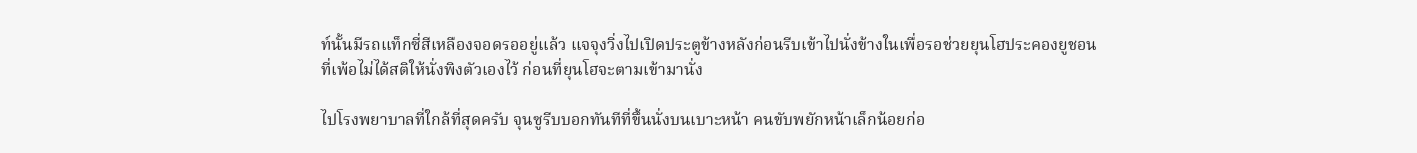ท์นั้นมีรถแท็กซี่สีเหลืองจอดรออยู่แล้ว แจจุงวิ่งไปเปิดประตูข้างหลังก่อนรีบเข้าไปนั่งข้างในเพื่อรอช่วยยุนโฮประคองยูชอนที่เพ้อไม่ได้สติให้นั่งพิงตัวเองไว้ ก่อนที่ยุนโฮจะตามเข้ามานั่ง

ไปโรงพยาบาลที่ใกล้ที่สุดครับ จุนซูรีบบอกทันทีที่ขึ้นนั่งบนเบาะหน้า คนขับพยักหน้าเล็กน้อยก่อ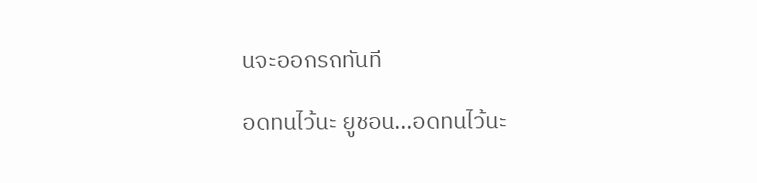นจะออกรถทันที

อดทนไว้นะ ยูชอน...อดทนไว้นะ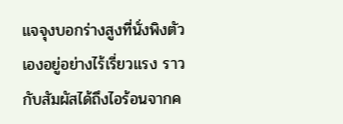แจจุงบอกร่างสูงที่นั่งพิงตัวเองอยู่อย่างไร้เรี่ยวแรง ราวกับสัมผัสได้ถึงไอร้อนจากค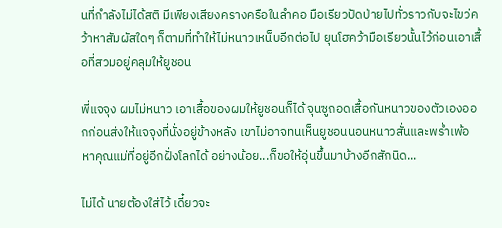นที่กำลังไม่ได้สติ มีเพียงเสียงครางครือในลำคอ มือเรียวปัดป่ายไปทั่วราวกับจะไขว่คว้าหาสัมผัสใดๆ ก็ตามที่ทำให้ไม่หนาวเหน็บอีกต่อไป ยุนโฮคว้ามือเรียวนั้นไว้ก่อนเอาเสื้อที่สวมอยู่คลุมให้ยูชอน

พี่แจจุง ผมไม่หนาว เอาเสื้อของผมให้ยูชอนก็ได้ จุนซูถอดเสื้อกันหนาวของตัวเองออกก่อนส่งให้แจจุงที่นั่งอยู่ข้างหลัง เขาไม่อาจทนเห็นยูชอนนอนหนาวสั่นและพร่ำเพ้อหาคุณแม่ที่อยู่อีกฝั่งโลกได้ อย่างน้อย...ก็ขอให้อุ่นขึ้นมาบ้างอีกสักนิด...

ไม่ได้ นายต้องใส่ไว้ เดี๋ยวจะ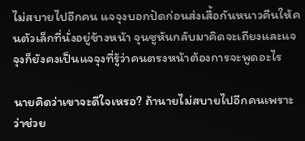ไม่สบายไปอีกคน แจจุงบอกปัดก่อนส่งเสื้อกันหนาวคืนให้คนตัวเล็กที่นั่งอยู่ข้างหน้า จุนซูหันกลับมาคิดจะเถียงและแจจุงก็ยังคงเป็นแจจุงที่รู้ว่าคนตรงหน้าต้องการจะพูดอะไร

นายคิดว่าเขาจะดีใจเหรอ? ถ้านายไม่สบายไปอีกคนเพราะว่าช่วย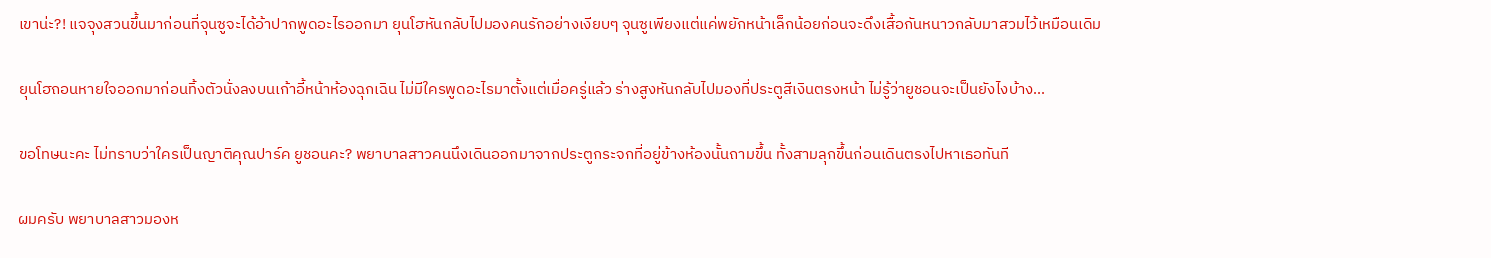เขาน่ะ?! แจจุงสวนขึ้นมาก่อนที่จุนซูจะได้อ้าปากพูดอะไรออกมา ยุนโฮหันกลับไปมองคนรักอย่างเงียบๆ จุนซูเพียงแต่แค่พยักหน้าเล็กน้อยก่อนจะดึงเสื้อกันหนาวกลับมาสวมไว้เหมือนเดิม

ยุนโฮถอนหายใจออกมาก่อนทิ้งตัวนั่งลงบนเก้าอี้หน้าห้องฉุกเฉิน ไม่มีใครพูดอะไรมาตั้งแต่เมื่อครู่แล้ว ร่างสูงหันกลับไปมองที่ประตูสีเงินตรงหน้า ไม่รู้ว่ายูชอนจะเป็นยังไงบ้าง...

ขอโทษนะคะ ไม่ทราบว่าใครเป็นญาติคุณปาร์ค ยูชอนคะ? พยาบาลสาวคนนึงเดินออกมาจากประตูกระจกที่อยู่ข้างห้องนั้นถามขึ้น ทั้งสามลุกขึ้นก่อนเดินตรงไปหาเธอทันที

ผมครับ พยาบาลสาวมองห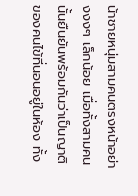น้าชายหนุ่มสามคนตรงหน้าอย่างงงๆ เล็กน้อย เมื่อทั้งสามคนนั้นยืนยันพร้อมกันว่าเป็นญาติของคนไข้ที่นอนอยู่ในห้อง ทั้ง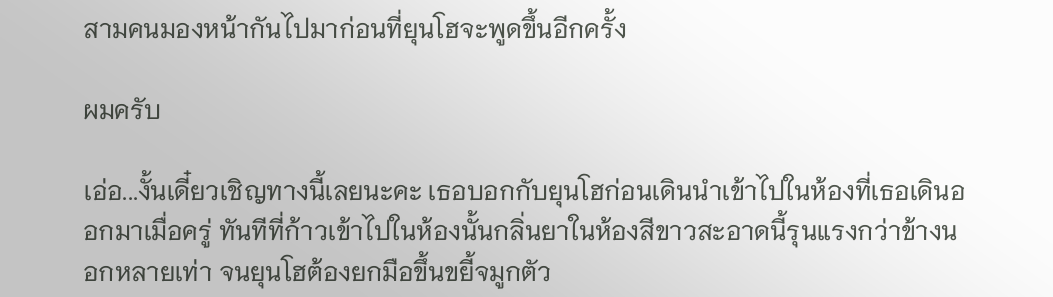สามคนมองหน้ากันไปมาก่อนที่ยุนโฮจะพูดขึ้นอีกครั้ง

ผมครับ

เอ่อ...งั้นเดี๋ยวเชิญทางนี้เลยนะคะ เธอบอกกับยุนโฮก่อนเดินนำเข้าไปในห้องที่เธอเดินออกมาเมื่อครู่ ทันทีที่ก้าวเข้าไปในห้องนั้นกลิ่นยาในห้องสีขาวสะอาดนี้รุนแรงกว่าข้างนอกหลายเท่า จนยุนโฮต้องยกมือขึ้นขยี้จมูกตัว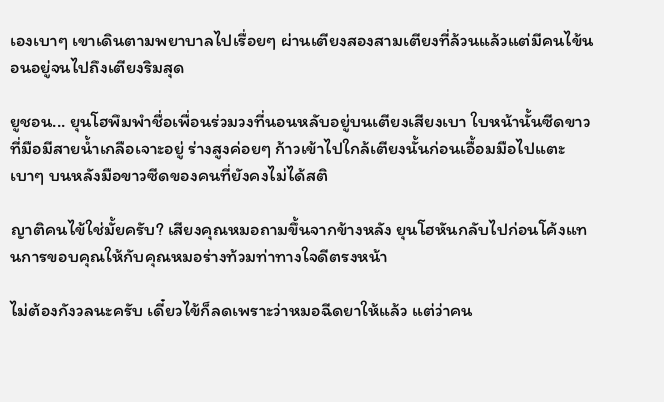เองเบาๆ เขาเดินตามพยาบาลไปเรื่อยๆ ผ่านเตียงสองสามเตียงที่ล้วนแล้วแต่มีคนไข้นอนอยู่จนไปถึงเตียงริมสุด

ยูชอน... ยุนโฮพึมพำชื่อเพื่อนร่วมวงที่นอนหลับอยู่บนเตียงเสียงเบา ใบหน้านั้นซีดขาวที่มือมีสายน้ำเกลือเจาะอยู่ ร่างสูงค่อยๆ ก้าวเข้าไปใกล้เตียงนั้นก่อนเอื้อมมือไปแตะเบาๆ บนหลังมือขาวซีดของคนที่ยังคงไม่ได้สติ

ญาติคนไข้ใช่มั้ยครับ? เสียงคุณหมอถามขึ้นจากข้างหลัง ยุนโฮหันกลับไปก่อนโค้งแทนการขอบคุณให้กับคุณหมอร่างท้วมท่าทางใจดีตรงหน้า

ไม่ต้องกังวลนะครับ เดี๋ยวไข้ก็ลดเพราะว่าหมอฉีดยาให้แล้ว แต่ว่าคน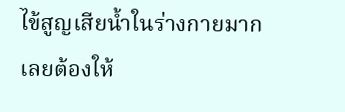ไข้สูญเสียน้ำในร่างกายมาก เลยต้องให้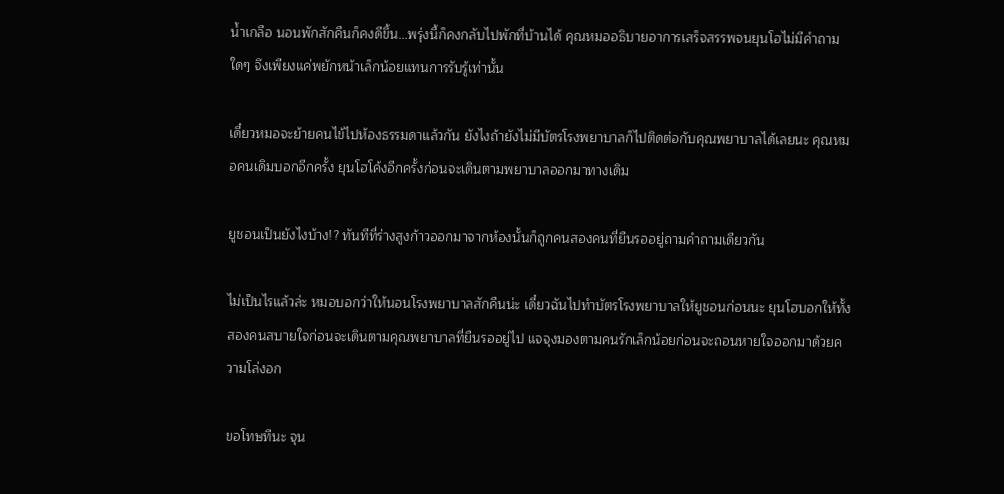น้ำเกลือ นอนพักสักคืนก็คงดีขึ้น...พรุ่งนี้ก็คงกลับไปพักที่บ้านได้ คุณหมออธิบายอาการเสร็จสรรพจนยุนโฮไม่มีคำถามใดๆ จึงเพียงแค่พยักหน้าเล็กน้อยแทนการรับรู้เท่านั้น

เดี๋ยวหมอจะย้ายคนไข้ไปห้องธรรมดาแล้วกัน ยังไงถ้ายังไม่มีบัตรโรงพยาบาลก็ไปติดต่อกับคุณพยาบาลได้เลยนะ คุณหมอคนเดิมบอกอีกครั้ง ยุนโฮโค้งอีกครั้งก่อนจะเดินตามพยาบาลออกมาทางเดิม

ยูชอนเป็นยังไงบ้าง!? ทันทีที่ร่างสูงก้าวออกมาจากห้องนั้นก็ถูกคนสองคนที่ยืนรออยู่ถามคำถามเดียวกัน

ไม่เป็นไรแล้วล่ะ หมอบอกว่าให้นอนโรงพยาบาลสักคืนน่ะ เดี๋ยวฉันไปทำบัตรโรงพยาบาลให้ยูชอนก่อนนะ ยุนโฮบอกให้ทั้งสองคนสบายใจก่อนจะเดินตามคุณพยาบาลที่ยืนรออยู่ไป แจจุงมองตามคนรักเล็กน้อยก่อนจะถอนหายใจออกมาด้วยความโล่งอก

ขอโทษทีนะ จุน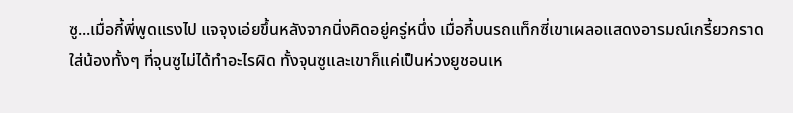ซู...เมื่อกี้พี่พูดแรงไป แจจุงเอ่ยขึ้นหลังจากนิ่งคิดอยู่ครู่หนึ่ง เมื่อกี้บนรถแท็กซี่เขาเผลอแสดงอารมณ์เกรี้ยวกราดใส่น้องทั้งๆ ที่จุนซูไม่ได้ทำอะไรผิด ทั้งจุนซูและเขาก็แค่เป็นห่วงยูชอนเห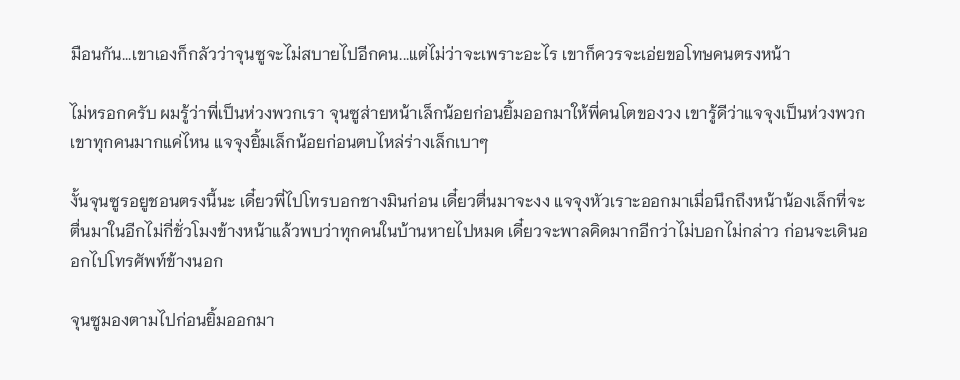มือนกัน...เขาเองก็กลัวว่าจุนซูจะไม่สบายไปอีกคน...แต่ไม่ว่าจะเพราะอะไร เขาก็ควรจะเอ่ยขอโทษคนตรงหน้า

ไม่หรอกครับ ผมรู้ว่าพี่เป็นห่วงพวกเรา จุนซูส่ายหน้าเล็กน้อยก่อนยิ้มออกมาให้พี่คนโตของวง เขารู้ดีว่าแจจุงเป็นห่วงพวกเขาทุกคนมากแค่ไหน แจจุงยิ้มเล็กน้อยก่อนตบไหล่ร่างเล็กเบาๆ

งั้นจุนซูรอยูชอนตรงนี้นะ เดี๋ยวพี่ไปโทรบอกชางมินก่อน เดี๋ยวตื่นมาจะงง แจจุงหัวเราะออกมาเมื่อนึกถึงหน้าน้องเล็กที่จะตื่นมาในอีกไม่กี่ชั่วโมงข้างหน้าแล้วพบว่าทุกคนในบ้านหายไปหมด เดี๋ยวจะพาลคิดมากอีกว่าไม่บอกไม่กล่าว ก่อนจะเดินออกไปโทรศัพท์ข้างนอก

จุนซูมองตามไปก่อนยิ้มออกมา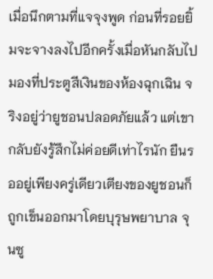เมื่อนึกตามที่แจจุงพูด ก่อนที่รอยยิ้มจะจางลงไปอีกครั้งเมื่อหันกลับไปมองที่ประตูสีเงินของห้องฉุกเฉิน จริงอยู่ว่ายูชอนปลอดภัยแล้ว แต่เขากลับยังรู้สึกไม่ค่อยดีเท่าไรนัก ยืนรออยู่เพียงครู่เดียวเตียงของยูชอนก็ถูกเข็นออกมาโดยบุรุษพยาบาล จุนซู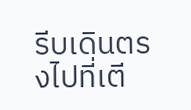รีบเดินตรงไปที่เตี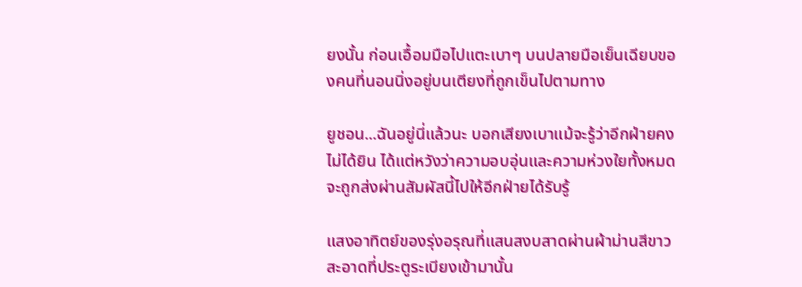ยงนั้น ก่อนเอื้อมมือไปแตะเบาๆ บนปลายมือเย็นเฉียบของคนที่นอนนิ่งอยู่บนเตียงที่ถูกเข็นไปตามทาง

ยูชอน...ฉันอยู่นี่แล้วนะ บอกเสียงเบาแม้จะรู้ว่าอีกฝ่ายคงไม่ได้ยิน ได้แต่หวังว่าความอบอุ่นและความห่วงใยทั้งหมดจะถูกส่งผ่านสัมผัสนี้ไปให้อีกฝ่ายได้รับรู้

แสงอาทิตย์ของรุ่งอรุณที่แสนสงบสาดผ่านผ้าม่านสีขาวสะอาดที่ประตูระเบียงเข้ามานั้น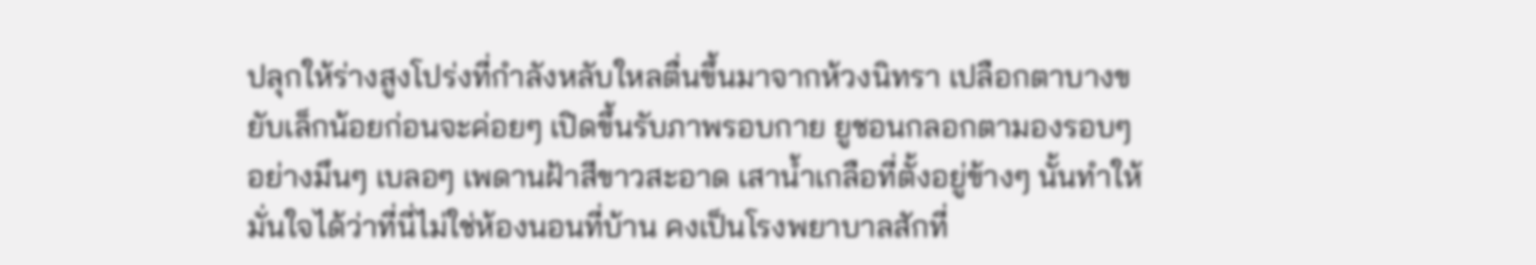ปลุกให้ร่างสูงโปร่งที่กำลังหลับใหลตื่นขึ้นมาจากห้วงนิทรา เปลือกตาบางขยับเล็กน้อยก่อนจะค่อยๆ เปิดขึ้นรับภาพรอบกาย ยูชอนกลอกตามองรอบๆ อย่างมึนๆ เบลอๆ เพดานฝ้าสีขาวสะอาด เสาน้ำเกลือที่ตั้งอยู่ข้างๆ นั้นทำให้มั่นใจได้ว่าที่นี่ไม่ใช่ห้องนอนที่บ้าน คงเป็นโรงพยาบาลสักที่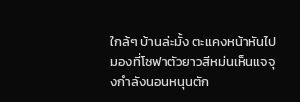ใกล้ๆ บ้านล่ะมั้ง ตะแคงหน้าหันไปมองที่โซฟาตัวยาวสีหม่นเห็นแจจุงกำลังนอนหนุนตัก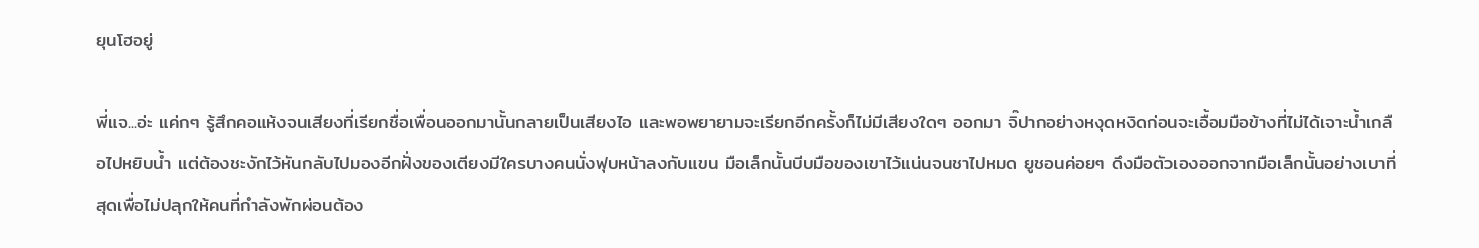ยุนโฮอยู่

พี่แจ...อ่ะ แค่กๆ รู้สึกคอแห้งจนเสียงที่เรียกชื่อเพื่อนออกมานั้นกลายเป็นเสียงไอ และพอพยายามจะเรียกอีกครั้งก็ไม่มีเสียงใดๆ ออกมา จิ๊ปากอย่างหงุดหงิดก่อนจะเอื้อมมือข้างที่ไม่ได้เจาะน้ำเกลือไปหยิบน้ำ แต่ต้องชะงักไว้หันกลับไปมองอีกฝั่งของเตียงมีใครบางคนนั่งฟุบหน้าลงกับแขน มือเล็กนั้นบีบมือของเขาไว้แน่นจนชาไปหมด ยูชอนค่อยๆ ดึงมือตัวเองออกจากมือเล็กนั้นอย่างเบาที่สุดเพื่อไม่ปลุกให้คนที่กำลังพักผ่อนต้อง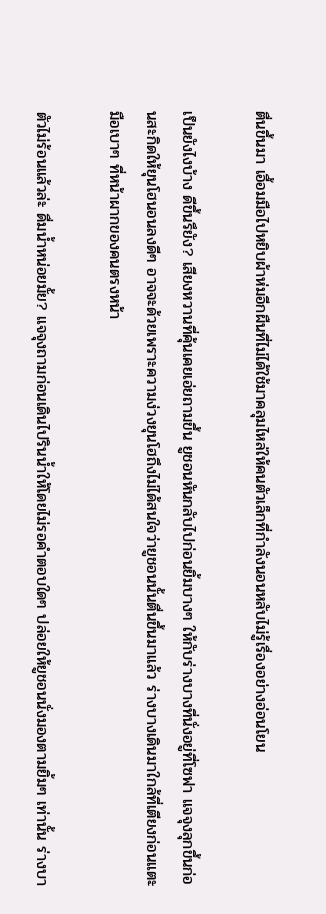ตื่นขึ้นมา เอื้อมมือไปหยิบผ้าห่มอีกผืนที่ไม่ได้ใช้มาคลุมไหล่ให้คนตัวเล็กที่กำลังนอนหลับไม่รู้เรื่องอย่างอ่อนโยน

เป็นยังไงบ้าง ดีขึ้นรึยัง? เสียงหวานที่คุ้นเคยเอ่ยถามขึ้น ยูชอนหันกลับไปก่อนยิ้มบางๆ ให้กับร่างบางที่นั่งอยู่ที่โซฟา แจจุงลุกขึ้นก่อนสะกิดให้ยุนโฮนอนลงดีๆ อาจจะด้วยเพราะความง่วงยุนโฮถึงไม่ได้สนใจว่ายูชอนนั้นตื่นขึ้นมาแล้ว ร่างบางเดินมาใกล้ที่เตียงก่อนแตะมือเบาๆ ที่หน้าผากของคนตรงหน้า

ตัวไม่ร้อนแล้วล่ะ ดื่มน้ำหน่อยมั้ย? แจจุงถามก่อนเดินไปรินน้ำให้โดยไม่รอคำตอบใดๆ ปล่อยให้ยูชอนนั่งมองตามยิ้มๆ เท่านั้น ร่างบา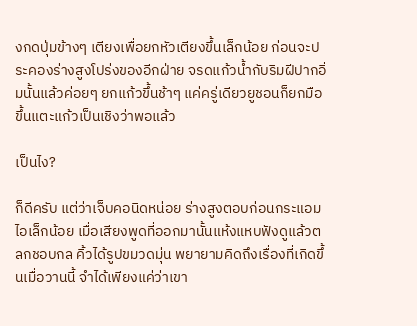งกดปุ่มข้างๆ เตียงเพื่อยกหัวเตียงขึ้นเล็กน้อย ก่อนจะประคองร่างสูงโปร่งของอีกฝ่าย จรดแก้วน้ำกับริมฝีปากอิ่มนั้นแล้วค่อยๆ ยกแก้วขึ้นช้าๆ แค่ครู่เดียวยูชอนก็ยกมือขึ้นแตะแก้วเป็นเชิงว่าพอแล้ว

เป็นไง?

ก็ดีครับ แต่ว่าเจ็บคอนิดหน่อย ร่างสูงตอบก่อนกระแอมไอเล็กน้อย เมื่อเสียงพูดที่ออกมานั้นแห้งแหบฟังดูแล้วตลกชอบกล คิ้วได้รูปขมวดมุ่น พยายามคิดถึงเรื่องที่เกิดขึ้นเมื่อวานนี้ จำได้เพียงแค่ว่าเขา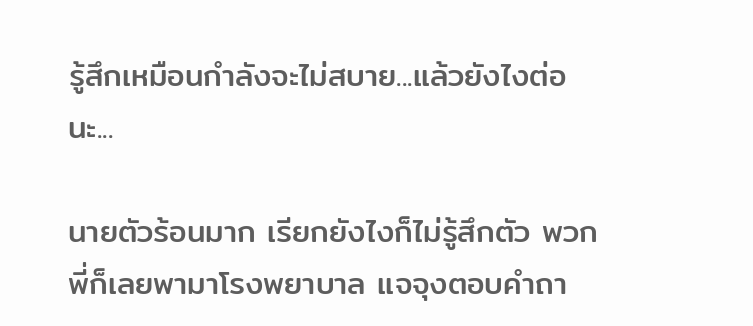รู้สึกเหมือนกำลังจะไม่สบาย...แล้วยังไงต่อนะ...

นายตัวร้อนมาก เรียกยังไงก็ไม่รู้สึกตัว พวกพี่ก็เลยพามาโรงพยาบาล แจจุงตอบคำถา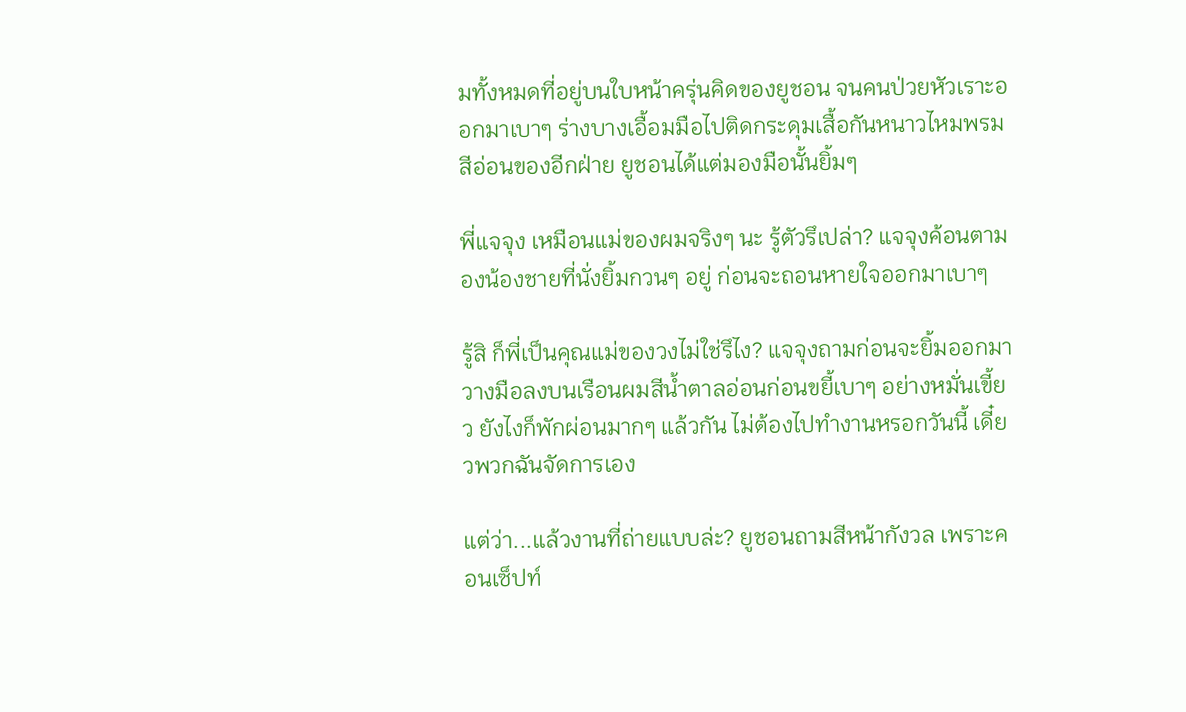มทั้งหมดที่อยู่บนใบหน้าครุ่นคิดของยูชอน จนคนป่วยหัวเราะออกมาเบาๆ ร่างบางเอื้อมมือไปติดกระดุมเสื้อกันหนาวไหมพรมสีอ่อนของอีกฝ่าย ยูชอนได้แต่มองมือนั้นยิ้มๆ

พี่แจจุง เหมือนแม่ของผมจริงๆ นะ รู้ตัวรึเปล่า? แจจุงค้อนตามองน้องชายที่นั่งยิ้มกวนๆ อยู่ ก่อนจะถอนหายใจออกมาเบาๆ

รู้สิ ก็พี่เป็นคุณแม่ของวงไม่ใช่รึไง? แจจุงถามก่อนจะยิ้มออกมา วางมือลงบนเรือนผมสีน้ำตาลอ่อนก่อนขยี้เบาๆ อย่างหมั่นเขี้ยว ยังไงก็พักผ่อนมากๆ แล้วกัน ไม่ต้องไปทำงานหรอกวันนี้ เดี๋ยวพวกฉันจัดการเอง

แต่ว่า...แล้วงานที่ถ่ายแบบล่ะ? ยูชอนถามสีหน้ากังวล เพราะคอนเซ็ปท์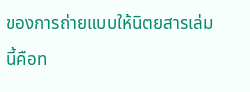ของการถ่ายแบบให้นิตยสารเล่มนี้คือท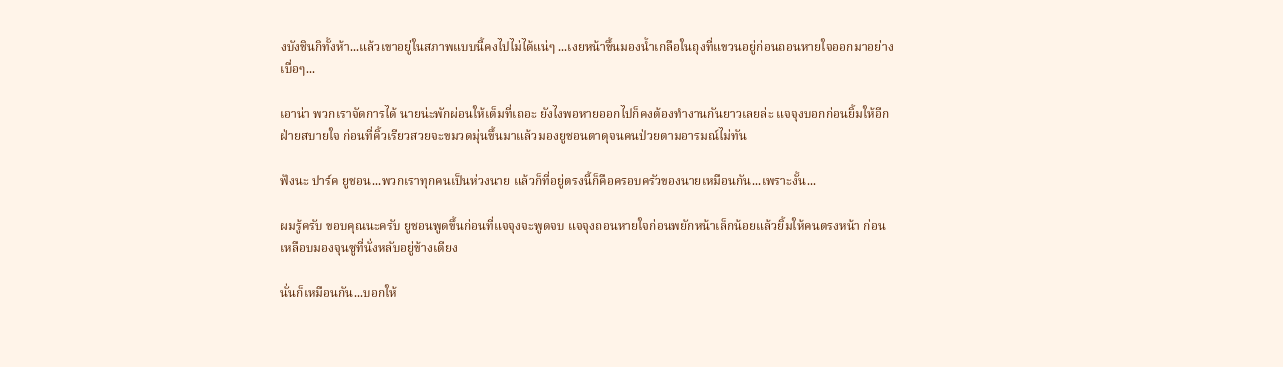งบังชินกิทั้งห้า...แล้วเขาอยู่ในสภาพแบบนี้คงไปไม่ได้แน่ๆ ...เงยหน้าขึ้นมองน้ำเกลือในถุงที่แขวนอยู่ก่อนถอนหายใจออกมาอย่างเบื่อๆ...

เอาน่า พวกเราจัดการได้ นายน่ะพักผ่อนให้เต็มที่เถอะ ยังไงพอหายออกไปก็คงต้องทำงานกันยาวเลยล่ะ แจจุงบอกก่อนยิ้มให้อีกฝ่ายสบายใจ ก่อนที่คิ้วเรียวสวยจะขมวดมุ่นขึ้นมาแล้วมองยูชอนตาดุจนคนป่วยตามอารมณ์ไม่ทัน

ฟังนะ ปาร์ค ยูชอน...พวกเราทุกคนเป็นห่วงนาย แล้วก็ที่อยู่ตรงนี้ก็คือครอบครัวของนายเหมือนกัน...เพราะงั้น...

ผมรู้ครับ ขอบคุณนะครับ ยูชอนพูดขึ้นก่อนที่แจจุงจะพูดจบ แจจุงถอนหายใจก่อนพยักหน้าเล็กน้อยแล้วยิ้มให้คนตรงหน้า ก่อนเหลือบมองจุนซูที่นั่งหลับอยู่ข้างเตียง

นั่นก็เหมือนกัน...บอกให้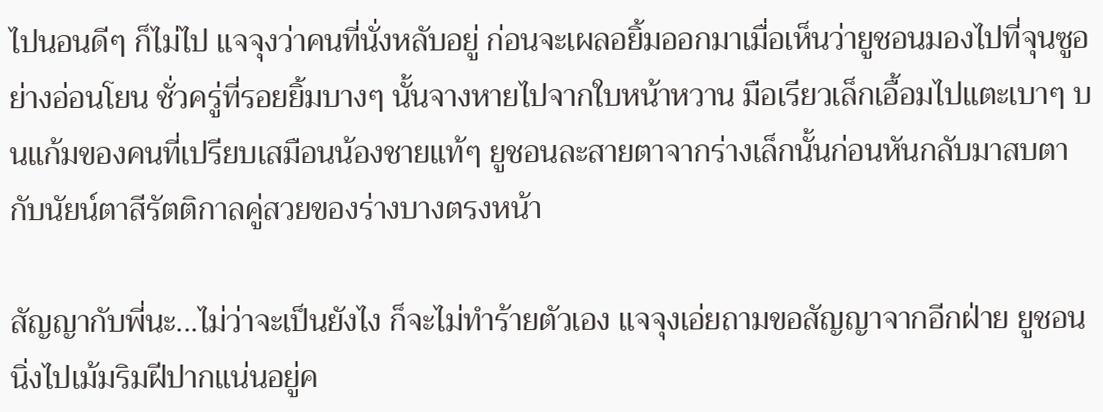ไปนอนดีๆ ก็ไม่ไป แจจุงว่าคนที่นั่งหลับอยู่ ก่อนจะเผลอยิ้มออกมาเมื่อเห็นว่ายูชอนมองไปที่จุนซูอย่างอ่อนโยน ชั่วครู่ที่รอยยิ้มบางๆ นั้นจางหายไปจากใบหน้าหวาน มือเรียวเล็กเอื้อมไปแตะเบาๆ บนแก้มของคนที่เปรียบเสมือนน้องชายแท้ๆ ยูชอนละสายตาจากร่างเล็กนั้นก่อนหันกลับมาสบตากับนัยน์ตาสีรัตติกาลคู่สวยของร่างบางตรงหน้า

สัญญากับพี่นะ...ไม่ว่าจะเป็นยังไง ก็จะไม่ทำร้ายตัวเอง แจจุงเอ่ยถามขอสัญญาจากอีกฝ่าย ยูชอนนิ่งไปเม้มริมฝีปากแน่นอยู่ค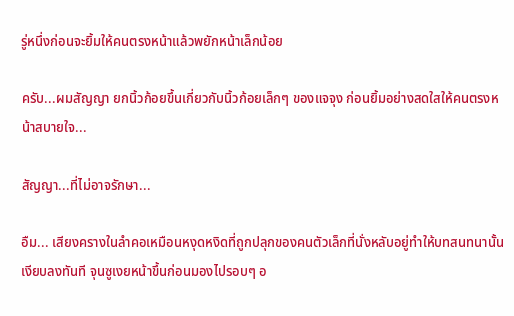รู่หนึ่งก่อนจะยิ้มให้คนตรงหน้าแล้วพยักหน้าเล็กน้อย

ครับ...ผมสัญญา ยกนิ้วก้อยขึ้นเกี่ยวกับนิ้วก้อยเล็กๆ ของแจจุง ก่อนยิ้มอย่างสดใสให้คนตรงหน้าสบายใจ...

สัญญา...ที่ไม่อาจรักษา...

อืม... เสียงครางในลำคอเหมือนหงุดหงิดที่ถูกปลุกของคนตัวเล็กที่นั่งหลับอยู่ทำให้บทสนทนานั้นเงียบลงทันที จุนซูเงยหน้าขึ้นก่อนมองไปรอบๆ อ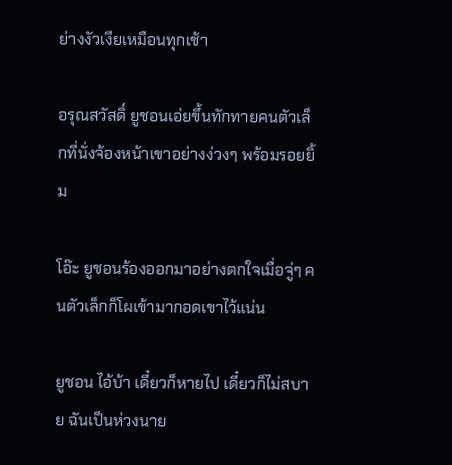ย่างงัวเงียเหมือนทุกเช้า

อรุณสวัสดิ์ ยูชอนเอ่ยขึ้นทักทายคนตัวเล็กที่นั่งจ้องหน้าเขาอย่างง่วงๆ พร้อมรอยยิ้ม

โอ๊ะ ยูชอนร้องออกมาอย่างตกใจเมื่อจู่ๆ คนตัวเล็กก็โผเข้ามากอดเขาไว้แน่น

ยูชอน ไอ้บ้า เดี๋ยวก็หายไป เดี๋ยวก็ไม่สบาย ฉันเป็นห่วงนาย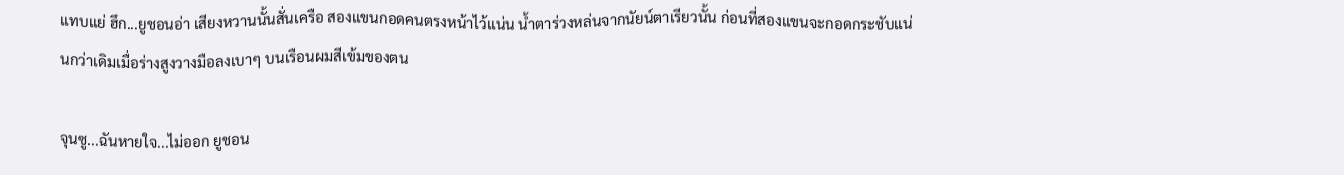แทบแย่ ฮึก...ยูชอนอ่า เสียงหวานนั้นสั่นเครือ สองแขนกอดคนตรงหน้าไว้แน่น น้ำตาร่วงหล่นจากนัยน์ตาเรียวนั้น ก่อนที่สองแขนจะกอดกระชับแน่นกว่าเดิมเมื่อร่างสูงวางมือลงเบาๆ บนเรือนผมสีเข้มของตน

จุนซู...ฉันหายใจ...ไม่ออก ยูชอน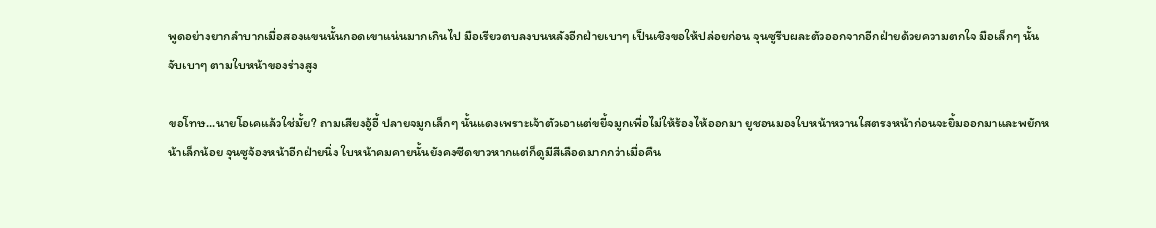พูดอย่างยากลำบากเมื่อสองแขนนั้นกอดเขาแน่นมากเกินไป มือเรียวตบลงบนหลังอีกฝ่ายเบาๆ เป็นเชิงขอให้ปล่อยก่อน จุนซูรีบผละตัวออกจากอีกฝ่ายด้วยความตกใจ มือเล็กๆ นั้นจับเบาๆ ตามใบหน้าของร่างสูง

ขอโทษ...นายโอเคแล้วใช่มั้ย? ถามเสียงอู้อี้ ปลายจมูกเล็กๆ นั้นแดงเพราะเจ้าตัวเอาแต่ขยี้จมูกเพื่อไม่ให้ร้องไห้ออกมา ยูชอนมองใบหน้าหวานใสตรงหน้าก่อนจะยิ้มออกมาและพยักหน้าเล็กน้อย จุนซูจ้องหน้าอีกฝ่ายนิ่ง ใบหน้าคมคายนั้นยังคงซีดขาวหากแต่ก็ดูมีสีเลือดมากกว่าเมื่อคืน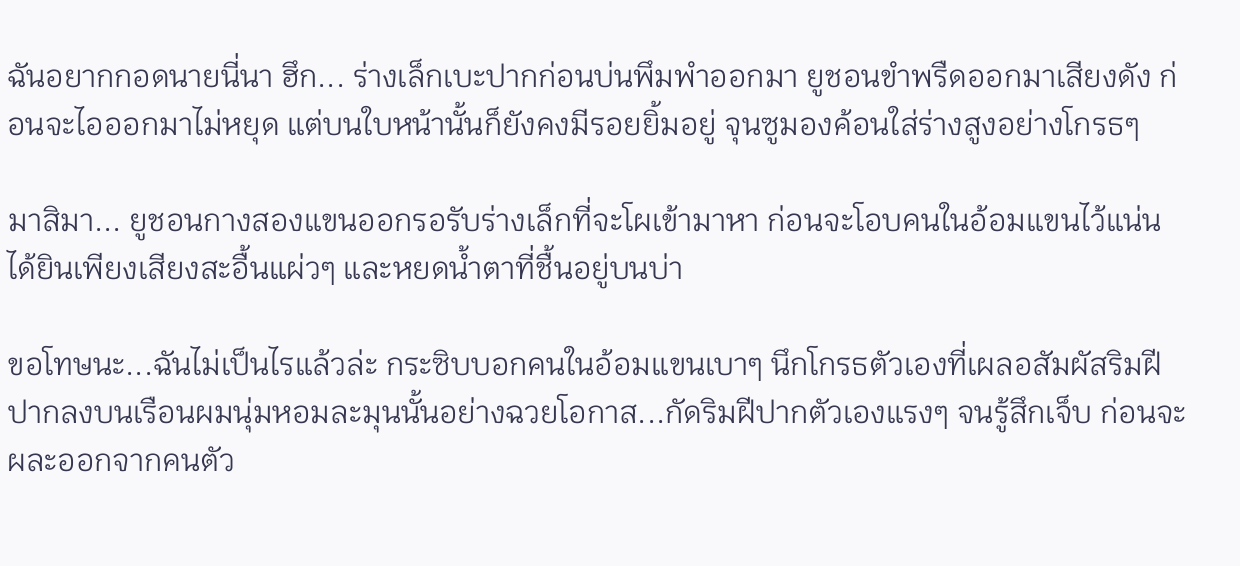ฉันอยากกอดนายนี่นา ฮึก... ร่างเล็กเบะปากก่อนบ่นพึมพำออกมา ยูชอนขำพรืดออกมาเสียงดัง ก่อนจะไอออกมาไม่หยุด แต่บนใบหน้านั้นก็ยังคงมีรอยยิ้มอยู่ จุนซูมองค้อนใส่ร่างสูงอย่างโกรธๆ

มาสิมา... ยูชอนกางสองแขนออกรอรับร่างเล็กที่จะโผเข้ามาหา ก่อนจะโอบคนในอ้อมแขนไว้แน่น ได้ยินเพียงเสียงสะอื้นแผ่วๆ และหยดน้ำตาที่ชื้นอยู่บนบ่า

ขอโทษนะ...ฉันไม่เป็นไรแล้วล่ะ กระซิบบอกคนในอ้อมแขนเบาๆ นึกโกรธตัวเองที่เผลอสัมผัสริมฝีปากลงบนเรือนผมนุ่มหอมละมุนนั้นอย่างฉวยโอกาส...กัดริมฝีปากตัวเองแรงๆ จนรู้สึกเจ็บ ก่อนจะผละออกจากคนตัว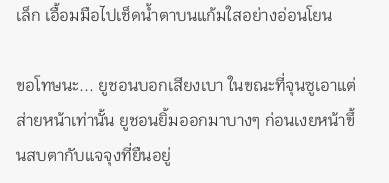เล็ก เอื้อมมือไปเช็ดน้ำตาบนแก้มใสอย่างอ่อนโยน

ขอโทษนะ... ยูชอนบอกเสียงเบา ในขณะที่จุนซูเอาแต่ส่ายหน้าเท่านั้น ยูชอนยิ้มออกมาบางๆ ก่อนเงยหน้าขึ้นสบตากับแจจุงที่ยืนอยู่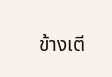ข้างเตี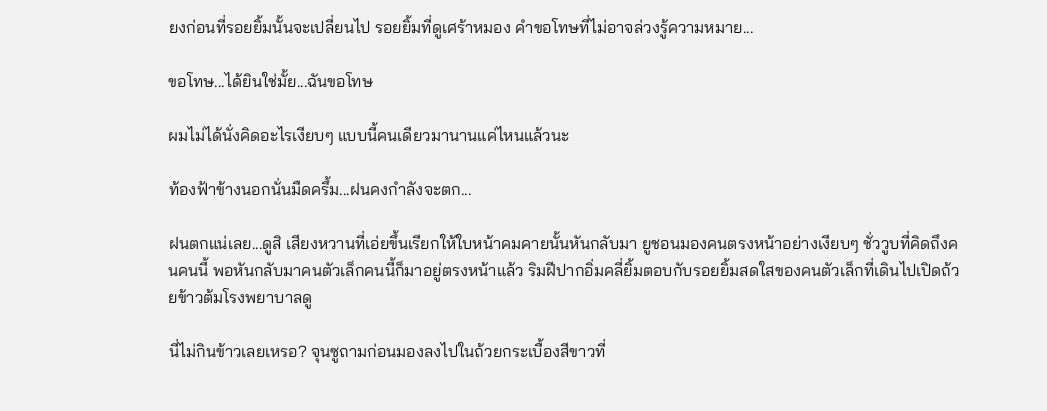ยงก่อนที่รอยยิ้มนั้นจะเปลี่ยนไป รอยยิ้มที่ดูเศร้าหมอง คำขอโทษที่ไม่อาจล่วงรู้ความหมาย...

ขอโทษ...ได้ยินใช่มั้ย...ฉันขอโทษ

ผมไม่ได้นั่งคิดอะไรเงียบๆ แบบนี้คนเดียวมานานแค่ไหนแล้วนะ

ท้องฟ้าข้างนอกนั่นมืดครึ้ม...ฝนคงกำลังจะตก...

ฝนตกแน่เลย...ดูสิ เสียงหวานที่เอ่ยขึ้นเรียกให้ใบหน้าคมคายนั้นหันกลับมา ยูชอนมองคนตรงหน้าอย่างเงียบๆ ชั่ววูบที่คิดถึงคนคนนี้ พอหันกลับมาคนตัวเล็กคนนี้ก็มาอยู่ตรงหน้าแล้ว ริมฝีปากอิ่มคลี่ยิ้มตอบกับรอยยิ้มสดใสของคนตัวเล็กที่เดินไปเปิดถ้วยข้าวต้มโรงพยาบาลดู

นี่ไม่กินข้าวเลยเหรอ? จุนซูถามก่อนมองลงไปในถ้วยกระเบื้องสีขาวที่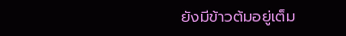ยังมีข้าวต้มอยู่เต็ม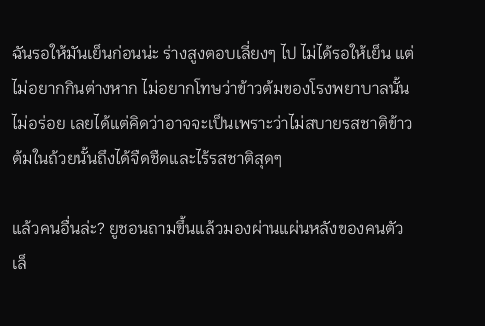ฉันรอให้มันเย็นก่อนน่ะ ร่างสูงตอบเลี่ยงๆ ไป ไม่ได้รอให้เย็น แต่ไม่อยากกินต่างหาก ไม่อยากโทษว่าข้าวต้มของโรงพยาบาลนั้นไม่อร่อย เลยได้แต่คิดว่าอาจจะเป็นเพราะว่าไม่สบายรสชาติข้าวต้มในถ้วยนั้นถึงได้จืดชืดและไร้รสชาติสุดๆ

แล้วคนอื่นล่ะ? ยูชอนถามขึ้นแล้วมองผ่านแผ่นหลังของคนตัวเล็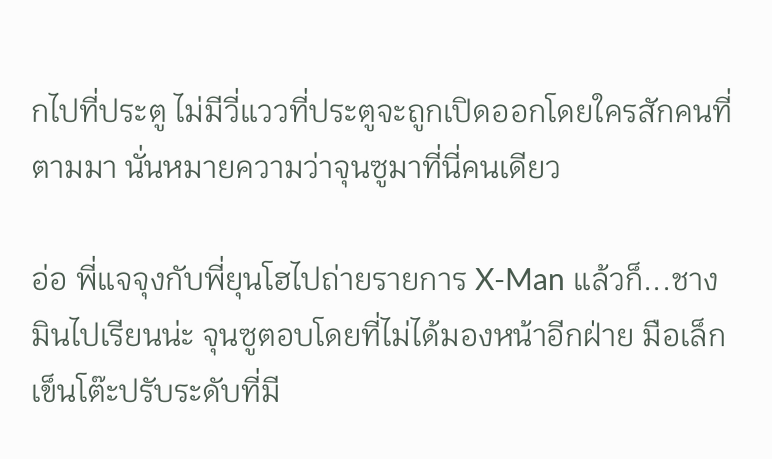กไปที่ประตู ไม่มีวี่แววที่ประตูจะถูกเปิดออกโดยใครสักคนที่ตามมา นั่นหมายความว่าจุนซูมาที่นี่คนเดียว

อ่อ พี่แจจุงกับพี่ยุนโฮไปถ่ายรายการ X-Man แล้วก็...ชางมินไปเรียนน่ะ จุนซูตอบโดยที่ไม่ได้มองหน้าอีกฝ่าย มือเล็กเข็นโต๊ะปรับระดับที่มี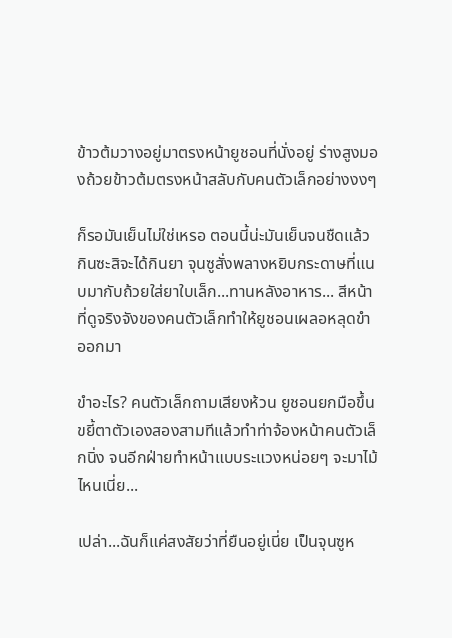ข้าวต้มวางอยู่มาตรงหน้ายูชอนที่นั่งอยู่ ร่างสูงมองถ้วยข้าวต้มตรงหน้าสลับกับคนตัวเล็กอย่างงงๆ

ก็รอมันเย็นไม่ใช่เหรอ ตอนนี้น่ะมันเย็นจนชืดแล้ว กินซะสิจะได้กินยา จุนซูสั่งพลางหยิบกระดาษที่แนบมากับถ้วยใส่ยาใบเล็ก...ทานหลังอาหาร... สีหน้าที่ดูจริงจังของคนตัวเล็กทำให้ยูชอนเผลอหลุดขำออกมา

ขำอะไร? คนตัวเล็กถามเสียงห้วน ยูชอนยกมือขึ้นขยี้ตาตัวเองสองสามทีแล้วทำท่าจ้องหน้าคนตัวเล็กนิ่ง จนอีกฝ่ายทำหน้าแบบระแวงหน่อยๆ จะมาไม้ไหนเนี่ย...

เปล่า...ฉันก็แค่สงสัยว่าที่ยืนอยู่เนี่ย เป็นจุนซูห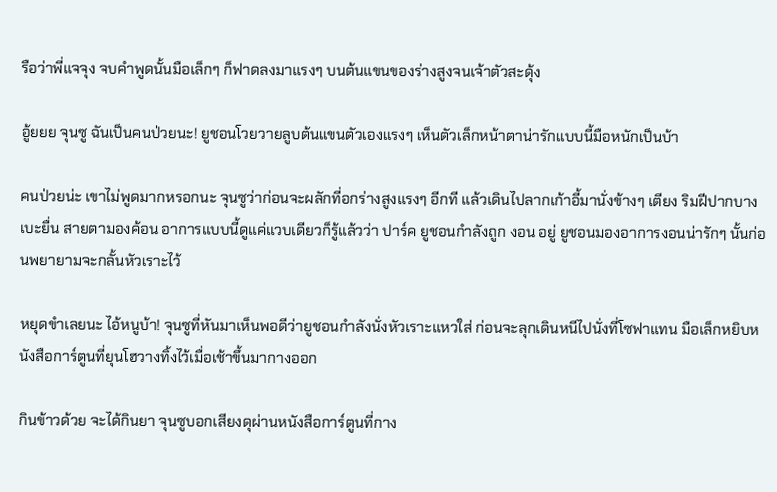รือว่าพี่แจจุง จบคำพูดนั้นมือเล็กๆ ก็ฟาดลงมาแรงๆ บนต้นแขนของร่างสูงจนเจ้าตัวสะดุ้ง

อู้ยยย จุนซู ฉันเป็นคนป่วยนะ! ยูชอนโวยวายลูบต้นแขนตัวเองแรงๆ เห็นตัวเล็กหน้าตาน่ารักแบบนี้มือหนักเป็นบ้า

คนป่วยน่ะ เขาไม่พูดมากหรอกนะ จุนซูว่าก่อนจะผลักที่อกร่างสูงแรงๆ อีกที แล้วเดินไปลากเก้าอี้มานั่งข้างๆ เตียง ริมฝีปากบางเบะยื่น สายตามองค้อน อาการแบบนี้ดูแค่แวบเดียวก็รู้แล้วว่า ปาร์ค ยูชอนกำลังถูก งอน อยู่ ยูชอนมองอาการงอนน่ารักๆ นั้นก่อนพยายามจะกลั้นหัวเราะไว้

หยุดขำเลยนะ ไอ้หนูบ้า! จุนซูที่หันมาเห็นพอดีว่ายูชอนกำลังนั่งหัวเราะแหวใส่ ก่อนจะลุกเดินหนีไปนั่งที่โซฟาแทน มือเล็กหยิบหนังสือการ์ตูนที่ยุนโฮวางทิ้งไว้เมื่อเช้าขึ้นมากางออก

กินข้าวด้วย จะได้กินยา จุนซูบอกเสียงดุผ่านหนังสือการ์ตูนที่กาง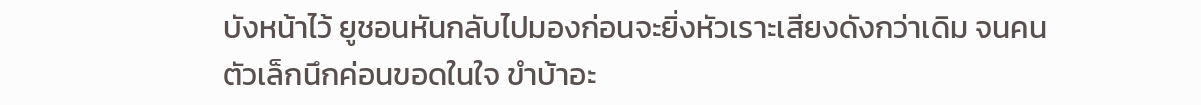บังหน้าไว้ ยูชอนหันกลับไปมองก่อนจะยิ่งหัวเราะเสียงดังกว่าเดิม จนคนตัวเล็กนึกค่อนขอดในใจ ขำบ้าอะ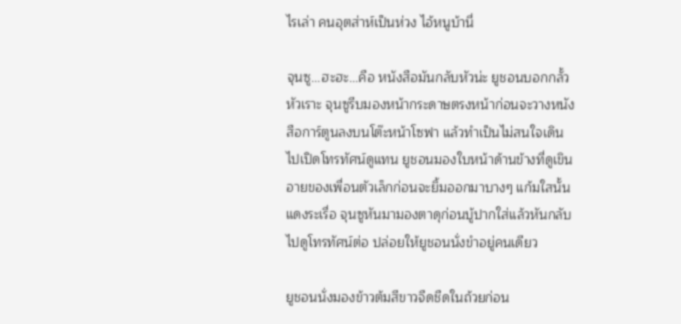ไรเล่า คนอุตส่าห์เป็นห่วง ไอ้หนูบ้านี่

จุนซู...ฮะฮะ...คือ หนังสือมันกลับหัวน่ะ ยูชอนบอกกลั้วหัวเราะ จุนซูรีบมองหน้ากระดาษตรงหน้าก่อนจะวางหนังสือการ์ตูนลงบนโต๊ะหน้าโซฟา แล้วทำเป็นไม่สนใจเดินไปเปิดโทรทัศน์ดูแทน ยูชอนมองใบหน้าด้านข้างที่ดูเขินอายของเพื่อนตัวเล็กก่อนจะยิ้มออกมาบางๆ แก้มใสนั้นแดงระเรื่อ จุนซูหันมามองตาดุก่อนบู้ปากใส่แล้วหันกลับไปดูโทรทัศน์ต่อ ปล่อยให้ยูชอนนั่งขำอยู่คนเดียว

ยูชอนนั่งมองข้าวต้มสีขาวจืดชืดในถ้วยก่อน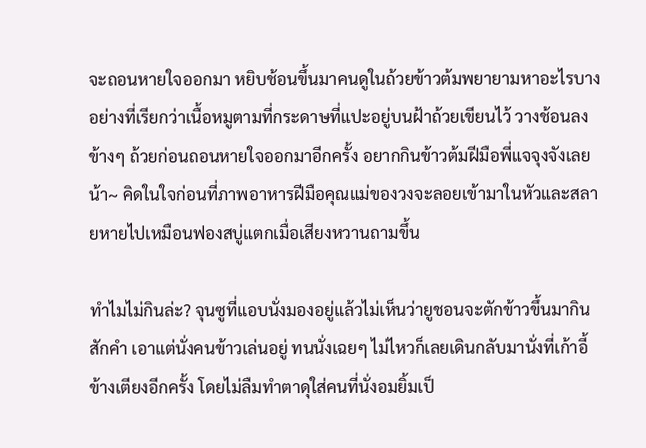จะถอนหายใจออกมา หยิบช้อนขึ้นมาคนดูในถ้วยข้าวต้มพยายามหาอะไรบางอย่างที่เรียกว่าเนื้อหมูตามที่กระดาษที่แปะอยู่บนฝ้าถ้วยเขียนไว้ วางช้อนลงข้างๆ ถ้วยก่อนถอนหายใจออกมาอีกครั้ง อยากกินข้าวต้มฝีมือพี่แจจุงจังเลยน้า~ คิดในใจก่อนที่ภาพอาหารฝีมือคุณแม่ของวงจะลอยเข้ามาในหัวและสลายหายไปเหมือนฟองสบู่แตกเมื่อเสียงหวานถามขึ้น

ทำไมไม่กินล่ะ? จุนซูที่แอบนั่งมองอยู่แล้วไม่เห็นว่ายูชอนจะตักข้าวขึ้นมากินสักคำ เอาแต่นั่งคนข้าวเล่นอยู่ ทนนั่งเฉยๆ ไม่ไหวก็เลยเดินกลับมานั่งที่เก้าอี้ข้างเตียงอีกครั้ง โดยไม่ลืมทำตาดุใส่คนที่นั่งอมยิ้มเป็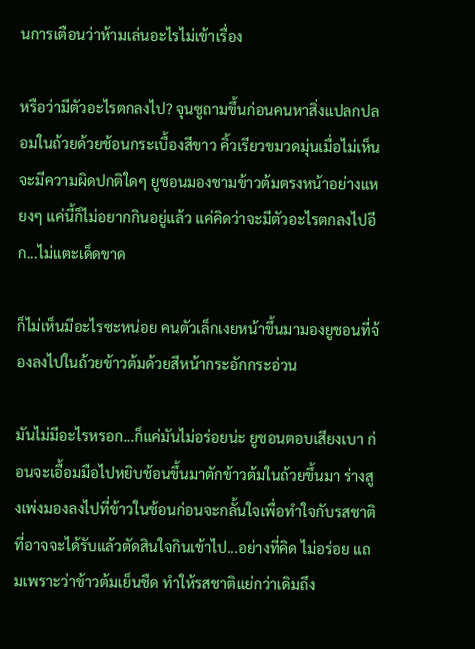นการเตือนว่าห้ามเล่นอะไรไม่เข้าเรื่อง

หรือว่ามีตัวอะไรตกลงไป? จุนซูถามขึ้นก่อนคนหาสิ่งแปลกปลอมในถ้วยด้วยช้อนกระเบื้องสีขาว คิ้วเรียวขมวดมุ่นเมื่อไม่เห็นจะมีความผิดปกติใดๆ ยูชอนมองชามข้าวต้มตรงหน้าอย่างแหยงๆ แค่นี้ก็ไม่อยากกินอยู่แล้ว แค่คิดว่าจะมีตัวอะไรตกลงไปอีก...ไม่แตะเด็ดขาด

ก็ไม่เห็นมีอะไรซะหน่อย คนตัวเล็กเงยหน้าขึ้นมามองยูชอนที่จ้องลงไปในถ้วยข้าวต้มด้วยสีหน้ากระอักกระอ่วน

มันไม่มีอะไรหรอก...ก็แค่มันไม่อร่อยน่ะ ยูชอนตอบเสียงเบา ก่อนจะเอื้อมมือไปหยิบช้อนขึ้นมาตักข้าวต้มในถ้วยขึ้นมา ร่างสูงเพ่งมองลงไปที่ข้าวในช้อนก่อนจะกลั้นใจเพื่อทำใจกับรสชาติที่อาจจะได้รับแล้วตัดสินใจกินเข้าไป...อย่างที่คิด ไม่อร่อย แถมเพราะว่าข้าวต้มเย็นชืด ทำให้รสชาติแย่กว่าเดิมถึง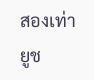สองเท่า ยูช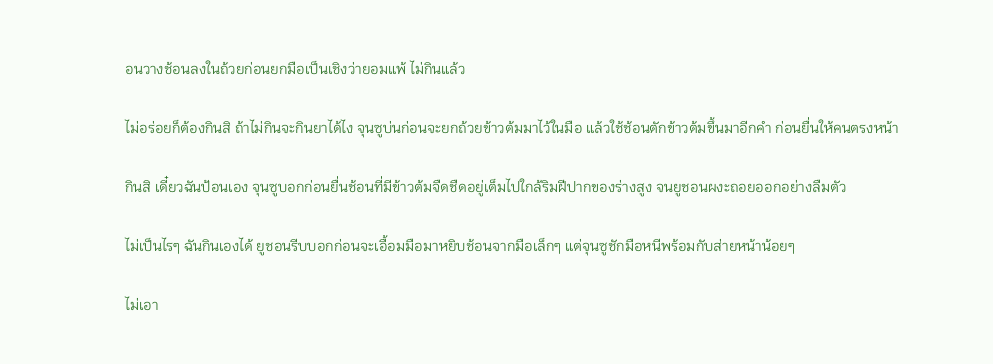อนวางช้อนลงในถ้วยก่อนยกมือเป็นเชิงว่ายอมแพ้ ไม่กินแล้ว

ไม่อร่อยก็ต้องกินสิ ถ้าไม่กินจะกินยาได้ไง จุนซูบ่นก่อนจะยกถ้วยข้าวต้มมาไว้ในมือ แล้วใช้ช้อนตักข้าวต้มขึ้นมาอีกคำ ก่อนยื่นให้คนตรงหน้า

กินสิ เดี๋ยวฉันป้อนเอง จุนซูบอกก่อนยื่นช้อนที่มีข้าวต้มจืดชืดอยู่เต็มไปใกล้ริมฝีปากของร่างสูง จนยูชอนผงะถอยออกอย่างลืมตัว

ไม่เป็นไรๆ ฉันกินเองได้ ยูชอนรีบบอกก่อนจะเอื้อมมือมาหยิบช้อนจากมือเล็กๆ แต่จุนซูชักมือหนีพร้อมกับส่ายหน้าน้อยๆ

ไม่เอา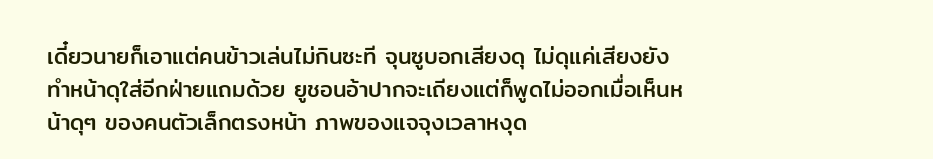เดี๋ยวนายก็เอาแต่คนข้าวเล่นไม่กินซะที จุนซูบอกเสียงดุ ไม่ดุแค่เสียงยังทำหน้าดุใส่อีกฝ่ายแถมด้วย ยูชอนอ้าปากจะเถียงแต่ก็พูดไม่ออกเมื่อเห็นหน้าดุๆ ของคนตัวเล็กตรงหน้า ภาพของแจจุงเวลาหงุด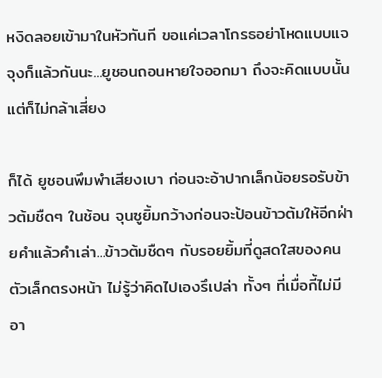หงิดลอยเข้ามาในหัวทันที ขอแค่เวลาโกรธอย่าโหดแบบแจจุงก็แล้วกันนะ...ยูชอนถอนหายใจออกมา ถึงจะคิดแบบนั้นแต่ก็ไม่กล้าเสี่ยง

ก็ได้ ยูชอนพึมพำเสียงเบา ก่อนจะอ้าปากเล็กน้อยรอรับข้าวต้มชืดๆ ในช้อน จุนซูยิ้มกว้างก่อนจะป้อนข้าวต้มให้อีกฝ่ายคำแล้วคำเล่า...ข้าวต้มชืดๆ กับรอยยิ้มที่ดูสดใสของคนตัวเล็กตรงหน้า ไม่รู้ว่าคิดไปเองรึเปล่า ทั้งๆ ที่เมื่อกี้ไม่มีอา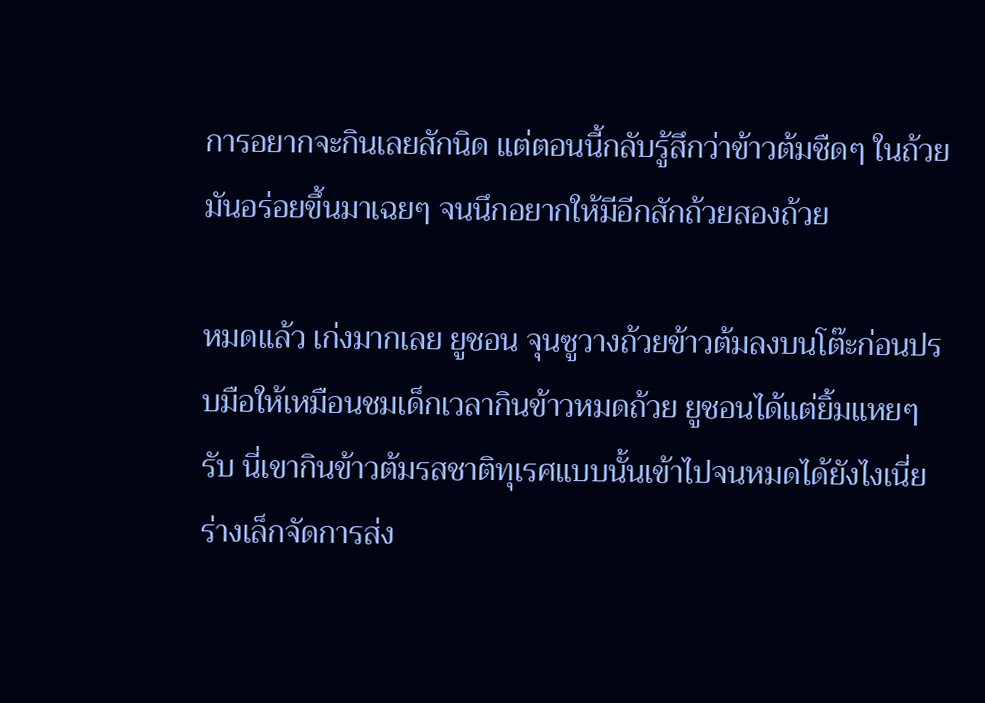การอยากจะกินเลยสักนิด แต่ตอนนี้กลับรู้สึกว่าข้าวต้มชืดๆ ในถ้วยมันอร่อยขึ้นมาเฉยๆ จนนึกอยากให้มีอีกสักถ้วยสองถ้วย

หมดแล้ว เก่งมากเลย ยูชอน จุนซูวางถ้วยข้าวต้มลงบนโต๊ะก่อนปรบมือให้เหมือนชมเด็กเวลากินข้าวหมดถ้วย ยูชอนได้แต่ยิ้มแหยๆ รับ นี่เขากินข้าวต้มรสชาติทุเรศแบบนั้นเข้าไปจนหมดได้ยังไงเนี่ย ร่างเล็กจัดการส่ง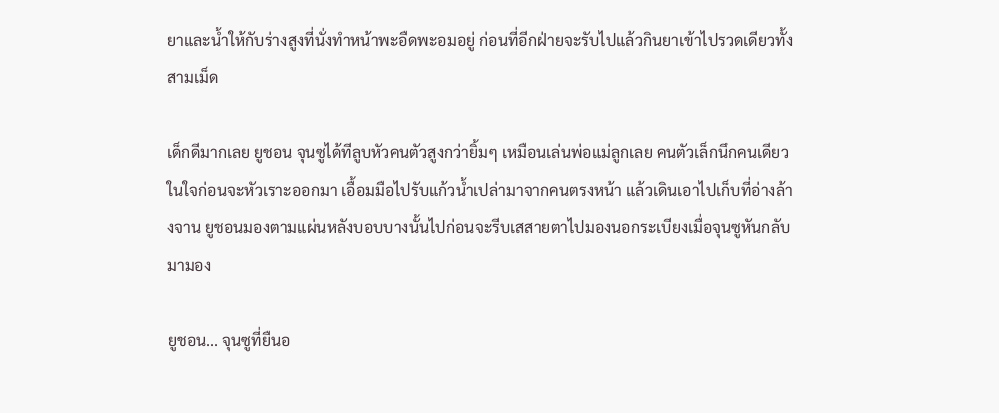ยาและน้ำให้กับร่างสูงที่นั่งทำหน้าพะอืดพะอมอยู่ ก่อนที่อีกฝ่ายจะรับไปแล้วกินยาเข้าไปรวดเดียวทั้งสามเม็ด

เด็กดีมากเลย ยูชอน จุนซูได้ทีลูบหัวคนตัวสูงกว่ายิ้มๆ เหมือนเล่นพ่อแม่ลูกเลย คนตัวเล็กนึกคนเดียวในใจก่อนจะหัวเราะออกมา เอื้อมมือไปรับแก้วน้ำเปล่ามาจากคนตรงหน้า แล้วเดินเอาไปเก็บที่อ่างล้างจาน ยูชอนมองตามแผ่นหลังบอบบางนั้นไปก่อนจะรีบเสสายตาไปมองนอกระเบียงเมื่อจุนซูหันกลับมามอง

ยูชอน... จุนซูที่ยืนอ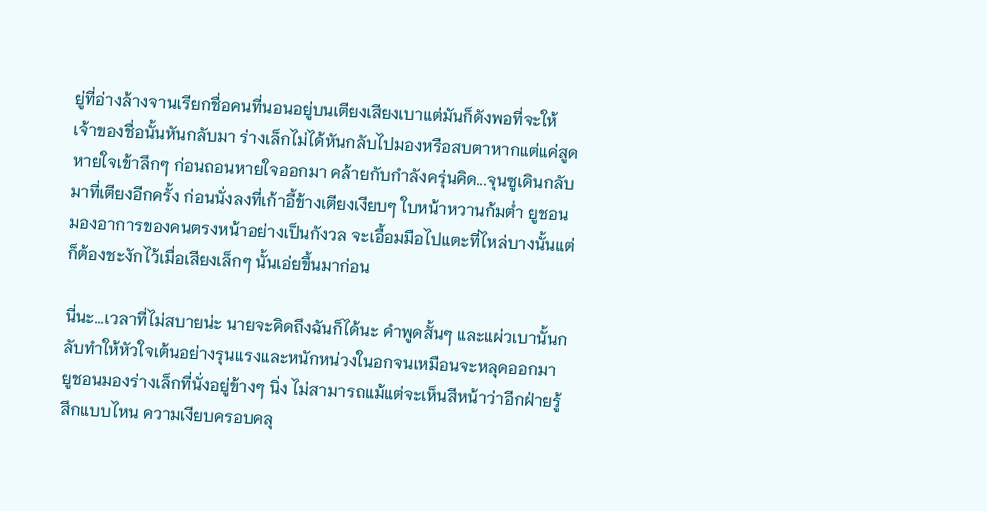ยู่ที่อ่างล้างจานเรียกชื่อคนที่นอนอยู่บนเตียงเสียงเบาแต่มันก็ดังพอที่จะให้เจ้าของชื่อนั้นหันกลับมา ร่างเล็กไม่ได้หันกลับไปมองหรือสบตาหากแต่แค่สูดหายใจเข้าลึกๆ ก่อนถอนหายใจออกมา คล้ายกับกำลังครุ่นคิด...จุนซูเดินกลับมาที่เตียงอีกครั้ง ก่อนนั่งลงที่เก้าอี้ข้างเตียงเงียบๆ ใบหน้าหวานก้มต่ำ ยูชอนมองอาการของคนตรงหน้าอย่างเป็นกังวล จะเอื้อมมือไปแตะที่ไหล่บางนั้นแต่ก็ต้องชะงักไว้เมื่อเสียงเล็กๆ นั้นเอ่ยขึ้นมาก่อน

นี่นะ...เวลาที่ไม่สบายน่ะ นายจะคิดถึงฉันก็ได้นะ คำพูดสั้นๆ และแผ่วเบานั้นกลับทำให้หัวใจเต้นอย่างรุนแรงและหนักหน่วงในอกจนเหมือนจะหลุดออกมา ยูชอนมองร่างเล็กที่นั่งอยู่ข้างๆ นิ่ง ไม่สามารถแม้แต่จะเห็นสีหน้าว่าอีกฝ่ายรู้สึกแบบไหน ความเงียบครอบคลุ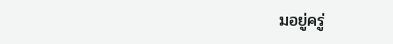มอยู่ครู่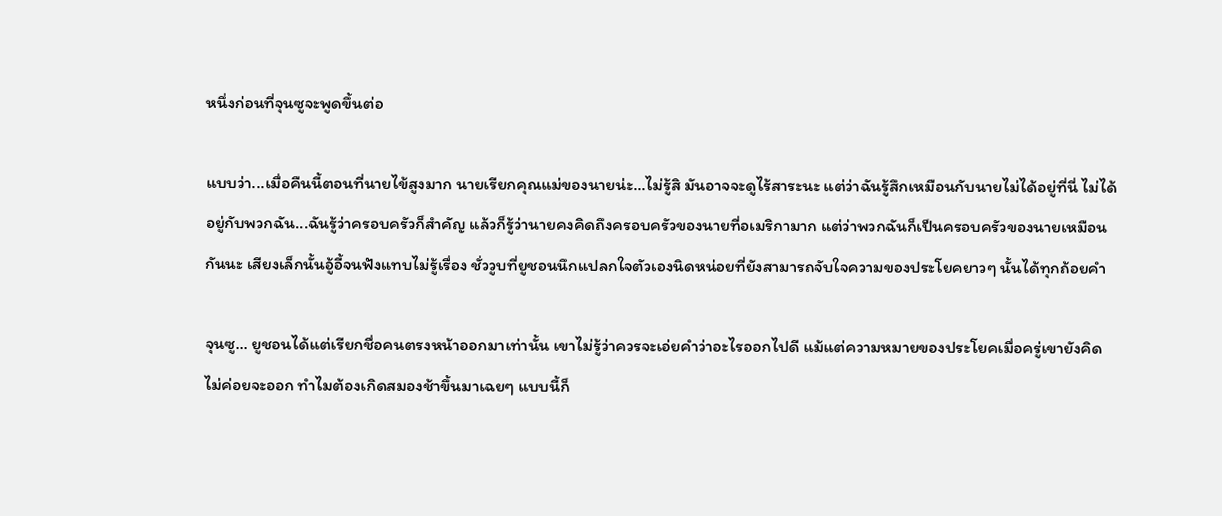หนึ่งก่อนที่จุนซูจะพูดขึ้นต่อ

แบบว่า...เมื่อคืนนี้ตอนที่นายไข้สูงมาก นายเรียกคุณแม่ของนายน่ะ...ไม่รู้สิ มันอาจจะดูไร้สาระนะ แต่ว่าฉันรู้สึกเหมือนกับนายไม่ได้อยู่ที่นี่ ไม่ได้อยู่กับพวกฉัน...ฉันรู้ว่าครอบครัวก็สำคัญ แล้วก็รู้ว่านายคงคิดถึงครอบครัวของนายที่อเมริกามาก แต่ว่าพวกฉันก็เป็นครอบครัวของนายเหมือนกันนะ เสียงเล็กนั้นอู้อี้จนฟังแทบไม่รู้เรื่อง ชั่ววูบที่ยูชอนนึกแปลกใจตัวเองนิดหน่อยที่ยังสามารถจับใจความของประโยคยาวๆ นั้นได้ทุกถ้อยคำ

จุนซู... ยูชอนได้แต่เรียกชื่อคนตรงหน้าออกมาเท่านั้น เขาไม่รู้ว่าควรจะเอ่ยคำว่าอะไรออกไปดี แม้แต่ความหมายของประโยคเมื่อครู่เขายังคิดไม่ค่อยจะออก ทำไมต้องเกิดสมองช้าขึ้นมาเฉยๆ แบบนี้ก็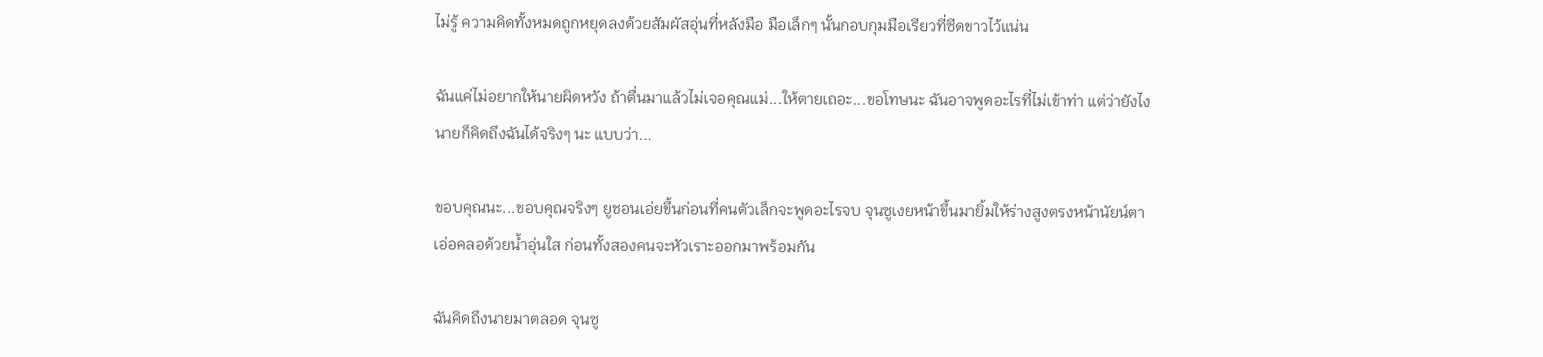ไม่รู้ ความคิดทั้งหมดถูกหยุดลงด้วยสัมผัสอุ่นที่หลังมือ มือเล็กๆ นั้นกอบกุมมือเรียวที่ซีดขาวไว้แน่น

ฉันแค่ไม่อยากให้นายผิดหวัง ถ้าตื่นมาแล้วไม่เจอคุณแม่...ให้ตายเถอะ...ขอโทษนะ ฉันอาจพูดอะไรที่ไม่เข้าท่า แต่ว่ายังไงนายก็คิดถึงฉันได้จริงๆ นะ แบบว่า...

ขอบคุณนะ...ขอบคุณจริงๆ ยูชอนเอ่ยขึ้นก่อนที่คนตัวเล็กจะพูดอะไรจบ จุนซูเงยหน้าขึ้นมายิ้มให้ร่างสูงตรงหน้านัยน์ตาเอ่อคลอด้วยน้ำอุ่นใส ก่อนทั้งสองคนจะหัวเราะออกมาพร้อมกัน

ฉันคิดถึงนายมาตลอด จุนซู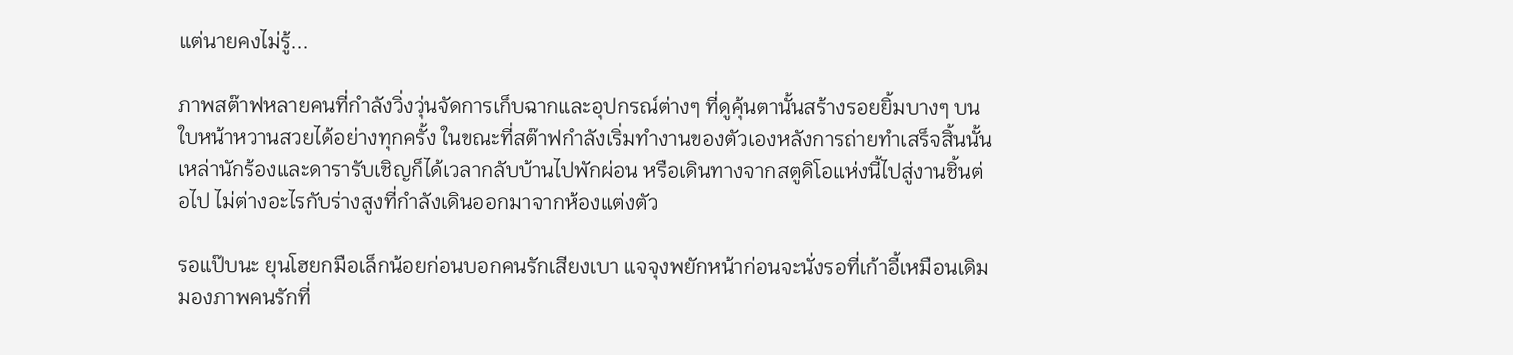แต่นายคงไม่รู้...

ภาพสต๊าฟหลายคนที่กำลังวิ่งวุ่นจัดการเก็บฉากและอุปกรณ์ต่างๆ ที่ดูคุ้นตานั้นสร้างรอยยิ้มบางๆ บนใบหน้าหวานสวยได้อย่างทุกครั้ง ในขณะที่สต๊าฟกำลังเริ่มทำงานของตัวเองหลังการถ่ายทำเสร็จสิ้นนั้นเหล่านักร้องและดารารับเชิญก็ได้เวลากลับบ้านไปพักผ่อน หรือเดินทางจากสตูดิโอแห่งนี้ไปสู่งานชิ้นต่อไป ไม่ต่างอะไรกับร่างสูงที่กำลังเดินออกมาจากห้องแต่งตัว

รอแป๊บนะ ยุนโฮยกมือเล็กน้อยก่อนบอกคนรักเสียงเบา แจจุงพยักหน้าก่อนจะนั่งรอที่เก้าอี้เหมือนเดิม มองภาพคนรักที่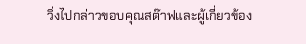วิ่งไปกล่าวขอบคุณสต๊าฟและผู้เกี่ยวข้อง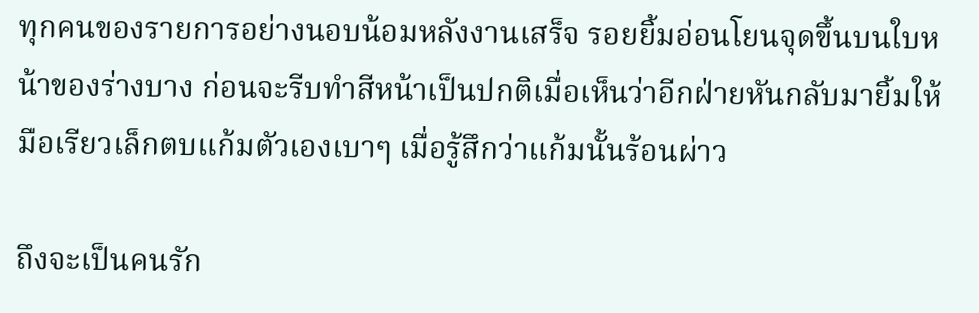ทุกคนของรายการอย่างนอบน้อมหลังงานเสร็จ รอยยิ้มอ่อนโยนจุดขึ้นบนใบหน้าของร่างบาง ก่อนจะรีบทำสีหน้าเป็นปกติเมื่อเห็นว่าอีกฝ่ายหันกลับมายิ้มให้ มือเรียวเล็กตบแก้มตัวเองเบาๆ เมื่อรู้สึกว่าแก้มนั้นร้อนผ่าว

ถึงจะเป็นคนรัก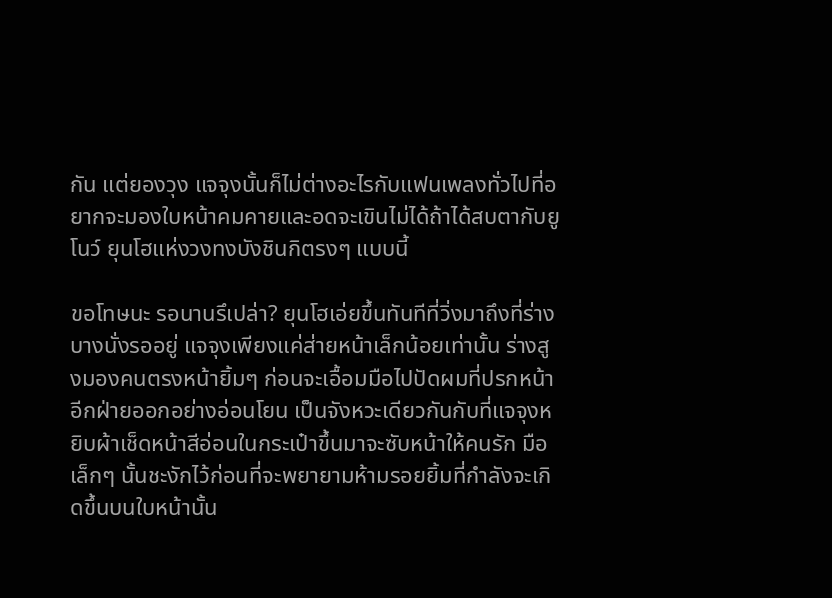กัน แต่ยองวุง แจจุงนั้นก็ไม่ต่างอะไรกับแฟนเพลงทั่วไปที่อยากจะมองใบหน้าคมคายและอดจะเขินไม่ได้ถ้าได้สบตากับยูโนว์ ยุนโฮแห่งวงทงบังชินกิตรงๆ แบบนี้

ขอโทษนะ รอนานรึเปล่า? ยุนโฮเอ่ยขึ้นทันทีที่วิ่งมาถึงที่ร่างบางนั่งรออยู่ แจจุงเพียงแค่ส่ายหน้าเล็กน้อยเท่านั้น ร่างสูงมองคนตรงหน้ายิ้มๆ ก่อนจะเอื้อมมือไปปัดผมที่ปรกหน้าอีกฝ่ายออกอย่างอ่อนโยน เป็นจังหวะเดียวกันกับที่แจจุงหยิบผ้าเช็ดหน้าสีอ่อนในกระเป๋าขึ้นมาจะซับหน้าให้คนรัก มือเล็กๆ นั้นชะงักไว้ก่อนที่จะพยายามห้ามรอยยิ้มที่กำลังจะเกิดขึ้นบนใบหน้านั้น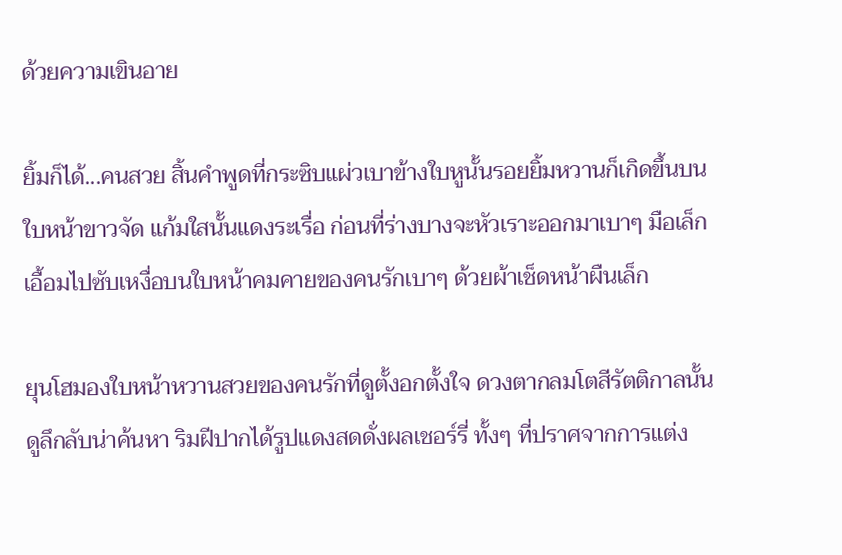ด้วยความเขินอาย

ยิ้มก็ได้...คนสวย สิ้นคำพูดที่กระซิบแผ่วเบาข้างใบหูนั้นรอยยิ้มหวานก็เกิดขึ้นบนใบหน้าขาวจัด แก้มใสนั้นแดงระเรื่อ ก่อนที่ร่างบางจะหัวเราะออกมาเบาๆ มือเล็กเอื้อมไปซับเหงื่อบนใบหน้าคมคายของคนรักเบาๆ ด้วยผ้าเช็ดหน้าผืนเล็ก

ยุนโฮมองใบหน้าหวานสวยของคนรักที่ดูตั้งอกตั้งใจ ดวงตากลมโตสีรัตติกาลนั้นดูลึกลับน่าค้นหา ริมฝีปากได้รูปแดงสดดั่งผลเชอร์รี่ ทั้งๆ ที่ปราศจากการแต่ง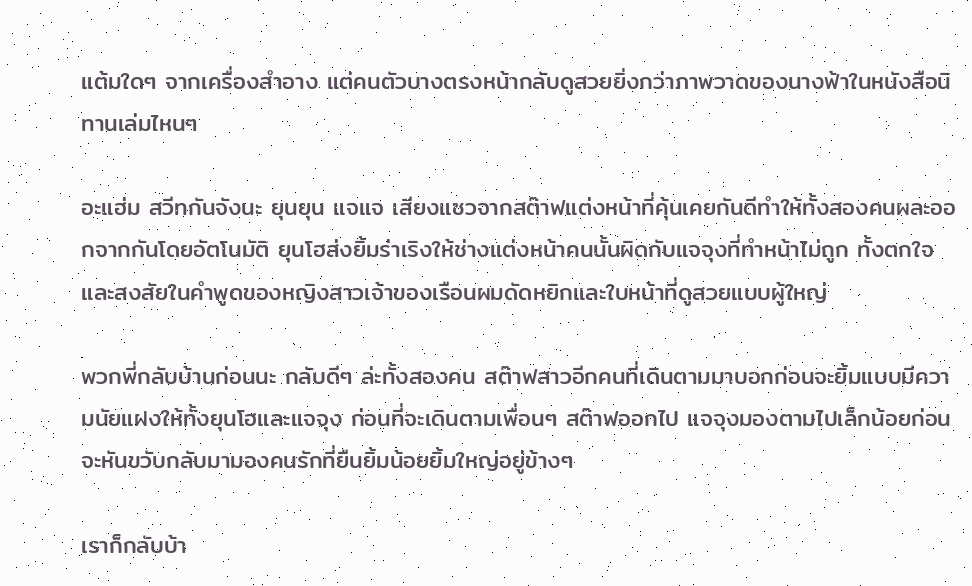แต้มใดๆ จากเครื่องสำอาง แต่คนตัวบางตรงหน้ากลับดูสวยยิ่งกว่าภาพวาดของนางฟ้าในหนังสือนิทานเล่มไหนๆ

อะแฮ่ม สวีทกันจังนะ ยุนยุน แจแจ เสียงแซวจากสต๊าฟแต่งหน้าที่คุ้นเคยกันดีทำให้ทั้งสองคนผละออกจากกันโดยอัตโนมัติ ยุนโฮส่งยิ้มร่าเริงให้ช่างแต่งหน้าคนนั้นผิดกับแจจุงที่ทำหน้าไม่ถูก ทั้งตกใจและสงสัยในคำพูดของหญิงสาวเจ้าของเรือนผมดัดหยิกและใบหน้าที่ดูสวยแบบผู้ใหญ่

พวกพี่กลับบ้านก่อนนะ กลับดีๆ ล่ะทั้งสองคน สต๊าฟสาวอีกคนที่เดินตามมาบอกก่อนจะยิ้มแบบมีความนัยแฝงให้ทั้งยุนโฮและแจจุง ก่อนที่จะเดินตามเพื่อนๆ สต๊าฟออกไป แจจุงมองตามไปเล็กน้อยก่อนจะหันขวับกลับมามองคนรักที่ยืนยิ้มน้อยยิ้มใหญ่อยู่ข้างๆ

เราก็กลับบ้า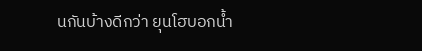นกันบ้างดีกว่า ยุนโฮบอกน้ำ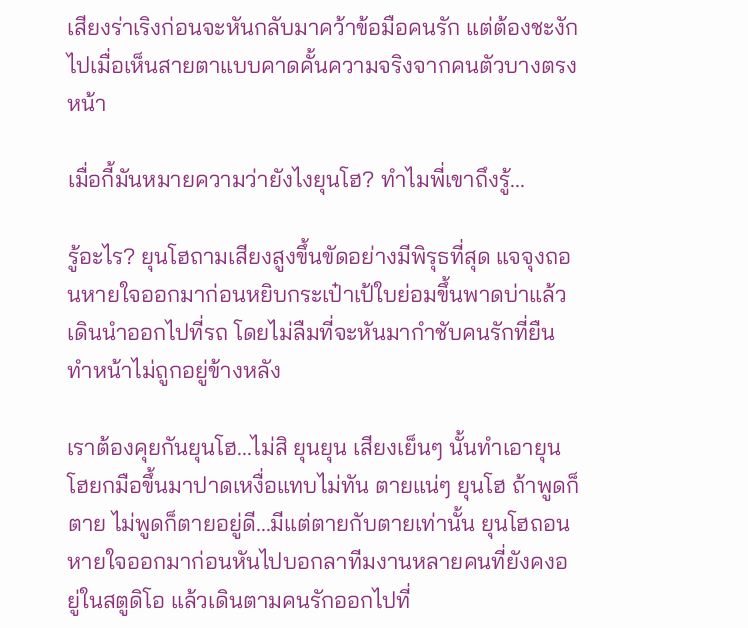เสียงร่าเริงก่อนจะหันกลับมาคว้าข้อมือคนรัก แต่ต้องชะงักไปเมื่อเห็นสายตาแบบคาดคั้นความจริงจากคนตัวบางตรงหน้า

เมื่อกี้มันหมายความว่ายังไงยุนโฮ? ทำไมพี่เขาถึงรู้...

รู้อะไร? ยุนโฮถามเสียงสูงขึ้นขัดอย่างมีพิรุธที่สุด แจจุงถอนหายใจออกมาก่อนหยิบกระเป๋าเป้ใบย่อมขึ้นพาดบ่าแล้วเดินนำออกไปที่รถ โดยไม่ลืมที่จะหันมากำชับคนรักที่ยืนทำหน้าไม่ถูกอยู่ข้างหลัง

เราต้องคุยกันยุนโฮ...ไม่สิ ยุนยุน เสียงเย็นๆ นั้นทำเอายุนโฮยกมือขึ้นมาปาดเหงื่อแทบไม่ทัน ตายแน่ๆ ยุนโฮ ถ้าพูดก็ตาย ไม่พูดก็ตายอยู่ดี...มีแต่ตายกับตายเท่านั้น ยุนโฮถอนหายใจออกมาก่อนหันไปบอกลาทีมงานหลายคนที่ยังคงอยู่ในสตูดิโอ แล้วเดินตามคนรักออกไปที่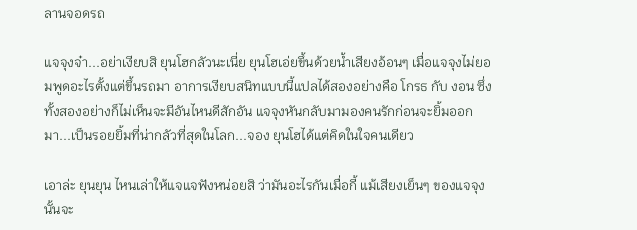ลานจอดรถ

แจจุงจ๋า...อย่าเงียบสิ ยุนโฮกลัวนะเนี่ย ยุนโฮเอ่ยขึ้นด้วยน้ำเสียงอ้อนๆ เมื่อแจจุงไม่ยอมพูดอะไรตั้งแต่ขึ้นรถมา อาการเงียบสนิทแบบนี้แปลได้สองอย่างคือ โกรธ กับ งอน ซึ่งทั้งสองอย่างก็ไม่เห็นจะมีอันไหนดีสักอัน แจจุงหันกลับมามองคนรักก่อนจะยิ้มออกมา...เป็นรอยยิ้มที่น่ากลัวที่สุดในโลก...จอง ยุนโฮได้แต่คิดในใจคนเดียว

เอาล่ะ ยุนยุน ไหนเล่าให้แจแจฟังหน่อยสิ ว่ามันอะไรกันเมื่อกี้ แม้เสียงเย็นๆ ของแจจุงนั้นจะ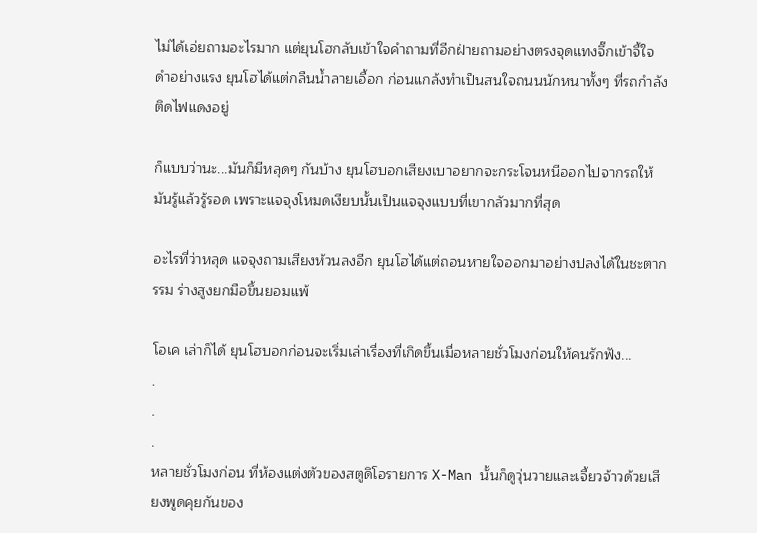ไม่ได้เอ่ยถามอะไรมาก แต่ยุนโฮกลับเข้าใจคำถามที่อีกฝ่ายถามอย่างตรงจุดแทงจึ๊กเข้าจี้ใจดำอย่างแรง ยุนโฮได้แต่กลืนน้ำลายเอื้อก ก่อนแกล้งทำเป็นสนใจถนนนักหนาทั้งๆ ที่รถกำลังติดไฟแดงอยู่

ก็แบบว่านะ...มันก็มีหลุดๆ กันบ้าง ยุนโฮบอกเสียงเบาอยากจะกระโจนหนีออกไปจากรถให้มันรู้แล้วรู้รอด เพราะแจจุงโหมดเงียบนั้นเป็นแจจุงแบบที่เขากลัวมากที่สุด

อะไรที่ว่าหลุด แจจุงถามเสียงห้วนลงอีก ยุนโฮได้แต่ถอนหายใจออกมาอย่างปลงได้ในชะตากรรม ร่างสูงยกมือขึ้นยอมแพ้

โอเค เล่าก็ได้ ยุนโฮบอกก่อนจะเริ่มเล่าเรื่องที่เกิดขึ้นเมื่อหลายชั่วโมงก่อนให้คนรักฟัง...
.
.
.
หลายชั่วโมงก่อน ที่ห้องแต่งตัวของสตูดิโอรายการ X-Man นั้นก็ดูวุ่นวายและเจี้ยวจ้าวด้วยเสียงพูดคุยกันของ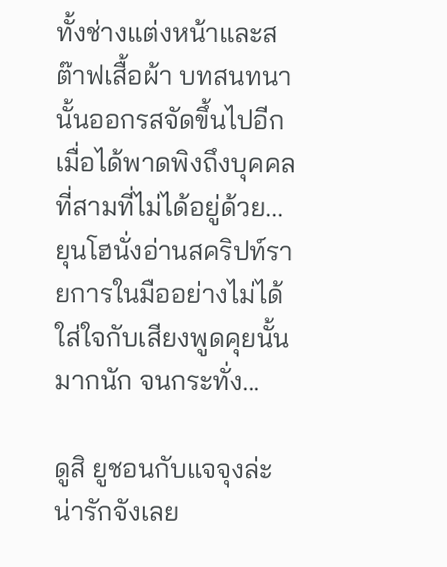ทั้งช่างแต่งหน้าและสต๊าฟเสื้อผ้า บทสนทนานั้นออกรสจัดขึ้นไปอีกเมื่อได้พาดพิงถึงบุคคลที่สามที่ไม่ได้อยู่ด้วย...ยุนโฮนั่งอ่านสคริปท์รายการในมืออย่างไม่ได้ใส่ใจกับเสียงพูดคุยนั้นมากนัก จนกระทั่ง...

ดูสิ ยูชอนกับแจจุงล่ะ น่ารักจังเลย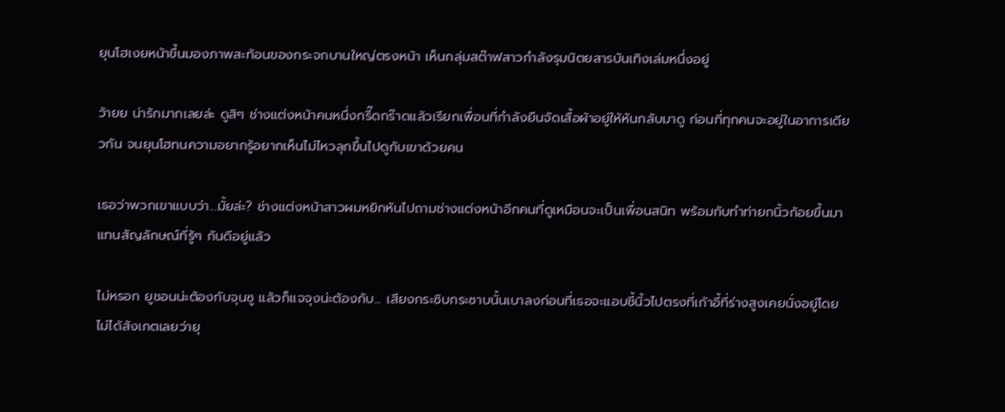ยุนโฮเงยหน้าขึ้นมองภาพสะท้อนของกระจกบานใหญ่ตรงหน้า เห็นกลุ่มสต๊าฟสาวกำลังรุมนิตยสารบันเทิงเล่มหนึ่งอยู่

ว้ายย น่ารักมากเลยล่ะ ดูสิๆ ช่างแต่งหน้าคนหนึ่งกรี๊ดกร๊าดแล้วเรียกเพื่อนที่กำลังยืนจัดเสื้อผ้าอยู่ให้หันกลับมาดู ก่อนที่ทุกคนจะอยู่ในอาการเดียวกัน จนยุนโฮทนความอยากรู้อยากเห็นไม่ไหวลุกขึ้นไปดูกับเขาด้วยคน

เธอว่าพวกเขาแบบว่า...มั้ยล่ะ? ช่างแต่งหน้าสาวผมหยิกหันไปถามช่างแต่งหน้าอีกคนที่ดูเหมือนจะเป็นเพื่อนสนิท พร้อมกับทำท่ายกนิ้วก้อยขึ้นมาแทนสัญลักษณ์ที่รู้ๆ กันดีอยู่แล้ว

ไม่หรอก ยูชอนน่ะต้องกับจุนซู แล้วก็แจจุงน่ะต้องกับ... เสียงกระซิบกระซาบนั้นเบาลงก่อนที่เธอจะแอบชี้นิ้วไปตรงที่เก้าอี้ที่ร่างสูงเคยนั่งอยู่โดยไม่ได้สังเกตเลยว่ายุ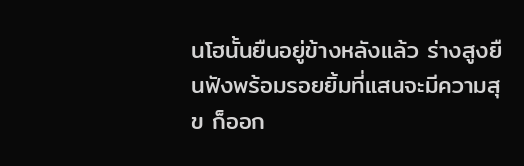นโฮนั้นยืนอยู่ข้างหลังแล้ว ร่างสูงยืนฟังพร้อมรอยยิ้มที่แสนจะมีความสุข ก็ออก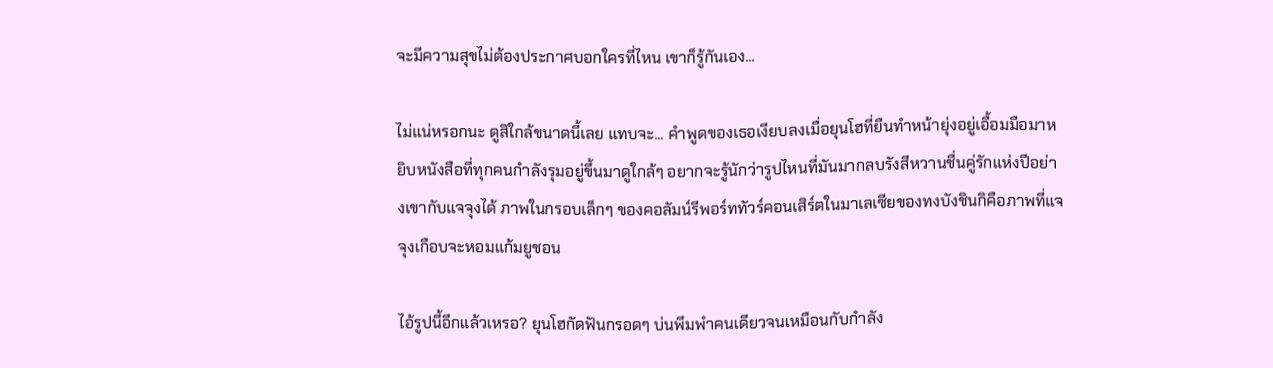จะมีความสุขไม่ต้องประกาศบอกใครที่ไหน เขาก็รู้กันเอง...

ไม่แน่หรอกนะ ดูสิใกล้ขนาดนี้เลย แทบจะ... คำพูดของเธอเงียบลงเมื่อยุนโฮที่ยืนทำหน้ายุ่งอยู่เอื้อมมือมาหยิบหนังสือที่ทุกคนกำลังรุมอยู่ขึ้นมาดูใกล้ๆ อยากจะรู้นักว่ารูปไหนที่มันมากลบรังสีหวานชื่นคู่รักแห่งปีอย่างเขากับแจจุงได้ ภาพในกรอบเล็กๆ ของคอลัมน์รีพอร์ททัวร์คอนเสิร์ตในมาเลเซียของทงบังชินกิคือภาพที่แจจุงเกือบจะหอมแก้มยูชอน

ไอ้รูปนี้อีกแล้วเหรอ? ยุนโฮกัดฟันกรอดๆ บ่นพึมพำคนเดียวจนเหมือนกับกำลัง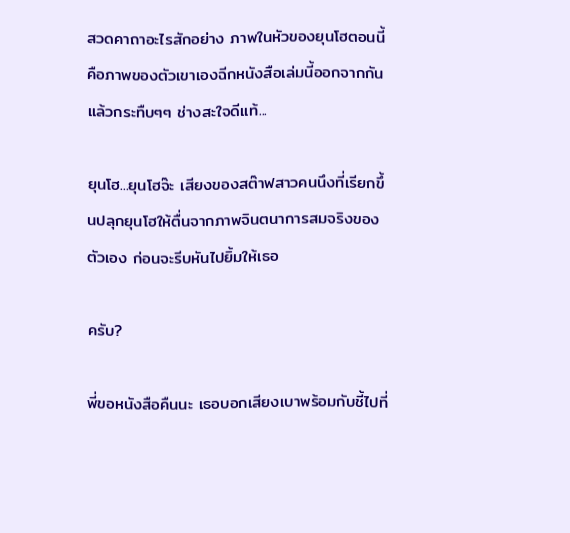สวดคาถาอะไรสักอย่าง ภาพในหัวของยุนโฮตอนนี้คือภาพของตัวเขาเองฉีกหนังสือเล่มนี้ออกจากกันแล้วกระทืบๆๆ ช่างสะใจดีแท้...

ยุนโฮ...ยุนโฮจ๊ะ เสียงของสต๊าฟสาวคนนึงที่เรียกขึ้นปลุกยุนโฮให้ตื่นจากภาพจินตนาการสมจริงของตัวเอง ก่อนจะรีบหันไปยิ้มให้เธอ

ครับ?

พี่ขอหนังสือคืนนะ เธอบอกเสียงเบาพร้อมกับชี้ไปที่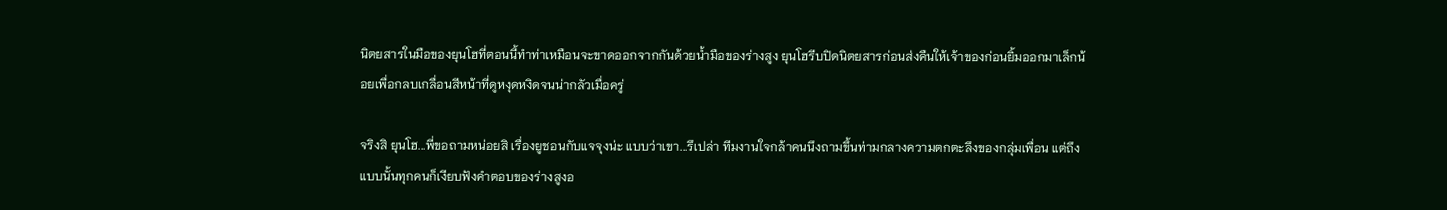นิตยสารในมือของยุนโฮที่ตอนนี้ทำท่าเหมือนจะขาดออกจากกันด้วยน้ำมือของร่างสูง ยุนโฮรีบปิดนิตยสารก่อนส่งคืนให้เจ้าของก่อนยิ้มออกมาเล็กน้อยเพื่อกลบเกลื่อนสีหน้าที่ดูหงุดหงิดจนน่ากลัวเมื่อครู่

จริงสิ ยุนโฮ...พี่ขอถามหน่อยสิ เรื่องยูชอนกับแจจุงน่ะ แบบว่าเขา...รึเปล่า ทีมงานใจกล้าคนนึงถามขึ้นท่ามกลางความตกตะลึงของกลุ่มเพื่อน แต่ถึงแบบนั้นทุกคนก็เงียบฟังคำตอบของร่างสูงอ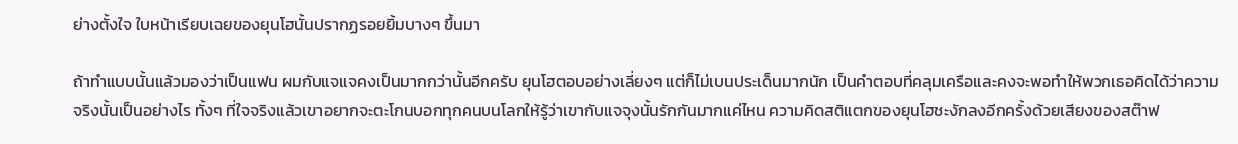ย่างตั้งใจ ใบหน้าเรียบเฉยของยุนโฮนั้นปรากฏรอยยิ้มบางๆ ขึ้นมา

ถ้าทำแบบนั้นแล้วมองว่าเป็นแฟน ผมกับแจแจคงเป็นมากกว่านั้นอีกครับ ยุนโฮตอบอย่างเลี่ยงๆ แต่ก็ไม่เบนประเด็นมากนัก เป็นคำตอบที่คลุมเครือและคงจะพอทำให้พวกเธอคิดได้ว่าความจริงนั้นเป็นอย่างไร ทั้งๆ ที่ใจจริงแล้วเขาอยากจะตะโกนบอกทุกคนบนโลกให้รู้ว่าเขากับแจจุงนั้นรักกันมากแค่ไหน ความคิดสติแตกของยุนโฮชะงักลงอีกครั้งด้วยเสียงของสต๊าฟ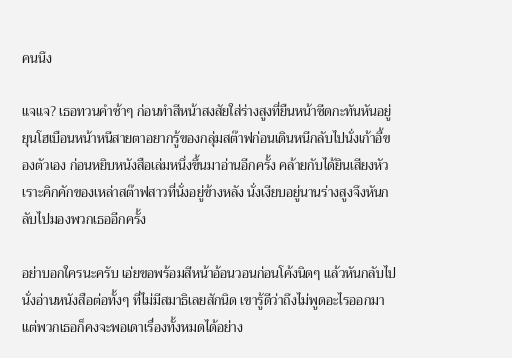คนนึง

แจแจ? เธอทวนคำช้าๆ ก่อนทำสีหน้าสงสัยใส่ร่างสูงที่ยืนหน้าซีดกะทันหันอยู่ ยุนโฮเบือนหน้าหนีสายตาอยากรู้ของกลุ่มสต๊าฟก่อนเดินหนีกลับไปนั่งเก้าอี้ของตัวเอง ก่อนหยิบหนังสือเล่มหนึ่งขึ้นมาอ่านอีกครั้ง คล้ายกับได้ยินเสียงหัวเราะคิกคักของเหล่าสต๊าฟสาวที่นั่งอยู่ข้างหลัง นั่งเงียบอยู่นานร่างสูงจึงหันกลับไปมองพวกเธออีกครั้ง

อย่าบอกใครนะครับ เอ่ยขอพร้อมสีหน้าอ้อนวอนก่อนโค้งนิดๆ แล้วหันกลับไปนั่งอ่านหนังสือต่อทั้งๆ ที่ไม่มีสมาธิเลยสักนิด เขารู้ดีว่าถึงไม่พูดอะไรออกมา แต่พวกเธอก็คงจะพอเดาเรื่องทั้งหมดได้อย่าง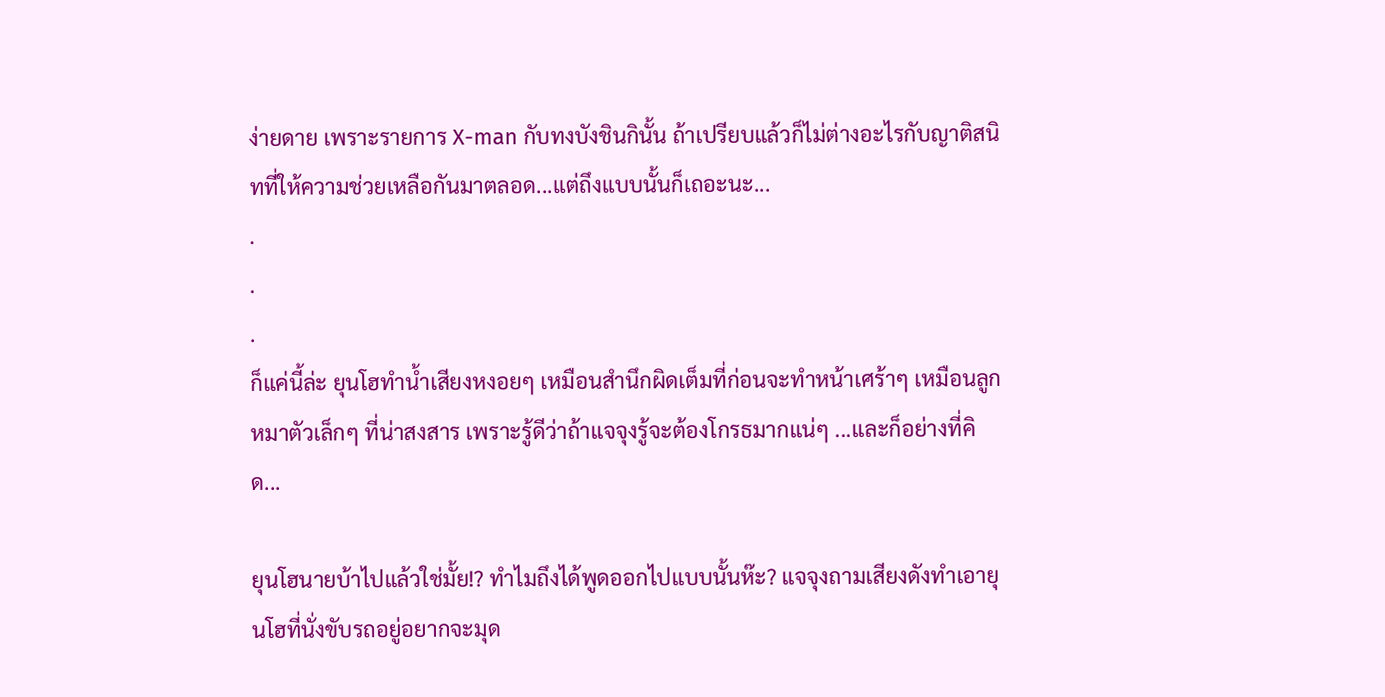ง่ายดาย เพราะรายการ X-man กับทงบังชินกินั้น ถ้าเปรียบแล้วก็ไม่ต่างอะไรกับญาติสนิทที่ให้ความช่วยเหลือกันมาตลอด...แต่ถึงแบบนั้นก็เถอะนะ...
.
.
.
ก็แค่นี้ล่ะ ยุนโฮทำน้ำเสียงหงอยๆ เหมือนสำนึกผิดเต็มที่ก่อนจะทำหน้าเศร้าๆ เหมือนลูกหมาตัวเล็กๆ ที่น่าสงสาร เพราะรู้ดีว่าถ้าแจจุงรู้จะต้องโกรธมากแน่ๆ ...และก็อย่างที่คิด...

ยุนโฮนายบ้าไปแล้วใช่มั้ย!? ทำไมถึงได้พูดออกไปแบบนั้นห๊ะ? แจจุงถามเสียงดังทำเอายุนโฮที่นั่งขับรถอยู่อยากจะมุด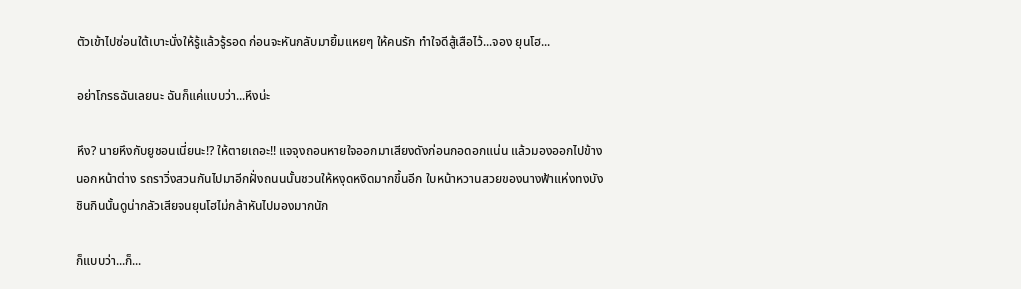ตัวเข้าไปซ่อนใต้เบาะนั่งให้รู้แล้วรู้รอด ก่อนจะหันกลับมายิ้มแหยๆ ให้คนรัก ทำใจดีสู้เสือไว้...จอง ยุนโฮ...

อย่าโกรธฉันเลยนะ ฉันก็แค่แบบว่า...หึงน่ะ

หึง? นายหึงกับยูชอนเนี่ยนะ!? ให้ตายเถอะ!! แจจุงถอนหายใจออกมาเสียงดังก่อนกอดอกแน่น แล้วมองออกไปข้างนอกหน้าต่าง รถราวิ่งสวนกันไปมาอีกฝั่งถนนนั้นชวนให้หงุดหงิดมากขึ้นอีก ใบหน้าหวานสวยของนางฟ้าแห่งทงบังชินกินนั้นดูน่ากลัวเสียจนยุนโฮไม่กล้าหันไปมองมากนัก

ก็แบบว่า...ก็...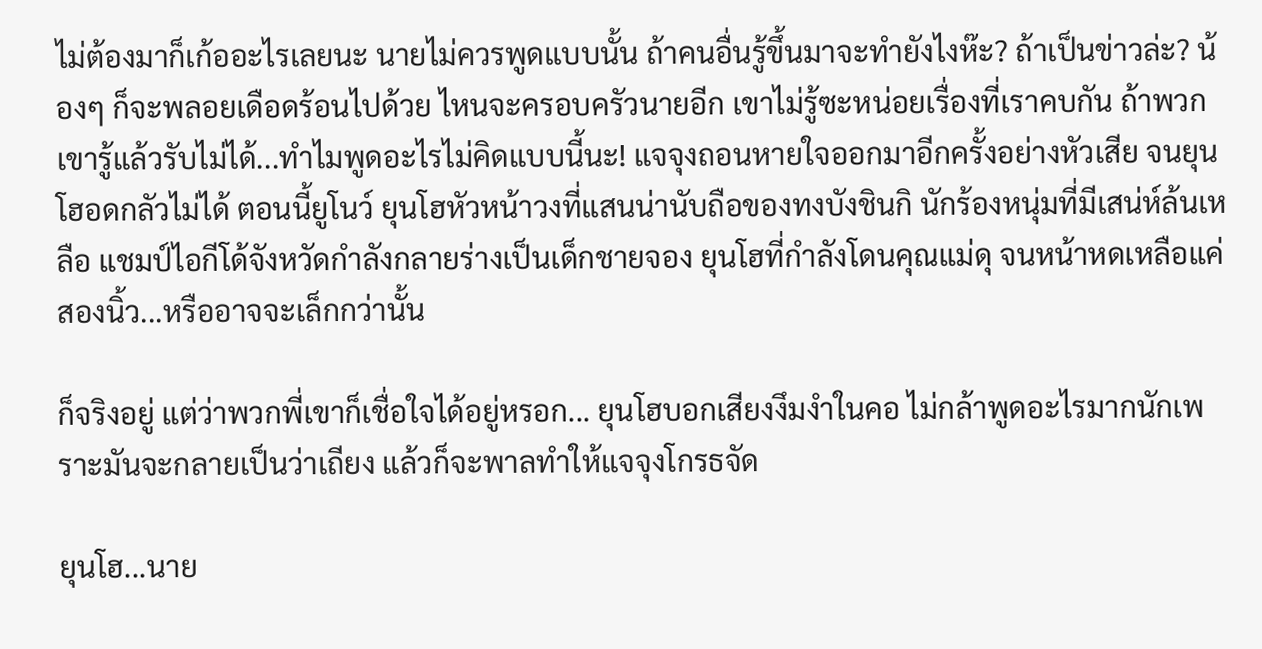ไม่ต้องมาก็เก้ออะไรเลยนะ นายไม่ควรพูดแบบนั้น ถ้าคนอื่นรู้ขึ้นมาจะทำยังไงห๊ะ? ถ้าเป็นข่าวล่ะ? น้องๆ ก็จะพลอยเดือดร้อนไปด้วย ไหนจะครอบครัวนายอีก เขาไม่รู้ซะหน่อยเรื่องที่เราคบกัน ถ้าพวกเขารู้แล้วรับไม่ได้...ทำไมพูดอะไรไม่คิดแบบนี้นะ! แจจุงถอนหายใจออกมาอีกครั้งอย่างหัวเสีย จนยุนโฮอดกลัวไม่ได้ ตอนนี้ยูโนว์ ยุนโฮหัวหน้าวงที่แสนน่านับถือของทงบังชินกิ นักร้องหนุ่มที่มีเสน่ห์ล้นเหลือ แชมป์ไอกีโด้จังหวัดกำลังกลายร่างเป็นเด็กชายจอง ยุนโฮที่กำลังโดนคุณแม่ดุ จนหน้าหดเหลือแค่สองนิ้ว...หรืออาจจะเล็กกว่านั้น

ก็จริงอยู่ แต่ว่าพวกพี่เขาก็เชื่อใจได้อยู่หรอก... ยุนโฮบอกเสียงงึมงำในคอ ไม่กล้าพูดอะไรมากนักเพราะมันจะกลายเป็นว่าเถียง แล้วก็จะพาลทำให้แจจุงโกรธจัด

ยุนโฮ...นาย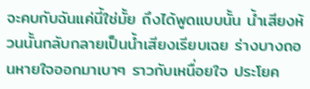จะคบกับฉันแค่นี้ใช่มั้ย ถึงได้พูดแบบนั้น น้ำเสียงห้วนนั้นกลับกลายเป็นน้ำเสียงเรียบเฉย ร่างบางถอนหายใจออกมาเบาๆ ราวกับเหนื่อยใจ ประโยค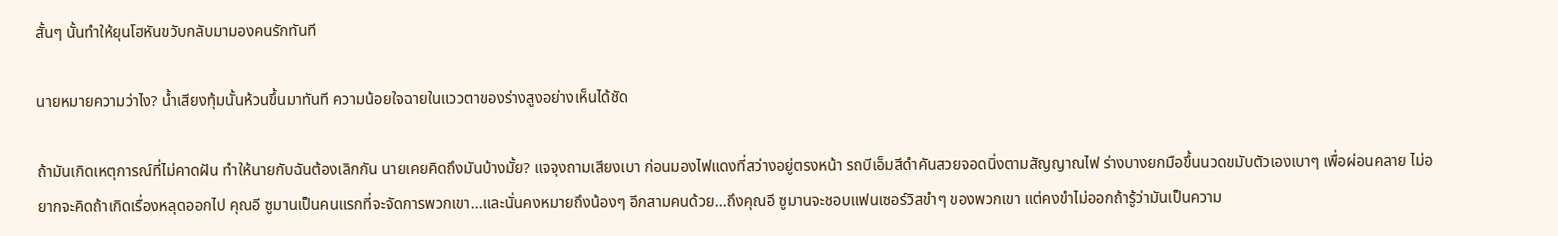สั้นๆ นั้นทำให้ยุนโฮหันขวับกลับมามองคนรักทันที

นายหมายความว่าไง? น้ำเสียงทุ้มนั้นห้วนขึ้นมาทันที ความน้อยใจฉายในแววตาของร่างสูงอย่างเห็นได้ชัด

ถ้ามันเกิดเหตุการณ์ที่ไม่คาดฝัน ทำให้นายกับฉันต้องเลิกกัน นายเคยคิดถึงมันบ้างมั้ย? แจจุงถามเสียงเบา ก่อนมองไฟแดงที่สว่างอยู่ตรงหน้า รถบีเอ็มสีดำคันสวยจอดนิ่งตามสัญญาณไฟ ร่างบางยกมือขึ้นนวดขมับตัวเองเบาๆ เพื่อผ่อนคลาย ไม่อยากจะคิดถ้าเกิดเรื่องหลุดออกไป คุณอี ซูมานเป็นคนแรกที่จะจัดการพวกเขา...และนั่นคงหมายถึงน้องๆ อีกสามคนด้วย...ถึงคุณอี ซูมานจะชอบแฟนเซอร์วิสขำๆ ของพวกเขา แต่คงขำไม่ออกถ้ารู้ว่ามันเป็นความ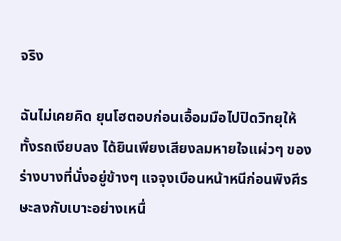จริง

ฉันไม่เคยคิด ยุนโฮตอบก่อนเอื้อมมือไปปิดวิทยุให้ทั้งรถเงียบลง ได้ยินเพียงเสียงลมหายใจแผ่วๆ ของร่างบางที่นั่งอยู่ข้างๆ แจจุงเบือนหน้าหนีก่อนพิงศีรษะลงกับเบาะอย่างเหนื่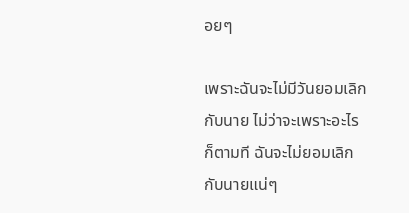อยๆ

เพราะฉันจะไม่มีวันยอมเลิกกับนาย ไม่ว่าจะเพราะอะไรก็ตามที ฉันจะไม่ยอมเลิกกับนายแน่ๆ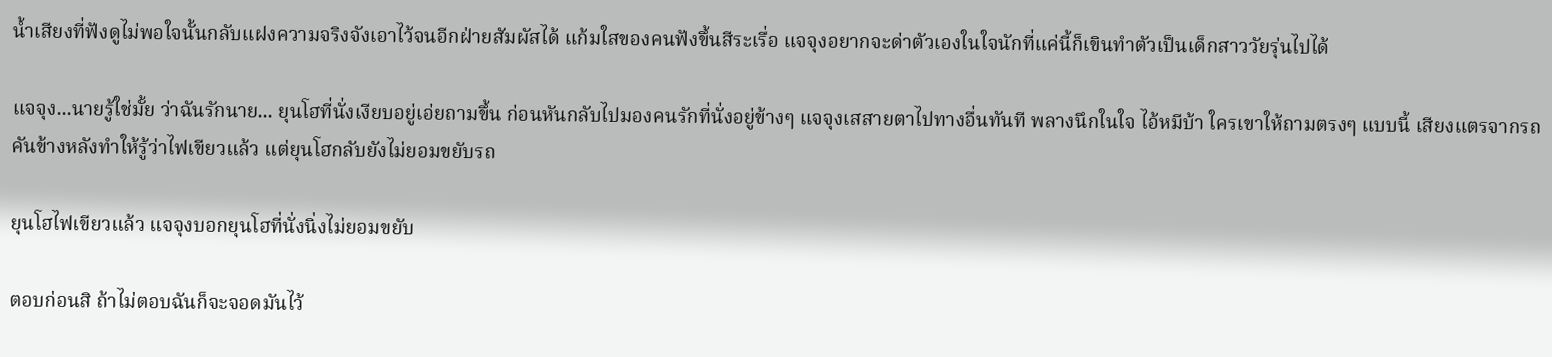น้ำเสียงที่ฟังดูไม่พอใจนั้นกลับแฝงความจริงจังเอาไว้จนอีกฝ่ายสัมผัสได้ แก้มใสของคนฟังขึ้นสีระเรื่อ แจจุงอยากจะด่าตัวเองในใจนักที่แค่นี้ก็เขินทำตัวเป็นเด็กสาววัยรุ่นไปได้

แจจุง...นายรู้ใช่มั้ย ว่าฉันรักนาย... ยุนโฮที่นั่งเงียบอยู่เอ่ยถามขึ้น ก่อนหันกลับไปมองคนรักที่นั่งอยู่ข้างๆ แจจุงเสสายตาไปทางอื่นทันที พลางนึกในใจ ไอ้หมีบ้า ใครเขาให้ถามตรงๆ แบบนี้ เสียงแตรจากรถคันข้างหลังทำให้รู้ว่าไฟเขียวแล้ว แต่ยุนโฮกลับยังไม่ยอมขยับรถ

ยุนโฮไฟเขียวแล้ว แจจุงบอกยุนโฮที่นั่งนิ่งไม่ยอมขยับ

ตอบก่อนสิ ถ้าไม่ตอบฉันก็จะจอดมันไว้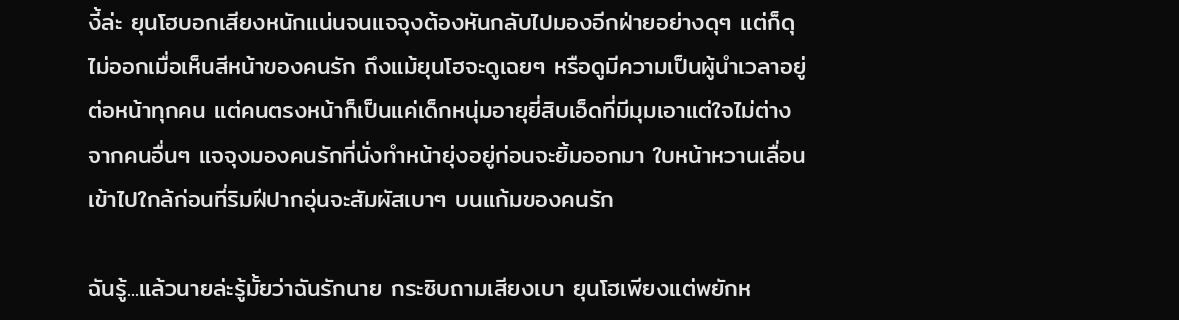งี้ล่ะ ยุนโฮบอกเสียงหนักแน่นจนแจจุงต้องหันกลับไปมองอีกฝ่ายอย่างดุๆ แต่ก็ดุไม่ออกเมื่อเห็นสีหน้าของคนรัก ถึงแม้ยุนโฮจะดูเฉยๆ หรือดูมีความเป็นผู้นำเวลาอยู่ต่อหน้าทุกคน แต่คนตรงหน้าก็เป็นแค่เด็กหนุ่มอายุยี่สิบเอ็ดที่มีมุมเอาแต่ใจไม่ต่างจากคนอื่นๆ แจจุงมองคนรักที่นั่งทำหน้ายุ่งอยู่ก่อนจะยิ้มออกมา ใบหน้าหวานเลื่อนเข้าไปใกล้ก่อนที่ริมฝีปากอุ่นจะสัมผัสเบาๆ บนแก้มของคนรัก

ฉันรู้...แล้วนายล่ะรู้มั้ยว่าฉันรักนาย กระซิบถามเสียงเบา ยุนโฮเพียงแต่พยักห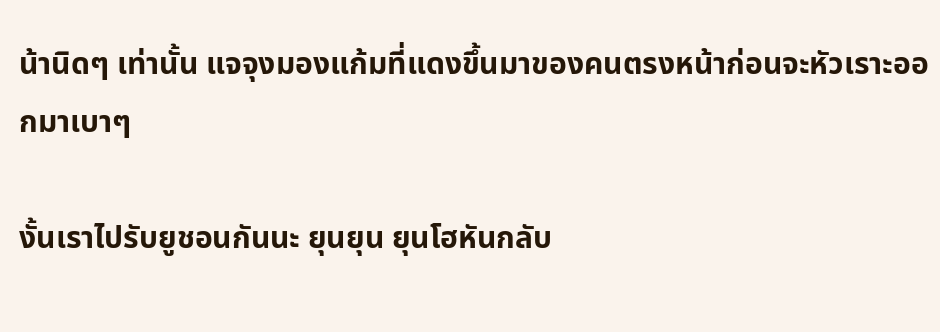น้านิดๆ เท่านั้น แจจุงมองแก้มที่แดงขึ้นมาของคนตรงหน้าก่อนจะหัวเราะออกมาเบาๆ

งั้นเราไปรับยูชอนกันนะ ยุนยุน ยุนโฮหันกลับ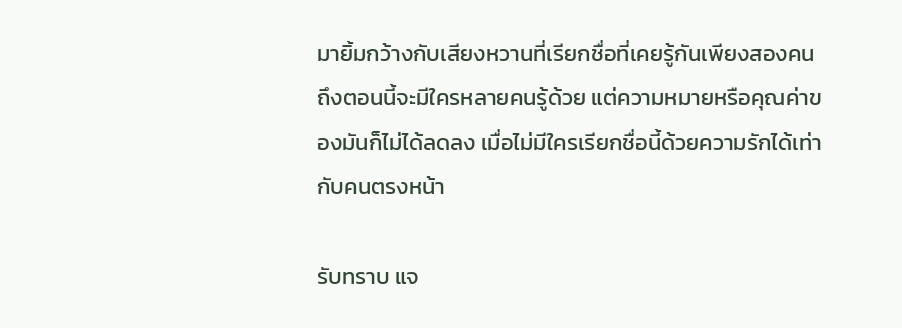มายิ้มกว้างกับเสียงหวานที่เรียกชื่อที่เคยรู้กันเพียงสองคน ถึงตอนนี้จะมีใครหลายคนรู้ด้วย แต่ความหมายหรือคุณค่าของมันก็ไม่ได้ลดลง เมื่อไม่มีใครเรียกชื่อนี้ด้วยความรักได้เท่ากับคนตรงหน้า

รับทราบ แจ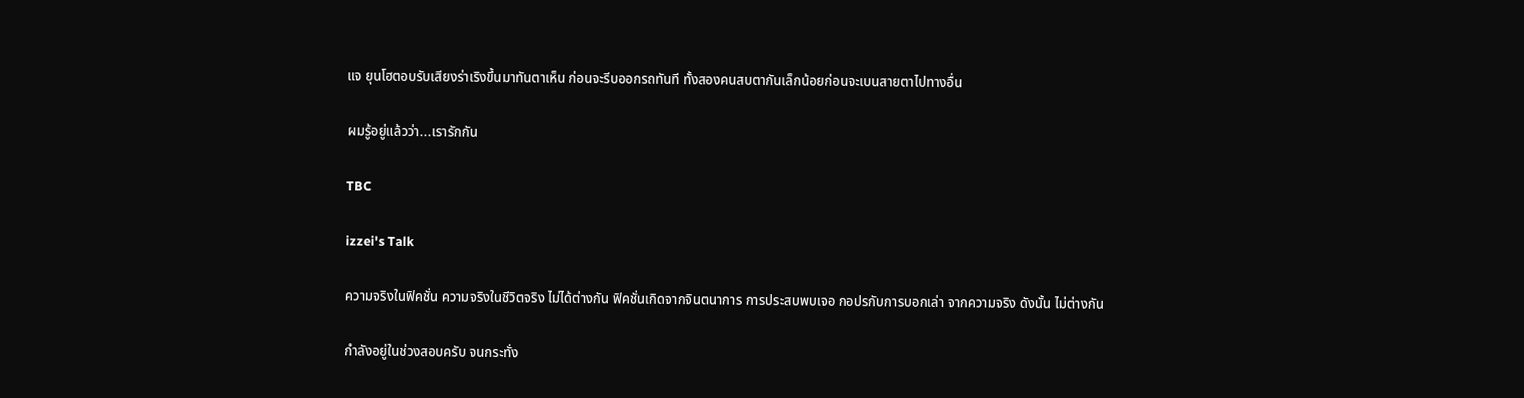แจ ยุนโฮตอบรับเสียงร่าเริงขึ้นมาทันตาเห็น ก่อนจะรีบออกรถทันที ทั้งสองคนสบตากันเล็กน้อยก่อนจะเบนสายตาไปทางอื่น

ผมรู้อยู่แล้วว่า...เรารักกัน

TBC

izzei's Talk

ความจริงในฟิคชั่น ความจริงในชีวิตจริง ไม่ได้ต่างกัน ฟิคชั่นเกิดจากจินตนาการ การประสบพบเจอ กอปรกับการบอกเล่า จากความจริง ดังนั้น ไม่ต่างกัน

กำลังอยู่ในช่วงสอบครับ จนกระทั่ง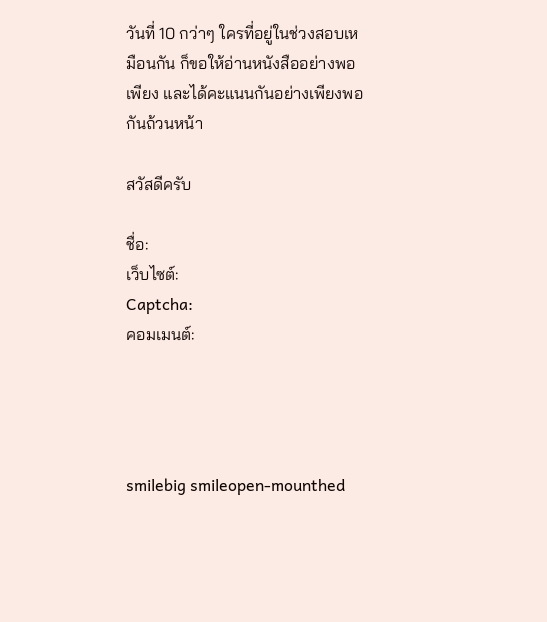วันที่ 10 กว่าๆ ใครที่อยู่ในช่วงสอบเหมือนกัน ก็ขอให้อ่านหนังสืออย่างพอเพียง และได้คะแนนกันอย่างเพียงพอกันถ้วนหน้า

สวัสดีครับ

ชื่อ:
เว็บไซต์:
Captcha:
คอมเมนต์:




smilebig smileopen-mounthed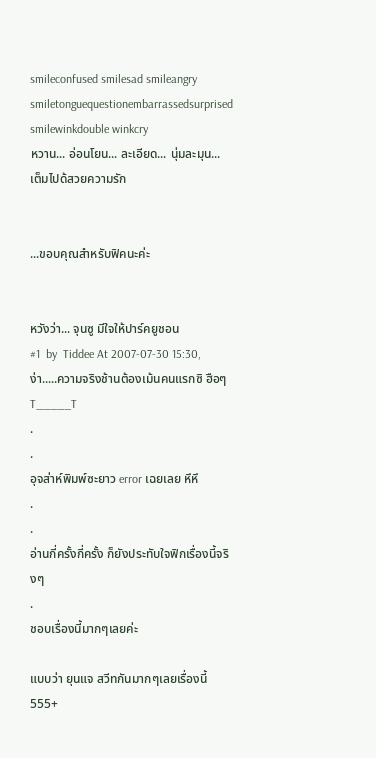smileconfused smilesad smileangry smiletonguequestionembarrassedsurprised smilewinkdouble winkcry
หวาน... อ่อนโยน... ละเอียด... นุ่มละมุน... เต็มไปด้สวยความรัก


...ขอบคุณสําหรับฟิคนะค่ะ


หวังว่า... จุนซู มีใจให้ปาร์คยูชอน
#1  by  Tiddee At 2007-07-30 15:30,
ง่า.....ความจริงช้านต้องเม้นคนแรกซิ ฮือๆ T_____T
.
.
อุจส่าห์พิมพ์ซะยาว error เฉยเลย หึหึ
.
.
อ่านกี่ครั้งกี่ครั้ง ก็ยังประทับใจฟิกเรื่องนี้จริงๆ
.
ชอบเรื่องนี้มากๆเลยค่ะ

แบบว่า ยุนแจ สวีทกันมากๆเลยเรื่องนี้555+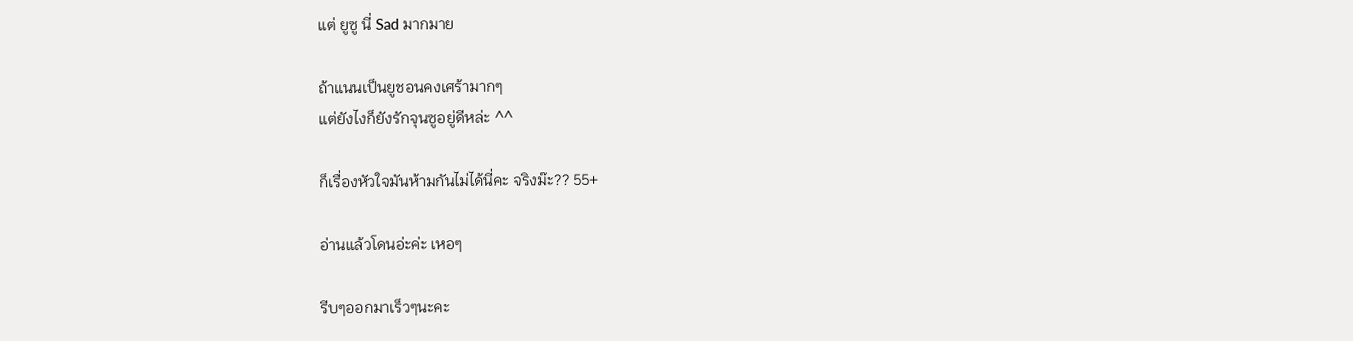แต่ ยูซู นี่ Sad มากมาย

ถ้าแนนเป็นยูชอนคงเศร้ามากๆ
แต่ยังไงก็ยังรักจุนซูอยู่ดีหล่ะ ^^

ก็เรื่องหัวใจมันห้ามกันไม่ได้นี่คะ จริงม๊ะ?? 55+

อ่านแล้วโดนอ่ะค่ะ เหอๆ

รีบๆออกมาเร็วๆนะคะ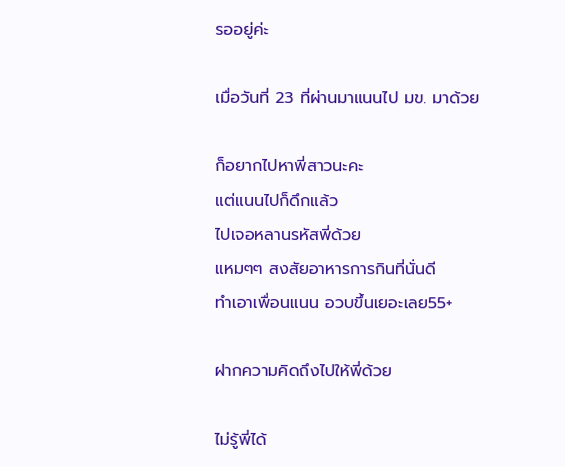รออยู่ค่ะ

เมื่อวันที่ 23 ที่ผ่านมาแนนไป มข. มาด้วย

ก็อยากไปหาพี่สาวนะคะ
แต่แนนไปก็ดึกแล้ว
ไปเจอหลานรหัสพี่ด้วย
แหมๆๆ สงสัยอาหารการกินที่นั่นดี
ทำเอาเพื่อนแนน อวบขึ้นเยอะเลย55+

ฝากความคิดถึงไปให้พี่ด้วย

ไม่รู้พี่ได้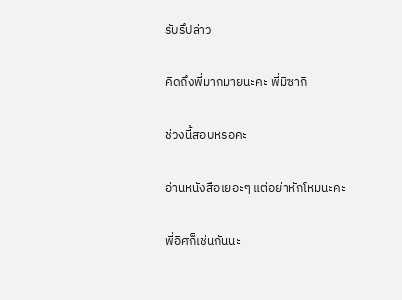รับรึปล่าว

คิดถึงพี่มากมายนะคะ พี่มิซากิ

ช่วงนี้สอบหรอคะ

อ่านหนังสือเยอะๆ แต่อย่าหักโหมนะคะ

พี่อิศก็เช่นกันนะ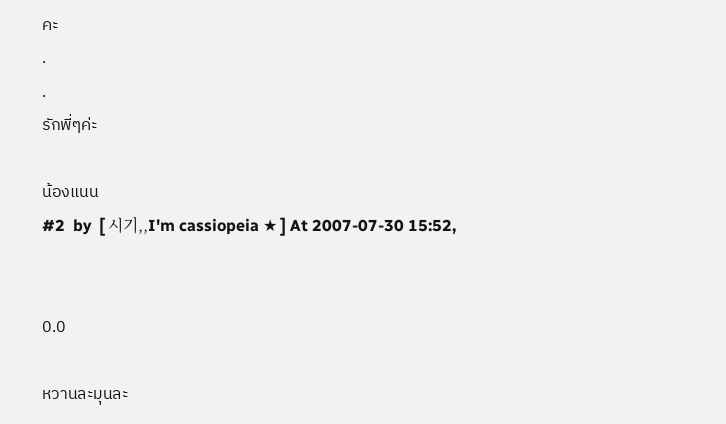คะ
.
.
รักพี่ๆค่ะ

น้องแนน
#2  by  [ 시기,,I'm cassiopeia ★ ] At 2007-07-30 15:52,


0.0

หวานละมุนละ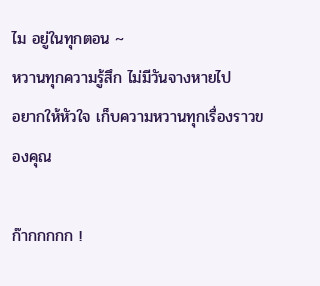ไม อยู่ในทุกตอน ~
หวานทุกความรู้สึก ไม่มีวันจางหายไป
อยากให้หัวใจ เก็บความหวานทุกเรื่องราวของคุณ

ก๊ากกกกก !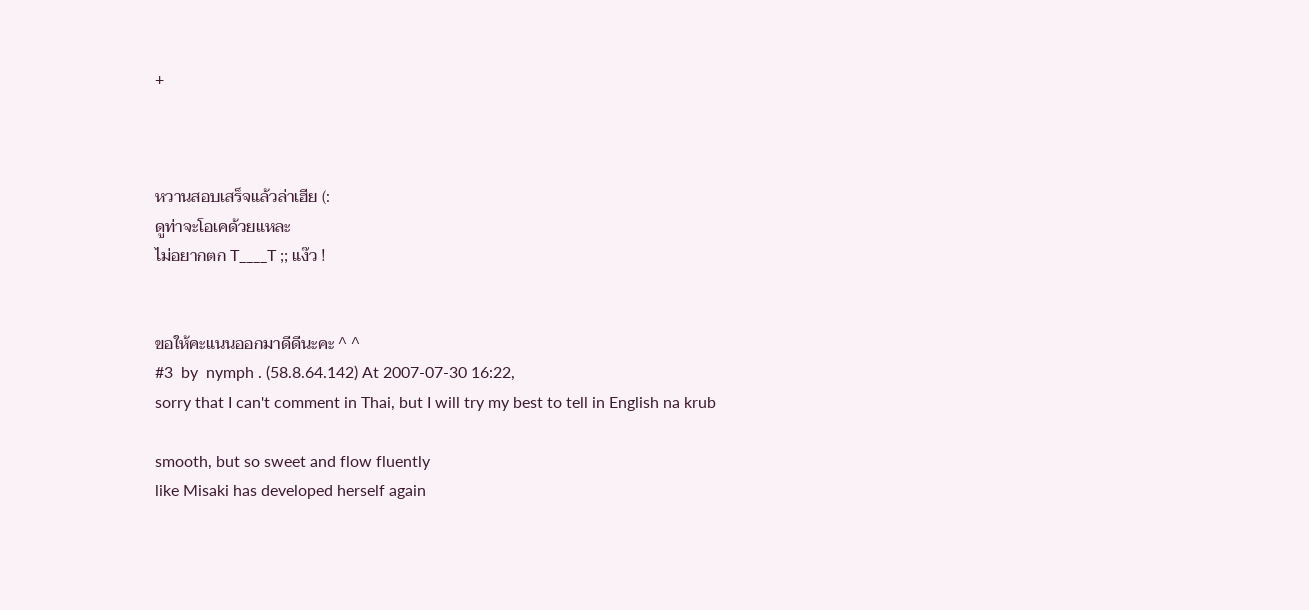+



หวานสอบเสร็จแล้วล่าเฮีย (:
ดูท่าจะโอเคด้วยแหละ
ไม่อยากตก T____T ;; แง๊ว !


ขอให้คะแนนออกมาดีดีนะคะ ^ ^
#3  by  nymph . (58.8.64.142) At 2007-07-30 16:22,
sorry that I can't comment in Thai, but I will try my best to tell in English na krub

smooth, but so sweet and flow fluently
like Misaki has developed herself again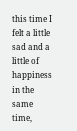this time I felt a little sad and a little of happiness in the same time,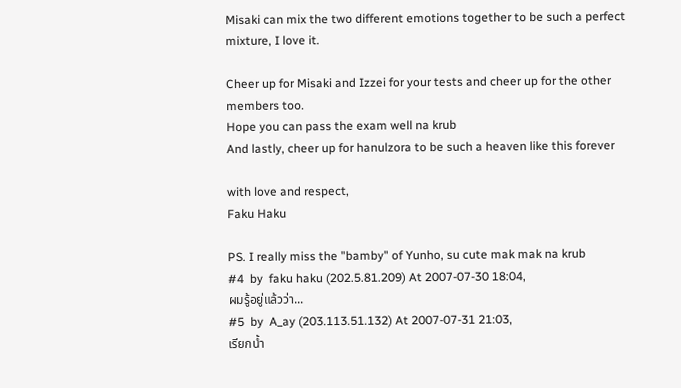Misaki can mix the two different emotions together to be such a perfect mixture, I love it.

Cheer up for Misaki and Izzei for your tests and cheer up for the other members too.
Hope you can pass the exam well na krub
And lastly, cheer up for hanulzora to be such a heaven like this forever

with love and respect,
Faku Haku

PS. I really miss the "bamby" of Yunho, su cute mak mak na krub
#4  by  faku haku (202.5.81.209) At 2007-07-30 18:04,
ผมรู้อยู่แล้วว่า...
#5  by  A_ay (203.113.51.132) At 2007-07-31 21:03,
เรียกน้ำ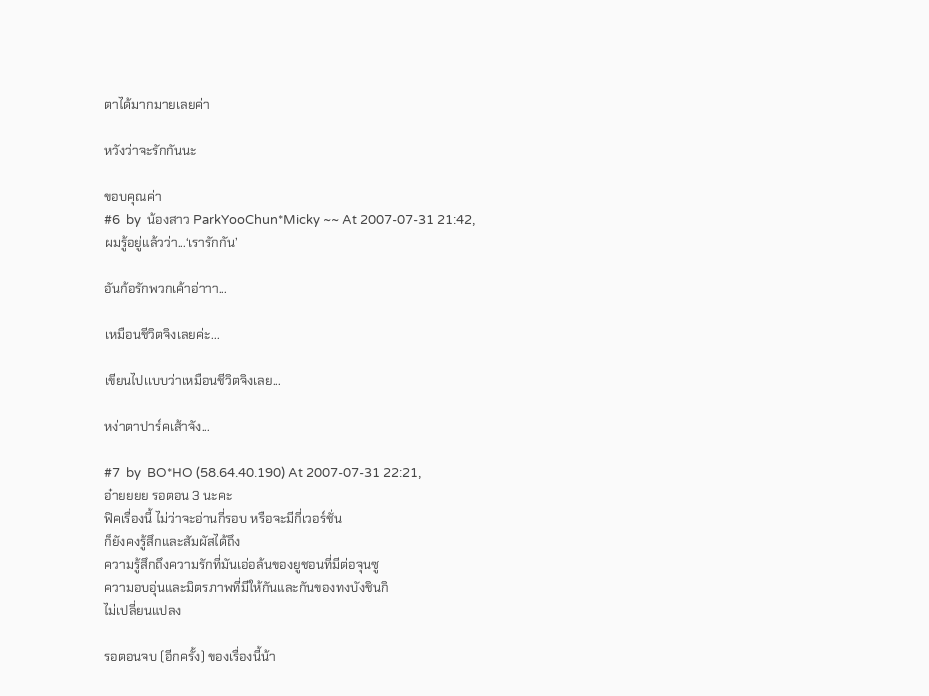ตาได้มากมายเลยค่า

หวังว่าจะรักกันนะ

ขอบคุณค่า
#6  by  น้องสาว ParkYooChun*Micky ~~ At 2007-07-31 21:42,
ผมรู้อยู่แล้วว่า...‘เรารักกัน’

อันก้อรักพวกเค้าอ่าาา...

เหมือนชีวิตจิงเลยค่ะ...

เขียนไปเเบบว่าเหมือนชีวิตจิงเลย...

หง่าตาปาร์คเส้าจัง...

#7  by  BO*HO (58.64.40.190) At 2007-07-31 22:21,
อ๋ายยยย รอตอน 3 นะคะ
ฟิคเรื่องนี้ ไม่ว่าจะอ่านกี่รอบ หรือจะมีกี่เวอร์ชั่น
ก็ยังคงรู้สึกและสัมผัสได้ถึง
ความรู้สึกถึงความรักที่มันเอ่อล้นของยูชอนที่มีต่อจุนซู
ความอบอุ่นและมิตรภาพที่มีให้กันและกันของทงบังชินกิ
ไม่เปลี่ยนแปลง

รอตอนจบ (อีกครั้ง) ของเรื่องนี้น้า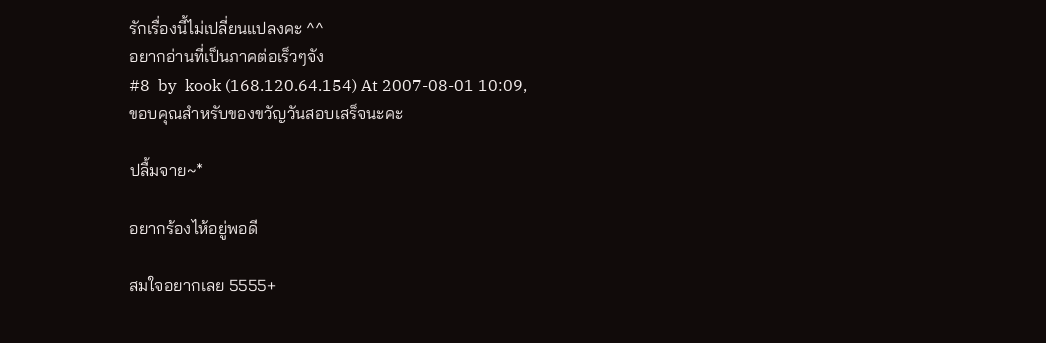รักเรื่องนี้ไม่เปลี่ยนแปลงคะ ^^
อยากอ่านที่เป็นภาคต่อเร็วๆจัง
#8  by  kook (168.120.64.154) At 2007-08-01 10:09,
ขอบคุณสำหรับของขวัญวันสอบเสร็จนะคะ

ปลื้มจาย~*

อยากร้องไห้อยู่พอดี

สมใจอยากเลย 5555+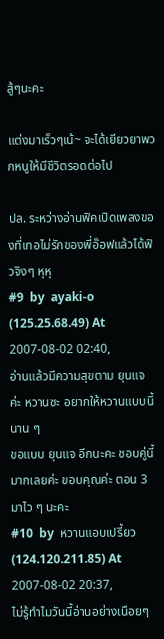สู้ๆนะคะ

แต่งมาเร็วๆเน้~ จะได้เยียวยาพวกหนูให้มีชีวิตรอดต่อไป

ปล. ระหว่างอ่านฟิคเปิดเพลงของที่เทอไม่รักของพี่อ๊อฟแล้วได้ฟิวจิงๆ หุหุ
#9  by  ayaki-o (125.25.68.49) At 2007-08-02 02:40,
อ่านแล้วมีความสุขตาม ยุนแจ ค่ะ หวานซะ อยากให้หวานแบบนี้นาน ๆ
ขอแบบ ยุนแจ อีกนะคะ ชอบคู่นี้มากเลยค่ะ ขอบคุณค่ะ ตอน 3 มาไว ๆ นะคะ
#10  by  หวานแอบเปรี้ยว (124.120.211.85) At 2007-08-02 20:37,
ไม่รู้ทำไมวันนี้อ่านอย่างเนือยๆ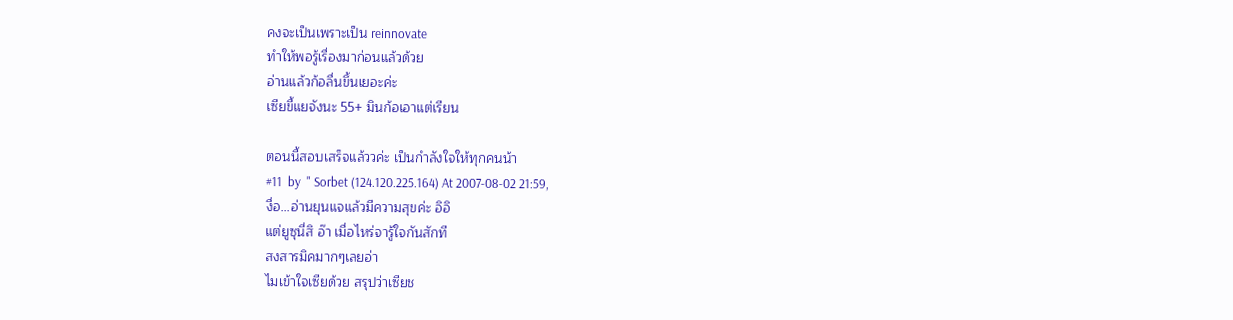คงจะเป็นเพราะเป็น reinnovate
ทำให้พอรู้เรื่องมาก่อนแล้วด้วย
อ่านแล้วก้อลื่นขึ้นเยอะค่ะ
เซียขี้แยจังนะ 55+ มินก้อเอาแต่เรียน

ตอนนี้สอบเสร็จแล้ววค่ะ เป็นกำลังใจให้ทุกคนน้า
#11  by  " Sorbet (124.120.225.164) At 2007-08-02 21:59,
งื่อ...อ่านยุนแจแล้วมีความสุขค่ะ อิอิ
แต่ยูซุนี่สิ อ๊า เมื่อไหร่จารู้ใจกันสักที
สงสารมิคมากๆเลยอ่า
ไมเข้าใจเซียด้วย สรุปว่าเซียช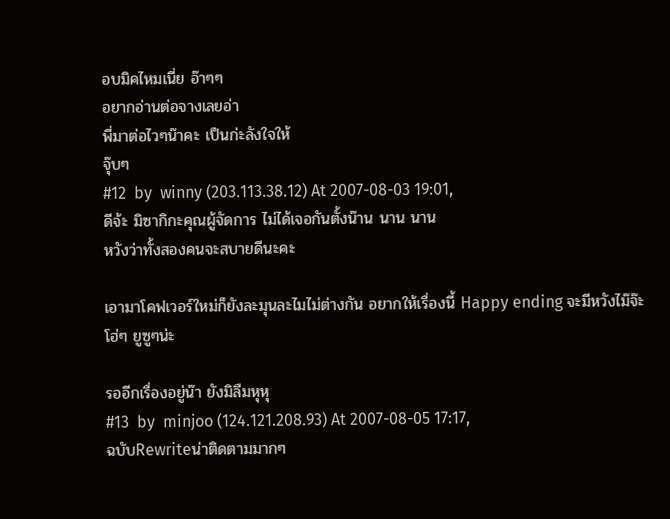อบมิคไหมเนี่ย อ๊าๆๆ
อยากอ่านต่อจางเลยอ่า
พี่มาต่อไวๆน๊าคะ เป็นก่ะลังใจให้
จุ๊บๆ
#12  by  winny (203.113.38.12) At 2007-08-03 19:01,
ดีจ้ะ มิซากิกะคุณผู้จัดการ ไม่ได้เจอกันตั้งน๊าน นาน นาน
หวังว่าทั้งสองคนจะสบายดีนะคะ

เอามาโคฟเวอร์ใหม่ก็ยังละมุนละไมไม่ต่างกัน อยากให้เรื่องนี้ Happy ending จะมีหวังไม๊จ๊ะ โฮ่ๆ ยูซูๆน่ะ

รออีกเรื่องอยู่น๊า ยังมิลืมหุหุ
#13  by  minjoo (124.121.208.93) At 2007-08-05 17:17,
ฉบับRewriteน่าติดตามมากๆ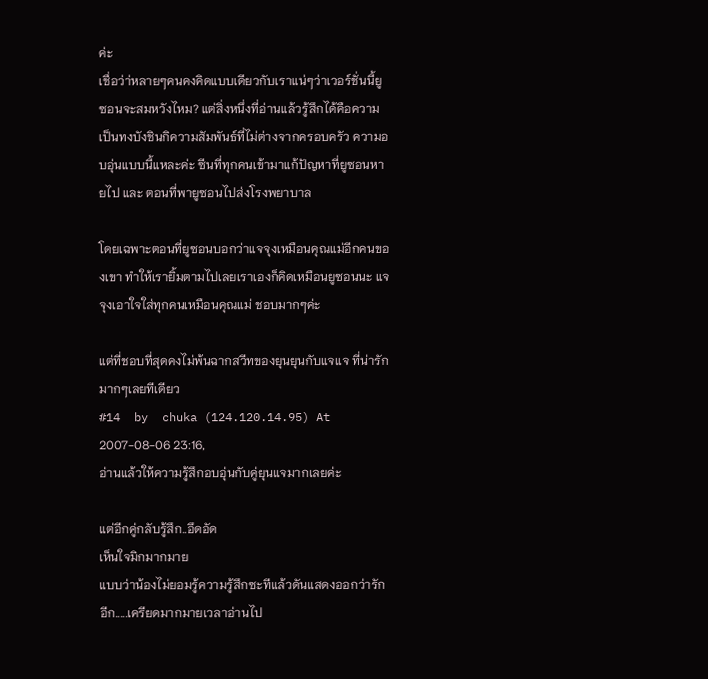ค่ะ
เชื่อว่า่หลายๆคนคงคิดแบบเดียวกับเราแน่ๆว่าเวอร์ชั่นนี้ยูซอนจะสมหวังไหม? แต่สิ่งหนึ่งที่อ่านแล้วรู้สึกได้คือความเป็นทงบังชินกิความสัมพันธ์ที่ไม่ต่างจากครอบครัว ความอบอุ่นแบบนี้แหละค่ะ ซีนที่ทุกคนเข้ามาแก้ปัญหาที่ยูซอนหายไป และ ตอนที่พายูซอนไปส่งโรงพยาบาล

โดยเฉพาะตอนที่ยูซอนบอกว่าแจจุงเหมือนคุณแม่อีกคนของเขา ทำให้เรายิ้มตามไปเลยเราเองก็คิดเหมือนยูซอนนะ แจจุงเอาใจใส่ทุกคนเหมือนคุณแม่ ชอบมากๆค่ะ

แต่ที่ชอบที่สุดคงไม่พ้นฉากสวีทของยุนยุนกับแจแจ ที่น่ารักมากๆเลยทีเดียว
#14  by  chuka (124.120.14.95) At 2007-08-06 23:16,
อ่านแล้วให้ความรู้สึกอบอุ่นกับคู่ยุนแจมากเลยค่ะ

แต่อีกคู่กลับรู้สึก..อึดอัด
เห็นใจมิกมากมาย
แบบว่าน้องไม่ยอมรู้ความรู้สึกซะทีแล้วดันแสดงออกว่ารักอีก.....เครียดมากมายเวลาอ่านไป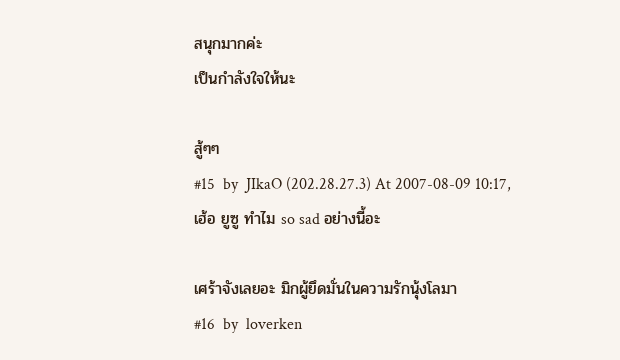สนุกมากค่ะ
เป็นกำลังใจให้นะ

สู้ๆๆ
#15  by  JIkaO (202.28.27.3) At 2007-08-09 10:17,
เฮ้อ ยูซู ทำไม so sad อย่างนี้อะ

เศร้าจังเลยอะ มิกผู้ยึดมั่นในความรักนุ้งโลมา
#16  by  loverken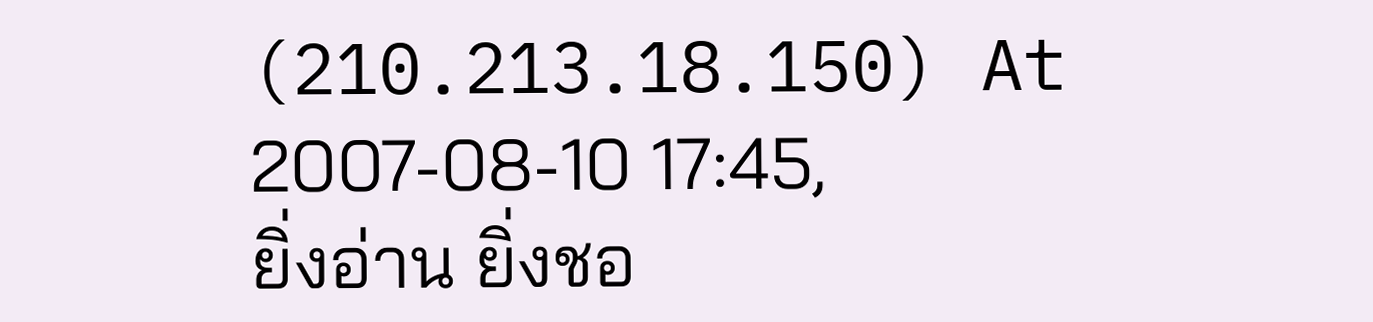(210.213.18.150) At 2007-08-10 17:45,
ยิ่งอ่าน ยิ่งชอ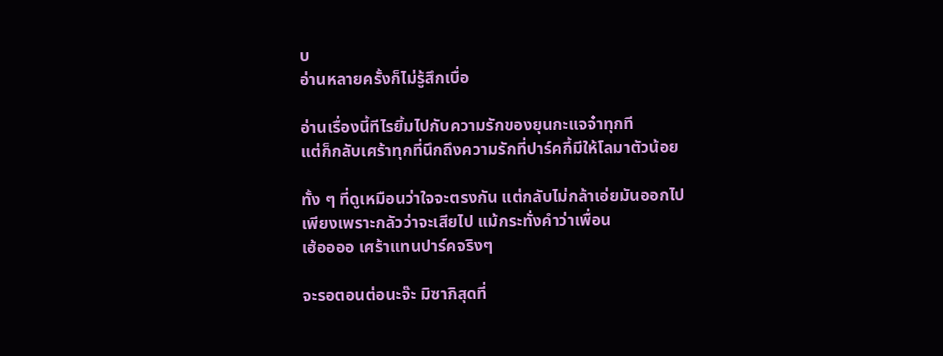บ
อ่านหลายครั้งก็ไม่รู้สึกเบื่อ

อ่านเรื่องนี้ทีไรยิ้มไปกับความรักของยุนกะแจจ๋าทุกที
แต่ก็กลับเศร้าทุกที่นึกถึงความรักที่ปาร์คกี้มีให้โลมาตัวน้อย

ทั้ง ๆ ที่ดูเหมือนว่าใจจะตรงกัน แต่กลับไม่กล้าเอ่ยมันออกไป
เพียงเพราะกลัวว่าจะเสียไป แม้กระทั่งคำว่าเพื่อน
เฮ้ออออ เศร้าแทนปาร์คจริงๆ

จะรอตอนต่อนะจ๊ะ มิซากิสุดที่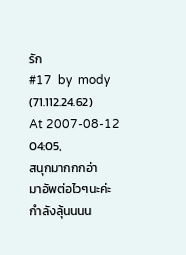รัก
#17  by  mody (71.112.24.62) At 2007-08-12 04:05,
สนุกมากกกอ่า
มาอัพต่อไวๆนะค่ะ
กำลังลุ้นนนน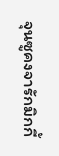จุนซูคงจารักมิกกี้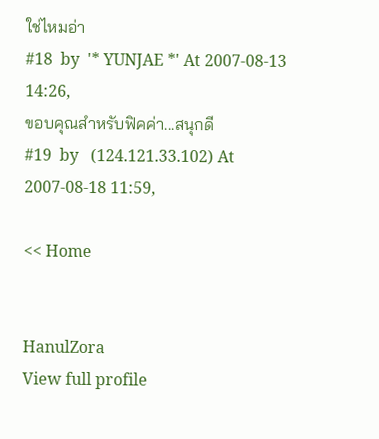ใช่ไหมอ่า
#18  by  '* YUNJAE *' At 2007-08-13 14:26,
ขอบคุณสำหรับฟิคค่า...สนุกดี
#19  by   (124.121.33.102) At 2007-08-18 11:59,

<< Home


HanulZora
View full profile